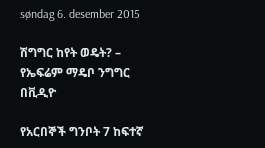søndag 6. desember 2015

ሽግግር ከየት ወዴት? – የኤፍሬም ማዴቦ ንግግር በቪዲዮ

የአርበኞች ግንቦት 7 ከፍተኛ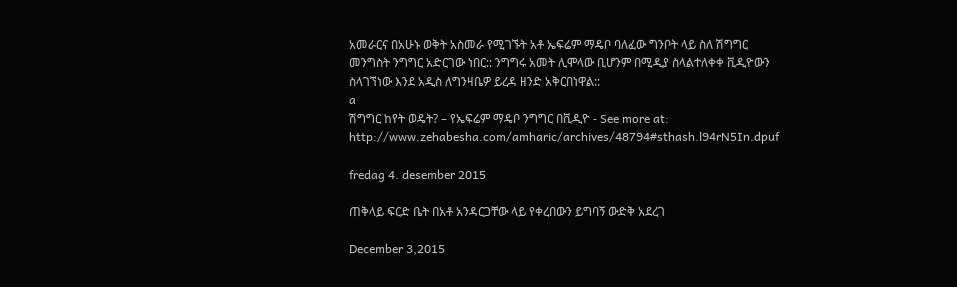አመራርና በአሁኑ ወቅት አስመራ የሚገኙት አቶ ኤፍሬም ማዴቦ ባለፈው ግንቦት ላይ ስለ ሽግግር መንግስት ንግግር አድርገው ነበር:: ንግግሩ አመት ሊሞላው ቢሆንም በሚዲያ ስላልተለቀቀ ቪዲዮውን ስላገኘነው እንደ አዲስ ለግንዛቤዎ ይረዳ ዘንድ አቅርበነዋል::
a
ሽግግር ከየት ወዴት? – የኤፍሬም ማዴቦ ንግግር በቪዲዮ - See more at: http://www.zehabesha.com/amharic/archives/48794#sthash.l94rN5In.dpuf

fredag 4. desember 2015

ጠቅላይ ፍርድ ቤት በአቶ አንዳርጋቸው ላይ የቀረበውን ይግባኝ ውድቅ አደረገ

December 3,2015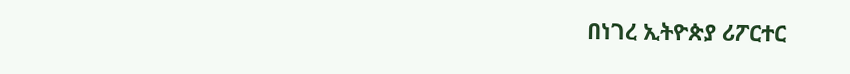በነገረ ኢትዮጵያ ሪፖርተር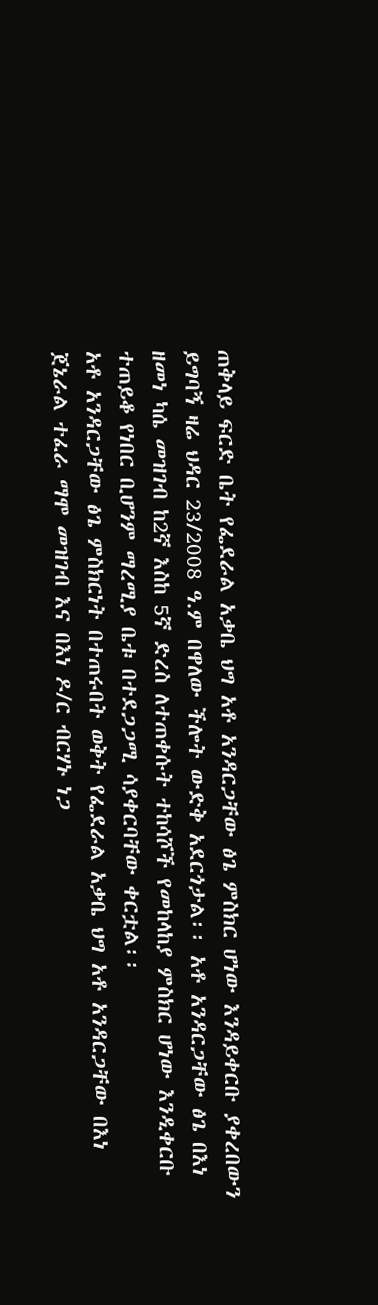ጠቅላይ ፍርድ ቤት የፌደራል አቃቤ ህግ አቶ አንዳርጋቸው ፅጌ ምስክር ሆነው እንዳይቀርቡ ያቀረበውን ይግባኝ ዛሬ ህዳር 23/2008 ዓ.ም በዋለው ችሎት ውድቅ አደርጎታል፡፡ አቶ አንዳርጋቸው ፅጌ በእነ ዘመነ ካሴ መዝገብ ከ2ኛ እስከ 5ኛ ድረስ ለተጠቀሱት ተከሳሾች የመከላከያ ምስክር ሆነው እንዲቀርቡ ተጠይቆ የነበር ቢሆንም ማረሚያ ቤቱ በተደጋጋሚ ሳያቀርባቸው ቀርቷል፡፡
አቶ አንዳርጋቸው ፅጌ ምስክርነት በተጠሩበት ወቅት የፌደራል አቃቤ ህግ አቶ አንዳርጋቸው በእነ ጀኔራል ተፈራ ማሞ መዝገብ እና በእነ ዶ/ር ብርሃኑ ነጋ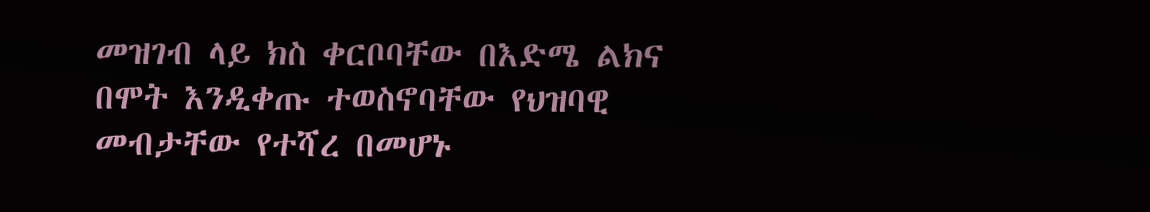መዝገብ ላይ ክስ ቀርቦባቸው በእድሜ ልክና በሞት እንዲቀጡ ተወስኖባቸው የህዝባዊ መብታቸው የተሻረ በመሆኑ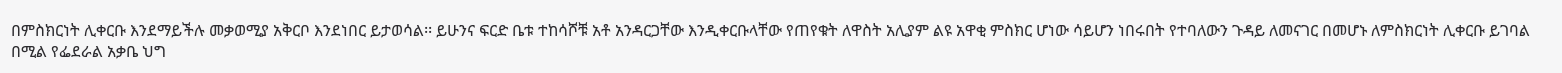በምስክርነት ሊቀርቡ እንደማይችሉ መቃወሚያ አቅርቦ እንደነበር ይታወሳል፡፡ ይሁንና ፍርድ ቤቱ ተከሳሾቹ አቶ አንዳርጋቸው እንዲቀርቡላቸው የጠየቁት ለዋስት አሊያም ልዩ አዋቂ ምስክር ሆነው ሳይሆን ነበሩበት የተባለውን ጉዳይ ለመናገር በመሆኑ ለምስክርነት ሊቀርቡ ይገባል በሚል የፌደራል አቃቤ ህግ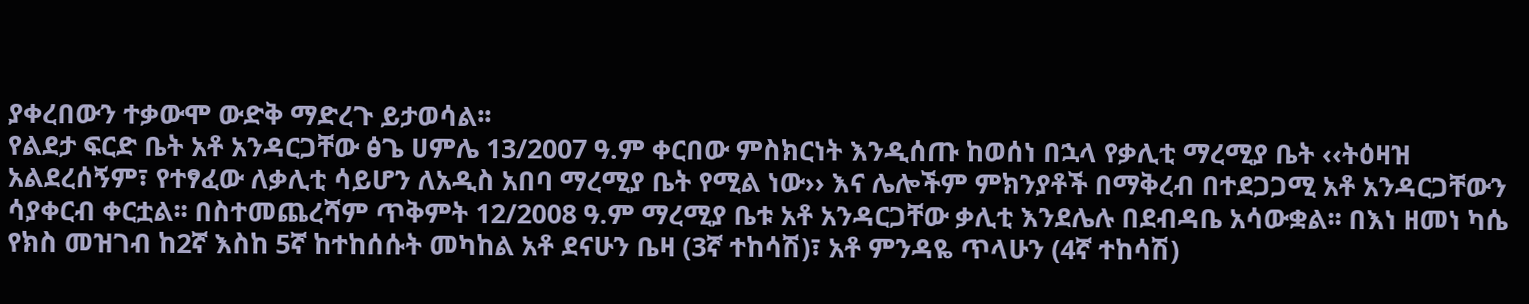ያቀረበውን ተቃውሞ ውድቅ ማድረጉ ይታወሳል፡፡
የልደታ ፍርድ ቤት አቶ አንዳርጋቸው ፅጌ ሀምሌ 13/2007 ዓ.ም ቀርበው ምስክርነት እንዲሰጡ ከወሰነ በኋላ የቃሊቲ ማረሚያ ቤት ‹‹ትዕዛዝ አልደረሰኝም፣ የተፃፈው ለቃሊቲ ሳይሆን ለአዲስ አበባ ማረሚያ ቤት የሚል ነው›› እና ሌሎችም ምክንያቶች በማቅረብ በተደጋጋሚ አቶ አንዳርጋቸውን ሳያቀርብ ቀርቷል፡፡ በስተመጨረሻም ጥቅምት 12/2008 ዓ.ም ማረሚያ ቤቱ አቶ አንዳርጋቸው ቃሊቲ እንደሌሉ በደብዳቤ አሳውቋል፡፡ በእነ ዘመነ ካሴ የክስ መዝገብ ከ2ኛ እስከ 5ኛ ከተከሰሱት መካከል አቶ ደናሁን ቤዛ (3ኛ ተከሳሽ)፣ አቶ ምንዳዬ ጥላሁን (4ኛ ተከሳሽ)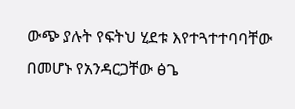ውጭ ያሉት የፍትህ ሂደቱ እየተጓተተባባቸው በመሆኑ የአንዳርጋቸው ፅጌ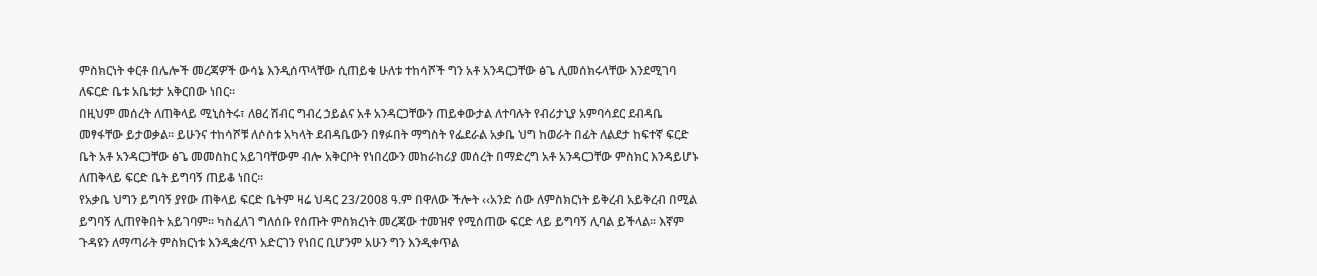ምስክርነት ቀርቶ በሌሎች መረጃዎች ውሳኔ እንዲሰጥላቸው ሲጠይቁ ሁለቱ ተከሳሾች ግን አቶ አንዳርጋቸው ፅጌ ሊመሰክሩላቸው እንደሚገባ ለፍርድ ቤቱ አቤቱታ አቅርበው ነበር፡፡
በዚህም መሰረት ለጠቅላይ ሚኒስትሩ፣ ለፀረ ሽብር ግብረ ኃይልና አቶ አንዳርጋቸውን ጠይቀውታል ለተባሉት የብሪታኒያ አምባሳደር ደብዳቤ መፃፋቸው ይታወቃል፡፡ ይሁንና ተከሳሾቹ ለሶስቱ አካላት ደብዳቤውን በፃፉበት ማግስት የፌደራል አቃቤ ህግ ከወራት በፊት ለልደታ ከፍተኛ ፍርድ ቤት አቶ አንዳርጋቸው ፅጌ መመስከር አይገባቸውም ብሎ አቅርቦት የነበረውን መከራከሪያ መሰረት በማድረግ አቶ አንዳርጋቸው ምስክር እንዳይሆኑ ለጠቅላይ ፍርድ ቤት ይግባኝ ጠይቆ ነበር፡፡
የአቃቤ ህግን ይግባኝ ያየው ጠቅላይ ፍርድ ቤትም ዛሬ ህዳር 23/2008 ዓ.ም በዋለው ችሎት ‹‹አንድ ሰው ለምስክርነት ይቅረብ አይቅረብ በሚል ይግባኝ ሊጠየቅበት አይገባም፡፡ ካስፈለገ ግለሰቡ የሰጡት ምስክረነት መረጃው ተመዝኖ የሚሰጠው ፍርድ ላይ ይግባኝ ሊባል ይችላል፡፡ እኛም ጉዳዩን ለማጣራት ምስክርነቱ እንዲቋረጥ አድርገን የነበር ቢሆንም አሁን ግን እንዲቀጥል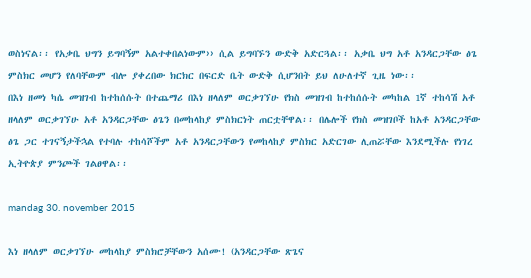ወስነናል፡፡ የአቃቤ ህግን ይግባኝም አልተቀበልነውም›› ሲል ይግባኙን ውድቅ አድርጓል፡፡ አቃቤ ህግ አቶ አንዳርጋቸው ፅጌ ምስክር መሆን የለባቸውም ብሎ ያቀረበው ክርክር በፍርድ ቤት ውድቅ ሲሆንበት ይህ ለሁለተኛ ጊዜ ነው፡፡
በእነ ዘመነ ካሴ መዝገብ ከተከሰሱት በተጨማሪ በእነ ዘላለም ወርቃገኘሁ የክስ መዝገብ ከተከሰሱት መካከል 1ኛ ተከሳሽ አቶ ዘላለም ወርቃገኘሁ አቶ አንዳርጋቸው ፅጌን በመከላከያ ምስክርነት ጠርቷቸዋል፡፡ በሌሎች የክስ መዝገቦች ከአቶ አንዳርጋቸው ፅጌ ጋር ተገናኝታችኋል የተባሉ ተከሳሾችም አቶ አንዳርጋቸውን የመከላከያ ምስክር አድርገው ሊጠሯቸው እንደሚችሉ የነገረ ኢትዮጵያ ምንጮች ገልፀዋል፡፡

mandag 30. november 2015

እነ ዘላለም ወርቃገኘሁ መከላከያ ምስክሮቻቸውን አሰሙ! (አንዳርጋቸው ጽጌና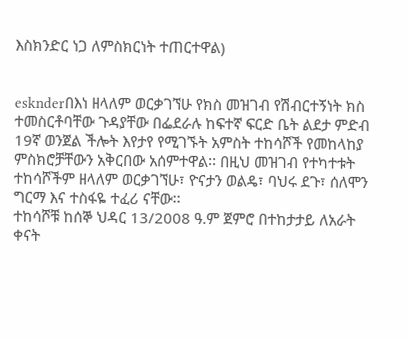እስክንድር ነጋ ለምስክርነት ተጠርተዋል)


esknderበእነ ዘላለም ወርቃገኘሁ የክስ መዝገብ የሽብርተኝነት ክስ ተመስርቶባቸው ጉዳያቸው በፌደራሉ ከፍተኛ ፍርድ ቤት ልደታ ምድብ 19ኛ ወንጀል ችሎት እየታየ የሚገኙት አምስት ተከሳሾች የመከላከያ ምስክሮቻቸውን አቅርበው አሰምተዋል፡፡ በዚህ መዝገብ የተካተቱት ተከሳሾችም ዘላለም ወርቃገኘሁ፣ ዮናታን ወልዴ፣ ባህሩ ደጉ፣ ሰለሞን ግርማ እና ተስፋዬ ተፈሪ ናቸው፡፡
ተከሳሾቹ ከሰኞ ህዳር 13/2008 ዓ.ም ጀምሮ በተከታታይ ለአራት ቀናት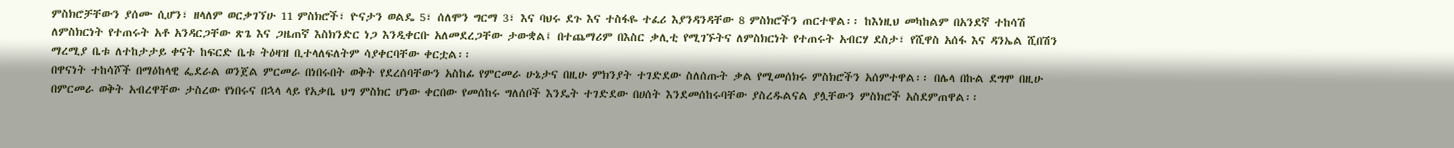ምስክሮቻቸውን ያሰሙ ሲሆን፣ ዘላለም ወርቃገኘሁ 11 ምስክሮች፣ ዮናታን ወልዴ 5፣ ሰለሞን ግርማ 3፣ እና ባህሩ ደጉ እና ተስፋዬ ተፈሪ እያንዳንዳቸው 8 ምስክሮችን ጠርተዋል፡፡ ከእነዚህ መካከልም በአንደኛ ተከሳሽ ለምስክርነት የተጠሩት አቶ አንዳርጋቸው ጽጌ እና ጋዜጠኛ እስክንድር ነጋ እንዲቀርቡ አለመደረጋቸው ታውቋል፤ በተጨማሪም በእስር ቃሊቲ የሚገኙትና ለምስክርነት የተጠሩት አብርሃ ደስታ፣ የሺዋስ አሰፋ እና ዳንኤል ሺበሽን ማረሚያ ቤቱ ለተከታታይ ቀናት ከፍርድ ቤቱ ትዕዛዝ ቢተላለፍለትም ሳያቀርባቸው ቀርቷል፡፡
በዋናነት ተከሳሾች በማዕከላዊ ፌደራል ወንጀል ምርመራ በነበሩበት ወቅት የደረሰባቸውን አስከፊ የምርመራ ሁኔታና በዚሁ ምክንያት ተገድደው ስለሰጡት ቃል የሚመሰክሩ ምስክሮችን አሰምተዋል፡፡ በሌላ በኩል ደግሞ በዚሁ በምርመራ ወቅት አብረዋቸው ታስረው የነበሩና በኋላ ላይ የአቃቤ ህግ ምስክር ሆነው ቀርበው የመሰከሩ ግለሰቦች እንዴት ተገድደው በሀሰት እንደመሰከሩባቸው ያስረዱልናል ያሏቸውን ምስክሮች አስደምጠዋል፡፡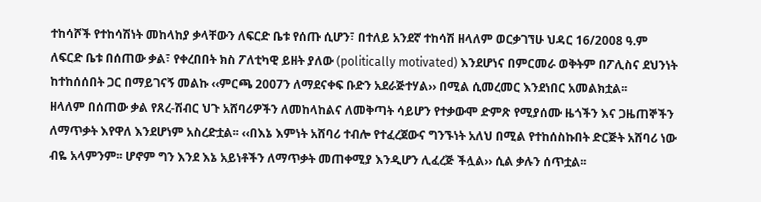ተከሳሾች የተከሳሽነት መከላከያ ቃላቸውን ለፍርድ ቤቱ የሰጡ ሲሆን፣ በተለይ አንደኛ ተከሳሽ ዘላለም ወርቃገኘሁ ህዳር 16/2008 ዓ.ም ለፍርድ ቤቱ በሰጠው ቃል፣ የቀረበበት ክስ ፖለቲካዊ ይዘት ያለው (politically motivated) እንደሆነና በምርመራ ወቅትም በፖሊስና ደህንነት ከተከሰሰበት ጋር በማይገናኝ መልኩ ‹‹ምርጫ 2007ን ለማደናቀፍ ቡድን አደራጅተሃል›› በሚል ሲመረመር እንደነበር አመልክቷል፡፡
ዘላለም በሰጠው ቃል የጸረ-ሽብር ህጉ አሸባሪዎችን ለመከላከልና ለመቅጣት ሳይሆን የተቃውሞ ድምጽ የሚያሰሙ ዜጎችን እና ጋዜጠኞችን ለማጥቃት እየዋለ እንደሆነም አስረድቷል፡፡ ‹‹በእኔ እምነት አሸባሪ ተብሎ የተፈረጀውና ግንኙነት አለህ በሚል የተከሰስኩበት ድርጅት አሸባሪ ነው ብዬ አላምንም፡፡ ሆኖም ግን እንደ እኔ አይነቶችን ለማጥቃት መጠቀሚያ እንዲሆን ሊፈረጅ ችሏል›› ሲል ቃሉን ሰጥቷል፡፡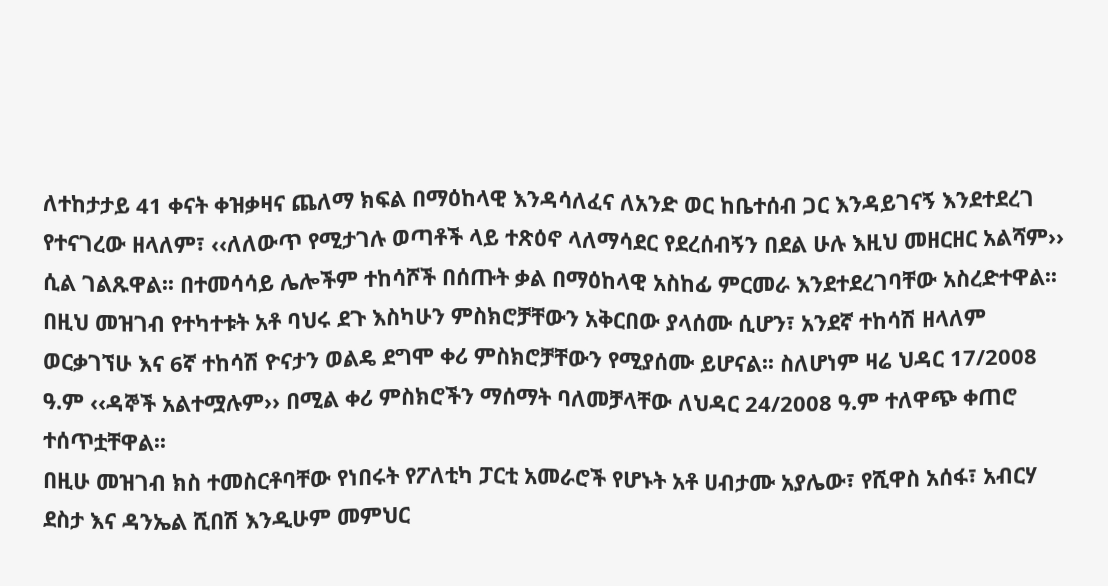ለተከታታይ 41 ቀናት ቀዝቃዛና ጨለማ ክፍል በማዕከላዊ እንዳሳለፈና ለአንድ ወር ከቤተሰብ ጋር እንዳይገናኝ እንደተደረገ የተናገረው ዘላለም፣ ‹‹ለለውጥ የሚታገሉ ወጣቶች ላይ ተጽዕኖ ላለማሳደር የደረሰብኝን በደል ሁሉ እዚህ መዘርዘር አልሻም›› ሲል ገልጹዋል፡፡ በተመሳሳይ ሌሎችም ተከሳሾች በሰጡት ቃል በማዕከላዊ አስከፊ ምርመራ እንደተደረገባቸው አስረድተዋል፡፡
በዚህ መዝገብ የተካተቱት አቶ ባህሩ ደጉ እስካሁን ምስክሮቻቸውን አቅርበው ያላሰሙ ሲሆን፣ አንደኛ ተከሳሽ ዘላለም ወርቃገኘሁ እና 6ኛ ተከሳሽ ዮናታን ወልዴ ደግሞ ቀሪ ምስክሮቻቸውን የሚያሰሙ ይሆናል፡፡ ስለሆነም ዛሬ ህዳር 17/2008 ዓ.ም ‹‹ዳኞች አልተሟሉም›› በሚል ቀሪ ምስክሮችን ማሰማት ባለመቻላቸው ለህዳር 24/2008 ዓ.ም ተለዋጭ ቀጠሮ ተሰጥቷቸዋል፡፡
በዚሁ መዝገብ ክስ ተመስርቶባቸው የነበሩት የፖለቲካ ፓርቲ አመራሮች የሆኑት አቶ ሀብታሙ አያሌው፣ የሺዋስ አሰፋ፣ አብርሃ ደስታ እና ዳንኤል ሺበሽ እንዲሁም መምህር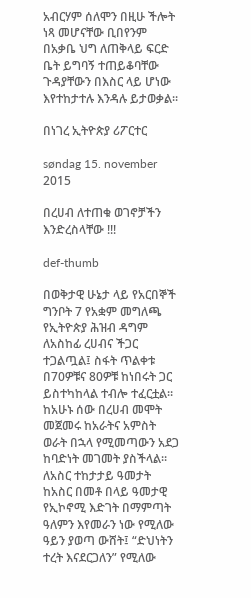አብርሃም ሰለሞን በዚሁ ችሎት ነጻ መሆናቸው ቢበየንም በአቃቤ ህግ ለጠቅላይ ፍርድ ቤት ይግባኝ ተጠይቆባቸው ጉዳያቸውን በእስር ላይ ሆነው እየተከታተሉ እንዳሉ ይታወቃል፡፡

በነገረ ኢትዮጵያ ሪፖርተር

søndag 15. november 2015

በረሀብ ለተጠቁ ወገኖቻችን እንድረስላቸው !!!

def-thumb

በወቅታዊ ሁኔታ ላይ የአርበኞች ግንቦት 7 የአቋም መግለጫ
የኢትዮጵያ ሕዝብ ዳግም ለአስከፊ ረሀብና ችጋር ተጋልጧል፤ ስፋት ጥልቀቱ በ70ዎቹና 80ዎቹ ከነበሩት ጋር ይስተካከላል ተብሎ ተፈርቷል። ከአሁኑ ሰው በረሀብ መሞት መጀመሩ ከአራትና አምስት ወራት በኋላ የሚመጣውን አደጋ ከባድነት መገመት ያስችላል።
ለአስር ተከታታይ ዓመታት ከአስር በመቶ በላይ ዓመታዊ የኢኮኖሚ እድገት በማምጣት ዓለምን እየመራን ነው የሚለው ዓይን ያወጣ ውሸት፤ “ድህነትን ተረት እናደርጋለን” የሚለው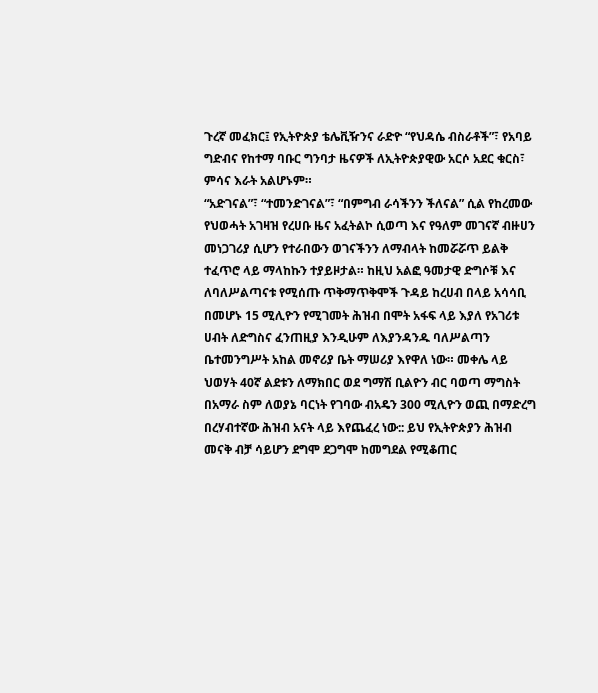ጉረኛ መፈክር፤ የኢትዮጵያ ቴሌቪዥንና ራድዮ “የህዳሴ ብስራቶች”፣ የአባይ ግድብና የከተማ ባቡር ግንባታ ዜናዎች ለኢትዮጵያዊው አርሶ አደር ቁርስ፣ ምሳና እራት አልሆኑም።
“አድገናል”፣ “ተመንድገናል”፣ “በምግብ ራሳችንን ችለናል” ሲል የከረመው የህወሓት አገዛዝ የረሀቡ ዜና አፈትልኮ ሲወጣ እና የዓለም መገናኛ ብዙሀን መነጋገሪያ ሲሆን የተራበውን ወገናችንን ለማብላት ከመሯሯጥ ይልቅ ተፈጥሮ ላይ ማላከኩን ተያይዞታል። ከዚህ አልፎ ዓመታዊ ድግሶቹ እና ለባለሥልጣናቱ የሚሰጡ ጥቅማጥቅሞች ጉዳይ ከረሀብ በላይ አሳሳቢ በመሆኑ 15 ሚሊዮን የሚገመት ሕዝብ በሞት አፋፍ ላይ እያለ የአገሪቱ ሀብት ለድግስና ፈንጠዚያ እንዲሁም ለእያንዳንዱ ባለሥልጣን ቤተመንግሥት አከል መኖሪያ ቤት ማሠሪያ እየዋለ ነው። መቀሌ ላይ ህወሃት 40ኛ ልደቱን ለማክበር ወደ ግማሽ ቢልዮን ብር ባወጣ ማግስት በአማራ ስም ለወያኔ ባርነት የገባው ብአዴን 300 ሚሊዮን ወጪ በማድረግ በረሃብተኛው ሕዝብ አናት ላይ እየጨፈረ ነው:: ይህ የኢትዮጵያን ሕዝብ መናቅ ብቻ ሳይሆን ደግሞ ደጋግሞ ከመግደል የሚቆጠር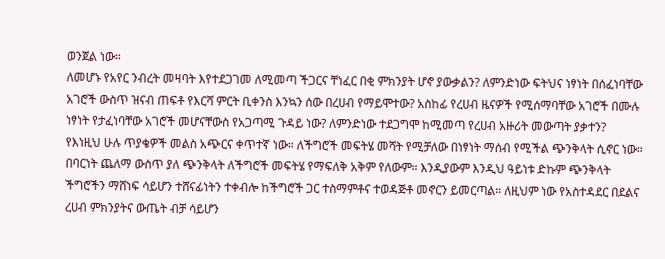ወንጀል ነው።
ለመሆኑ የአየር ንብረት መዛባት እየተደጋገመ ለሚመጣ ችጋርና ቸነፈር በቂ ምክንያት ሆኖ ያውቃልን? ለምንድነው ፍትህና ነፃነት በሰፈነባቸው አገሮች ውስጥ ዝናብ ጠፍቶ የእርሻ ምርት ቢቀንስ እንኳን ሰው በረሀብ የማይሞተው? አስከፊ የረሀብ ዜናዎች የሚሰማባቸው አገሮች በሙሉ ነፃነት የታፈነባቸው አገሮች መሆናቸውስ የአጋጣሚ ጉዳይ ነው? ለምንድነው ተደጋግሞ ከሚመጣ የረሀብ አዙሪት መውጣት ያቃተን?
የእነዚህ ሁሉ ጥያቄዎች መልስ አጭርና ቀጥተኛ ነው። ለችግሮች መፍትሄ መሻት የሚቻለው በነፃነት ማሰብ የሚችል ጭንቅላት ሲኖር ነው። በባርነት ጨለማ ውስጥ ያለ ጭንቅላት ለችግሮች መፍትሄ የማፍለቅ አቅም የለውም። እንዲያውም እንዲህ ዓይነቱ ድኩም ጭንቅላት ችግሮችን ማሸነፍ ሳይሆን ተሸናፊነትን ተቀብሎ ከችግሮች ጋር ተስማምቶና ተወዳጅቶ መኖርን ይመርጣል። ለዚህም ነው የአስተዳደር በደልና ረሀብ ምክንያትና ውጤት ብቻ ሳይሆን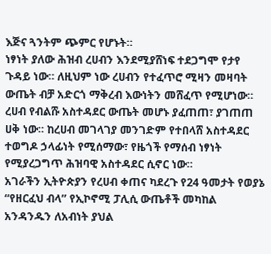እጅና ጓንትም ጭምር የሆኑት።
ነፃነት ያለው ሕዝብ ረሀብን እንደሚያሸነፍ ተደጋግሞ የታየ ጉዳይ ነው። ለዚህም ነው ረሀብን የተፈጥሮ ሚዛን መዛባት ውጤት ብቻ አድርጎ ማቅረብ እውነትን መሸፈጥ የሚሆነው። ረሀብ የብልሹ አስተዳደር ውጤት መሆኑ ያፈጠጠ፣ ያገጠጠ ሀቅ ነው። ከረሀብ መገላገያ መንገድም የተበላሸ አስተዳደር ተወግዶ ኃላፊነት የሚሰማው፣ የዜጎች የማሰብ ነፃነት የሚያረጋግጥ ሕዝባዊ አስተዳደር ሲኖር ነው።
አገራችን ኢትዮጵያን የረሀብ ቀጠና ካደረጉ የ24 ዓመታት የወያኔ “የዘርፈህ ብላ” የኢኮኖሚ ፓሊሲ ውጤቶች መካከል አንዳንዱን ለአብነት ያህል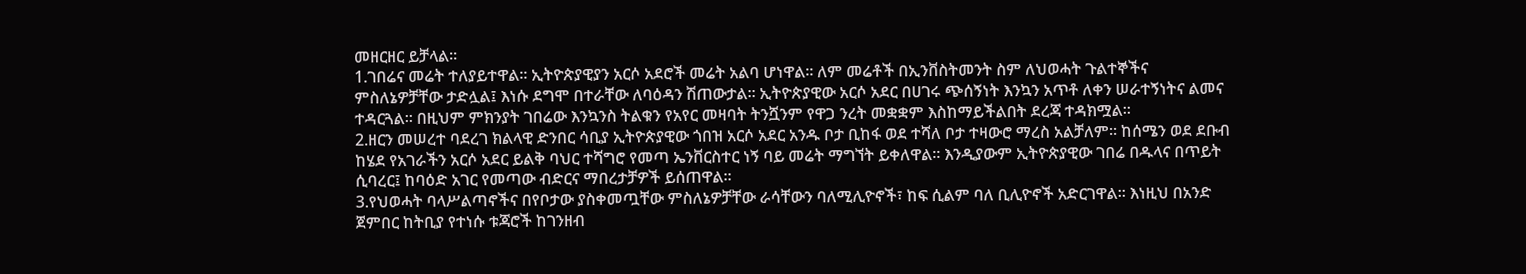መዘርዘር ይቻላል።
1.ገበሬና መሬት ተለያይተዋል። ኢትዮጵያዊያን አርሶ አደሮች መሬት አልባ ሆነዋል። ለም መሬቶች በኢንቨስትመንት ስም ለህወሓት ጉልተኞችና ምስለኔዎቻቸው ታድሏል፤ እነሱ ደግሞ በተራቸው ለባዕዳን ሽጠውታል። ኢትዮጵያዊው አርሶ አደር በሀገሩ ጭሰኝነት እንኳን አጥቶ ለቀን ሠራተኝነትና ልመና ተዳርጓል። በዚህም ምክንያት ገበሬው እንኳንስ ትልቁን የአየር መዛባት ትንሿንም የዋጋ ንረት መቋቋም እስከማይችልበት ደረጃ ተዳክሟል።
2.ዘርን መሠረተ ባደረገ ክልላዊ ድንበር ሳቢያ ኢትዮጵያዊው ጎበዝ አርሶ አደር አንዱ ቦታ ቢከፋ ወደ ተሻለ ቦታ ተዛውሮ ማረስ አልቻለም። ከሰሜን ወደ ደቡብ ከሄደ የአገራችን አርሶ አደር ይልቅ ባህር ተሻግሮ የመጣ ኤንቨርስተር ነኝ ባይ መሬት ማግኘት ይቀለዋል። እንዲያውም ኢትዮጵያዊው ገበሬ በዱላና በጥይት ሲባረር፤ ከባዕድ አገር የመጣው ብድርና ማበረታቻዎች ይሰጠዋል።
3.የህወሓት ባላሥልጣኖችና በየቦታው ያስቀመጧቸው ምስለኔዎቻቸው ራሳቸውን ባለሚሊዮኖች፣ ከፍ ሲልም ባለ ቢሊዮኖች አድርገዋል። እነዚህ በአንድ ጀምበር ከትቢያ የተነሱ ቱጃሮች ከገንዘብ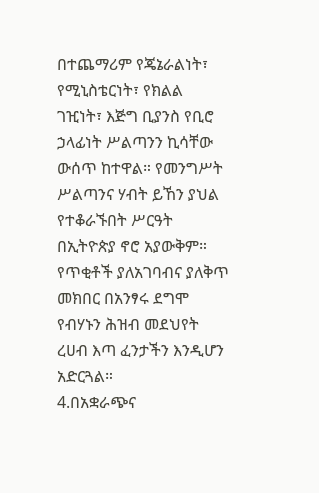በተጨማሪም የጄኔራልነት፣ የሚኒስቴርነት፣ የክልል ገዢነት፣ እጅግ ቢያንስ የቢሮ ኃላፊነት ሥልጣንን ኪሳቸው ውሰጥ ከተዋል። የመንግሥት ሥልጣንና ሃብት ይኸን ያህል የተቆራኙበት ሥርዓት በኢትዮጵያ ኖሮ አያውቅም። የጥቂቶች ያለአገባብና ያለቅጥ መክበር በአንፃሩ ደግሞ የብሃኑን ሕዝብ መደህየት ረሀብ እጣ ፈንታችን እንዲሆን አድርጓል።
4.በአቋራጭና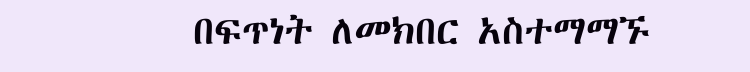በፍጥነት ለመክበር አስተማማኙ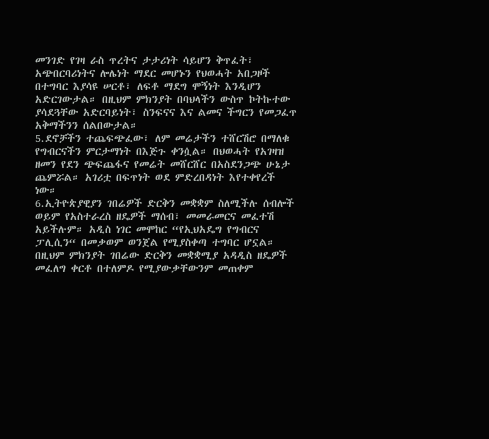መንገድ የገዛ ራስ ጥረትና ታታሪነት ሳይሆን ቅጥፈት፣ አጭበርባሪነትና ሎሌነት ማደር መሆኑን የህወሓት አበጋዞች በተግባር እያሳዩ ሠርቶ፣ ለፍቶ ማደግ ሞኝነት እንዲሆን አድርገውታል። በዚህም ምክንያት በባህላችን ውስጥ ኮትኩተው ያሳደጓቸው አድርባይነት፣ ስንፍናና እና ልመና ችግርን የመጋፈጥ አቅማችንን ሰልበውታል።
5.ደኖቻችን ተጨፍጭፈው፣ ለም መሬታችን ተሸርሽሮ በማለቁ የግብርናችን ምርታማነት በእጅጉ ቀንሷል። በህወሓት የአገዛዝ ዘመን የደን ጭፍጨፋና የመሬት መሸርሸር በአስደንጋጭ ሁኔታ ጨምሯል። አገሪቷ በፍጥነት ወደ ምድረበዳነት እየተቀየረች ነው።
6.ኢትዮጵያዊያን ገበሬዎች ድርቅን መቋቋም ስለሚችሉ ሰብሎች ወይም የአስተራረስ ዘዴዎች ማሰብ፣ መመራመርና መፈተሽ አይችሉም። አዲስ ነገር መሞከር “የኢህአዴግ የግብርና ፓሊሲን“ በመቃወም ወንጀል የሚያስቀጣ ተግባር ሆኗል። በዚህም ምክንያት ገበሬው ድርቅን መቋቋሚያ አዳዲስ ዘዴዎች መፈለግ ቀርቶ በተለምዶ የሚያውቃቸውንም መጠቀም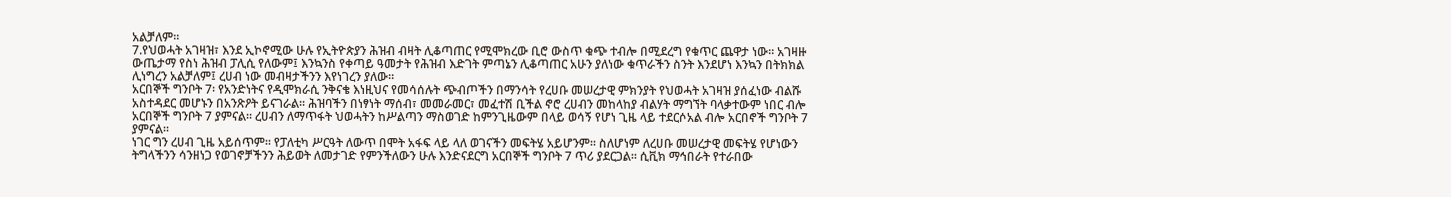አልቻለም።
7.የህወሓት አገዛዝ፣ እንደ ኢኮኖሚው ሁሉ የኢትዮጵያን ሕዝብ ብዛት ሊቆጣጠር የሚሞክረው ቢሮ ውስጥ ቁጭ ተብሎ በሚደረግ የቁጥር ጨዋታ ነው። አገዛዙ ውጤታማ የስነ ሕዝብ ፓሊሲ የለውም፤ እንኳንስ የቀጣይ ዓመታት የሕዝብ እድገት ምጣኔን ሊቆጣጠር አሁን ያለነው ቁጥራችን ስንት እንደሆነ እንኳን በትክክል ሊነግረን አልቻለም፤ ረሀብ ነው መብዛታችንን እየነገረን ያለው።
አርበኞች ግንቦት 7፡ የአንድነትና የዲሞክራሲ ንቅናቄ እነዚህና የመሳሰሉት ጭብጦችን በማንሳት የረሀቡ መሠረታዊ ምክንያት የህወሓት አገዛዝ ያሰፈነው ብልሹ አስተዳደር መሆኑን በአንጽዖት ይናገራል። ሕዝባችን በነፃነት ማሰብ፣ መመራመር፣ መፈተሽ ቢችል ኖሮ ረሀብን መከላከያ ብልሃት ማግኘት ባላቃተውም ነበር ብሎ አርበኞች ግንቦት 7 ያምናል። ረሀብን ለማጥፋት ህወሓትን ከሥልጣን ማስወገድ ከምንጊዜውም በላይ ወሳኝ የሆነ ጊዜ ላይ ተደርሶአል ብሎ አርበኖች ግንቦት 7 ያምናል።
ነገር ግን ረሀብ ጊዜ አይሰጥም። የፓለቲካ ሥርዓት ለውጥ በሞት አፋፍ ላይ ላለ ወገናችን መፍትሄ አይሆንም። ስለሆነም ለረሀቡ መሠረታዊ መፍትሄ የሆነውን ትግላችንን ሳንዘነጋ የወገኖቻችንን ሕይወት ለመታገድ የምንችለውን ሁሉ እንድናደርግ አርበኞች ግንቦት 7 ጥሪ ያደርጋል። ሲቪክ ማኅበራት የተራበው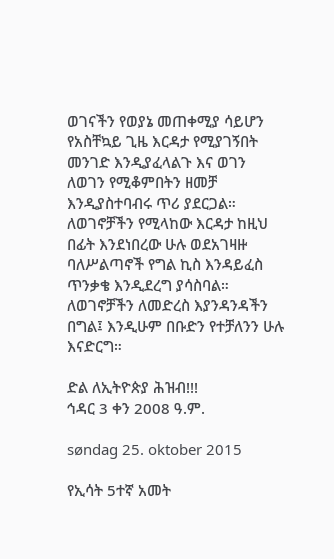ወገናችን የወያኔ መጠቀሚያ ሳይሆን የአስቸኳይ ጊዜ እርዳታ የሚያገኝበት መንገድ እንዲያፈላልጉ እና ወገን ለወገን የሚቆምበትን ዘመቻ እንዲያስተባብሩ ጥሪ ያደርጋል። ለወገኖቻችን የሚላከው እርዳታ ከዚህ በፊት እንደነበረው ሁሉ ወደአገዛዙ ባለሥልጣኖች የግል ኪስ እንዳይፈስ ጥንቃቄ እንዲደረግ ያሳስባል። ለወገኖቻችን ለመድረስ እያንዳንዳችን በግል፤ እንዲሁም በቡድን የተቻለንን ሁሉ እናድርግ።

ድል ለኢትዮጵያ ሕዝብ!!!
ኅዳር 3 ቀን 2008 ዓ.ም.

søndag 25. oktober 2015

የኢሳት 5ተኛ አመት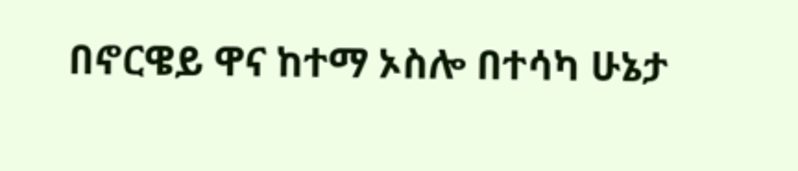በኖርዌይ ዋና ከተማ ኦስሎ በተሳካ ሁኔታ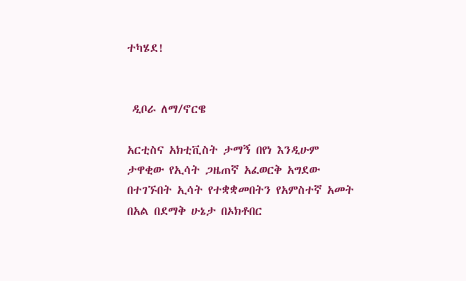ተካሄደ!


 ዲቦራ ለማ/ኖርዌ

አርቲስና አክቲቪስት ታማኝ በየነ እንዲሁም ታዋቂው የኢሳት ጋዜጠኛ አፈወርቅ አግደው በተገኙበት ኢሳት የተቋቋመበትን የአምስተኛ አመት በአል በደማቅ ሁኔታ በኦክቶበር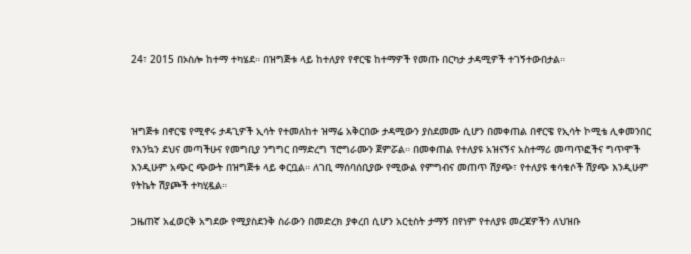24፣ 2015 በኦስሎ ከተማ ተካሄደ። በዝግጅቱ ላይ ከተለያየ የኖርዌ ከተማዎች የመጡ በርካታ ታዳሚዎች ተገኝተውበታል።



ዝግጅቱ በኖርዌ የሚኖሩ ታዳጊዎች ኢሳት የተመለከተ ዝማሬ አቅርበው ታዳሚውን ያስደመሙ ሲሆን በመቀጠል በኖርዌ የኢሳት ኮሚቴ ሊቀመንበር የእንኳን ደህና መጣችሁና የመግቢያ ንግግር በማድረግ ፕሮግራሙን ጀምሯል። በመቀጠል የተለያዩ አዝናኝና አስተማሪ መጣጥፎችና ግጥሞች እንዲሁም አጭር ጭውት በዝግጅቱ ላይ ቀርቧል። ለገቢ ማሰባሰቢያው የሚውል የምግብና መጠጥ ሽያጭ፣ የተለያዩ ቁሳቁሶች ሽያጭ እንዲሁም የትኬት ሽያጮች ተካሂዷል።

ጋዜጠኛ አፈወርቅ አግደው የሚያስደንቅ ስራውን በመድረክ ያቀረበ ሲሆን አርቲስት ታማኝ በየነም የተለያዩ መረጃዎችን ለህዝቡ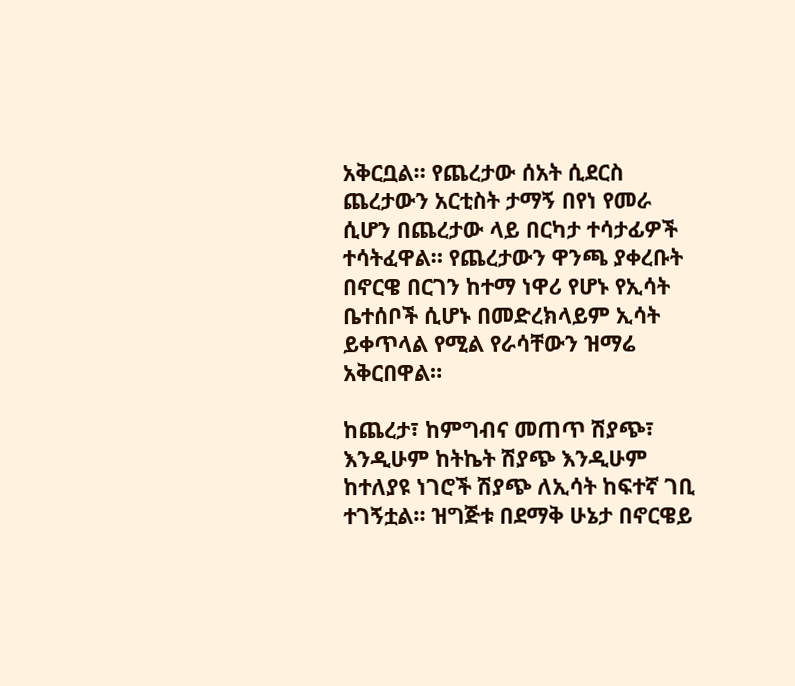አቅርቧል። የጨረታው ሰአት ሲደርስ ጨረታውን አርቲስት ታማኝ በየነ የመራ ሲሆን በጨረታው ላይ በርካታ ተሳታፊዎች ተሳትፈዋል። የጨረታውን ዋንጫ ያቀረቡት በኖርዌ በርገን ከተማ ነዋሪ የሆኑ የኢሳት ቤተሰቦች ሲሆኑ በመድረክላይም ኢሳት ይቀጥላል የሚል የራሳቸውን ዝማሬ አቅርበዋል።

ከጨረታ፣ ከምግብና መጠጥ ሽያጭ፣ እንዲሁም ከትኬት ሽያጭ እንዲሁም ከተለያዩ ነገሮች ሽያጭ ለኢሳት ከፍተኛ ገቢ ተገኝቷል። ዝግጅቱ በደማቅ ሁኔታ በኖርዌይ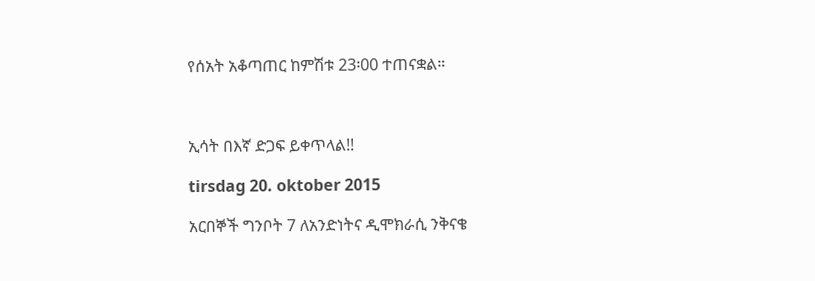የሰአት አቆጣጠር ከምሽቱ 23፡00 ተጠናቋል።



ኢሳት በእኛ ድጋፍ ይቀጥላል!!

tirsdag 20. oktober 2015

አርበኞች ግንቦት 7 ለአንድነትና ዲሞክራሲ ንቅናቄ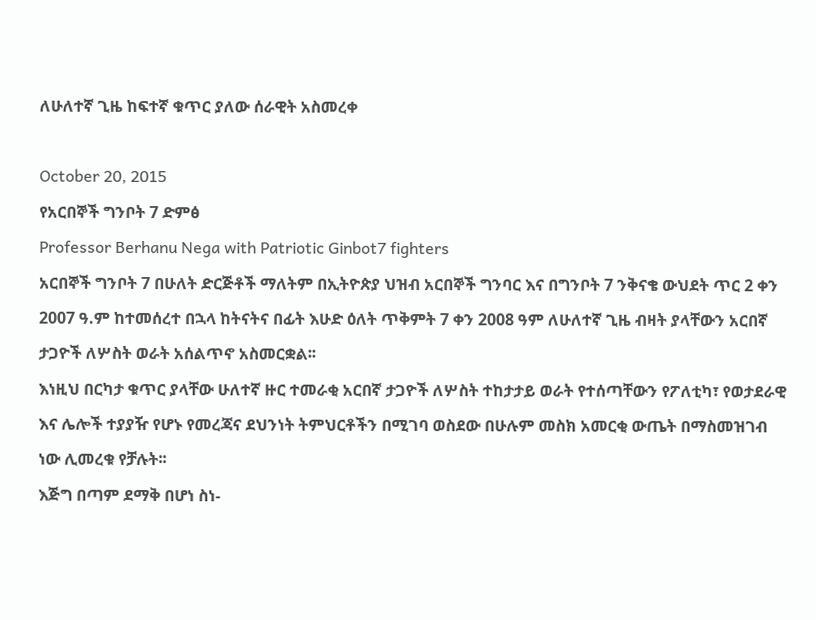ለሁለተኛ ጊዜ ከፍተኛ ቁጥር ያለው ሰራዊት አስመረቀ

October 20, 2015
የአርበኞች ግንቦት 7 ድምፅ
Professor Berhanu Nega with Patriotic Ginbot7 fighters
አርበኞች ግንቦት 7 በሁለት ድርጅቶች ማለትም በኢትዮጵያ ህዝብ አርበኞች ግንባር እና በግንቦት 7 ንቅናቄ ውህደት ጥር 2 ቀን 2007 ዓ.ም ከተመሰረተ በኋላ ከትናትና በፊት እሁድ ዕለት ጥቅምት 7 ቀን 2008 ዓም ለሁለተኛ ጊዜ ብዛት ያላቸውን አርበኛ ታጋዮች ለሦስት ወራት አሰልጥኖ አስመርቋል፡፡
እነዚህ በርካታ ቁጥር ያላቸው ሁለተኛ ዙር ተመራቂ አርበኛ ታጋዮች ለሦስት ተከታታይ ወራት የተሰጣቸውን የፖለቲካ፣ የወታደራዊ እና ሌሎች ተያያዥ የሆኑ የመረጃና ደህንነት ትምህርቶችን በሚገባ ወስደው በሁሉም መስክ አመርቂ ውጤት በማስመዝገብ ነው ሊመረቁ የቻሉት፡፡
እጅግ በጣም ደማቅ በሆነ ስነ-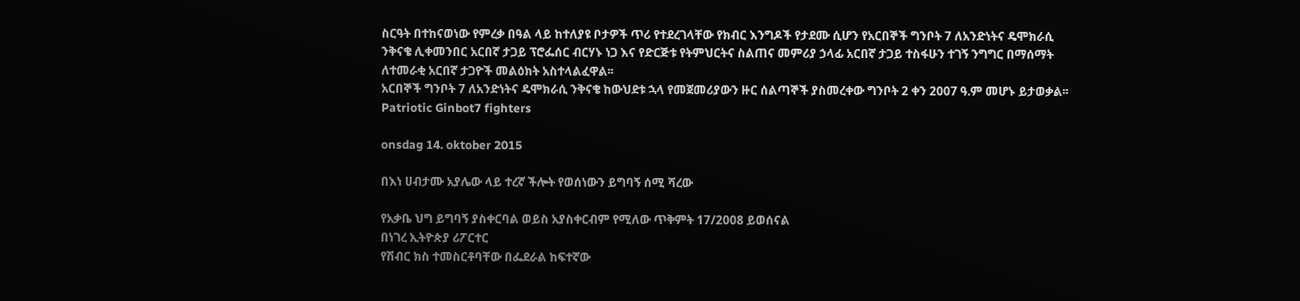ስርዓት በተከናወነው የምረቃ በዓል ላይ ከተለያዩ ቦታዎች ጥሪ የተደረገላቸው የክብር እንግዶች የታደሙ ሲሆን የአርበኞች ግንቦት 7 ለአንድነትና ዴሞክራሲ ንቅናቄ ሊቀመንበር አርበኛ ታጋይ ፕሮፌሰር ብርሃኑ ነጋ እና የድርጅቱ የትምህርትና ስልጠና መምሪያ ኃላፊ አርበኛ ታጋይ ተስፋሁን ተገኝ ንግግር በማሰማት ለተመራቂ አርበኛ ታጋዮች መልዕክት አስተላልፈዋል፡፡
አርበኞች ግንቦት 7 ለአንድነትና ዴሞክራሲ ንቅናቄ ከውህደቱ ኋላ የመጀመሪያውን ዙር ሰልጣኞች ያስመረቀው ግንቦት 2 ቀን 2007 ዓ.ም መሆኑ ይታወቃል፡፡
Patriotic Ginbot7 fighters

onsdag 14. oktober 2015

በእነ ሀብታሙ አያሌው ላይ ተረኛ ችሎት የወሰነውን ይግባኝ ሰሚ ሻረው

የአቃቤ ህግ ይግባኝ ያስቀርባል ወይስ አያስቀርብም የሚለው ጥቅምት 17/2008 ይወሰናል
በነገረ ኢትዮጵያ ሪፖርተር
የሽብር ክስ ተመስርቶባቸው በፌደራል ከፍተኛው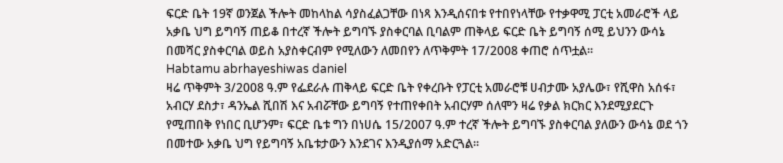ፍርድ ቤት 19ኛ ወንጀል ችሎት መከላከል ሳያስፈልጋቸው በነጻ እንዲሰናበቱ የተበየነላቸው የተቃዋሚ ፓርቲ አመራሮች ላይ አቃቤ ህግ ይግባኝ ጠይቆ በተረኛ ችሎት ይግባኙ ያስቀርባል ቢባልም ጠቅላይ ፍርድ ቤት ይግባኝ ሰሚ ይህንን ውሳኔ በመሻር ያስቀርባል ወይስ አያስቀርብም የሚለውን ለመበየን ለጥቅምት 17/2008 ቀጠሮ ሰጥቷል፡፡
Habtamu abrhayeshiwas daniel
ዛሬ ጥቅምት 3/2008 ዓ.ም የፌደራሉ ጠቅላይ ፍርድ ቤት የቀረቡት የፓርቲ አመራሮቹ ሀብታሙ አያሌው፣ የሺዋስ አሰፋ፣ አብርሃ ደስታ፣ ዳንኤል ሺበሽ እና አብሯቸው ይግባኝ የተጠየቀበት አብርሃም ሰለሞን ዛሬ የቃል ክርክር እንደሚያደርጉ የሚጠበቅ የነበር ቢሆንም፣ ፍርድ ቤቱ ግን በነሀሴ 15/2007 ዓ.ም ተረኛ ችሎት ይግባኙ ያስቀርባል ያለውን ውሳኔ ወደ ጎን በመተው አቃቤ ህግ የይግባኝ አቤቱታውን እንደገና እንዲያሰማ አድርጓል፡፡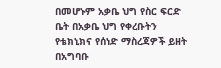በመሆኑም አቃቤ ህግ የስር ፍርድ ቤት በአቃቤ ህግ የቀረቡትን የቴክኒክና የሰነድ ማስረጃዎች ይዘት በአግባቡ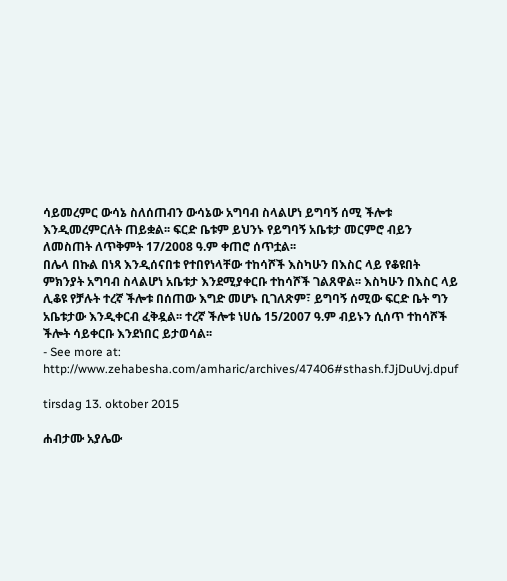ሳይመረምር ውሳኔ ስለሰጠብን ውሳኔው አግባብ ስላልሆነ ይግባኝ ሰሚ ችሎቱ እንዲመረምርለት ጠይቋል፡፡ ፍርድ ቤቱም ይህንኑ የይግባኝ አቤቱታ መርምሮ ብይን ለመስጠት ለጥቅምት 17/2008 ዓ.ም ቀጠሮ ሰጥቷል፡፡
በሌላ በኩል በነጻ እንዲሰናበቱ የተበየነላቸው ተከሳሾች እስካሁን በእስር ላይ የቆዩበት ምክንያት አግባብ ስላልሆነ አቤቱታ እንደሚያቀርቡ ተከሳሾች ገልጸዋል፡፡ እስካሁን በእስር ላይ ሊቆዩ የቻሉት ተረኛ ችሎቱ በሰጠው እግድ መሆኑ ቢገለጽም፣ ይግባኝ ሰሚው ፍርድ ቤት ግን አቤቱታው እንዲቀርብ ፈቅዷል፡፡ ተረኛ ችሎቱ ነሀሴ 15/2007 ዓ.ም ብይኑን ሲሰጥ ተከሳሾች ችሎት ሳይቀርቡ እንደነበር ይታወሳል፡፡
- See more at: http://www.zehabesha.com/amharic/archives/47406#sthash.fJjDuUvj.dpuf

tirsdag 13. oktober 2015

ሐብታሙ አያሌው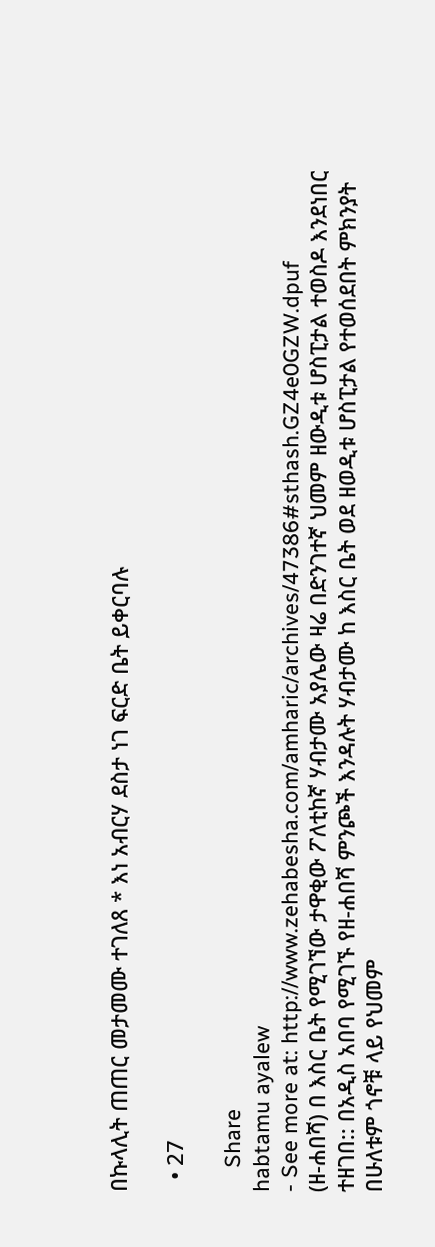በኩላሊት ጠጠር መታመሙ ተገለጸ * እነ አብርሃ ደስታ ነገ ፍርድ ቤት ይቀርባሉ

  • 27

    Share
habtamu ayalew
- See more at: http://www.zehabesha.com/amharic/archives/47386#sthash.GZ4e0GZW.dpuf
(ዘ-ሐበሻ) በ እስር ቤት የሚገኘው ታዋቂው ፖለቲከኛ ሃብታሙ አያሌው ዛሬ በድንገተኛ ህመም ዘውዲቱ ሆስፒታል ተወስዶ እንደነበር ተዘገበ:: በአዲስ አበባ የሚገኙ የዘ-ሐበሻ ምንጮች እንዳሉት ሃብታሙ ከ እስር ቤት ወደ ዘወዲቱ ሆስፒታል የተወሰደበት ምክንያት በሁለቱም ጎኖቹ ላይ የህመም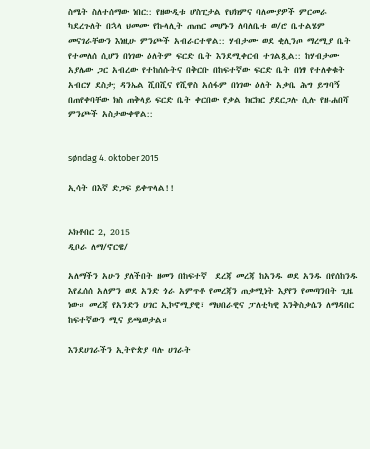ስሜት ስለተሰማው ነበር:: የዘውዲቱ ሆስፒታል የህክምና ባለሙያዎች ምርመራ ካደረጉለት በኋላ ህመሙ የኩላሊት ጠጠር መሆኑን ለባለቤቱ ወ/ሮ ቤተልሄም መናገራቸውን እነዚሁ ምንጮች አብራርተዋል:: ሃብታሙ ወደ ቂሊንጦ ማረሚያ ቤት የተመለሰ ሲሆን በነገው ዕለትም ፍርድ ቤት እንደሚቀርብ ተገልጿል:: ከሃብታሙ አያሌው ጋር አብረው የተከሰሱትና በቅርቡ በከፍተኛው ፍርድ ቤት በነፃ የተለቀቁት አብርሃ ደስታ; ዳንኤል ሺበሺና የሺዋስ አሰፋም በነገው ዕለት አቃቤ ሕግ ይግባኝ በጠየቀባቸው ክስ ጠቅላይ ፍርድ ቤት ቀርበው የቃል ክርክር ያደርጋሉ ሲሉ የዘ-ሐበሻ ምንጮች አስታውቀዋል::


søndag 4. oktober 2015

ኢሳት በእኛ ድጋፍ ይቀጥላል!!


ኦክቶበር 2, 2015
ዲቦራ ለማ/ኖርዌ/

አለማችን አሁን ያለችበት ዘመን በከፍተኛ  ደረጃ መረጃ ከአንዱ ወደ አንዱ በየሰከንዱ እየፈሰሰ አለምን ወደ አንድ ጎራ አምጥቶ የመረጃን ጠቃሚነት እያየን የመጣንበት ጊዜ ነው። መረጃ የአንድን ሀገር ኢኮኖሚያዊ፣ ማህበራዊና ፓለቲካዊ እንቅስቃሴን ለማዳበር ከፍተኛውን ሚና ይጫወታል።

እንደሀገራችን ኢትዮጵያ ባሉ ሀገራት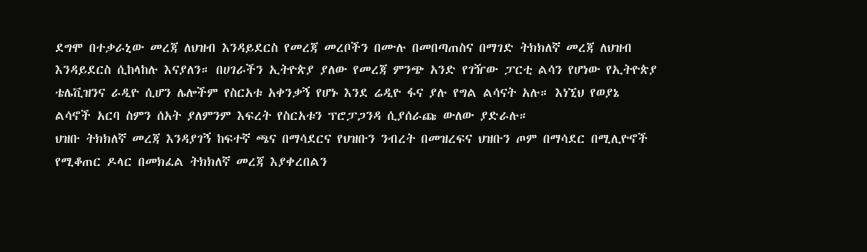ደግሞ በተቃራኒው መረጃ ለህዝብ እንዳይደርስ የመረጃ መረቦችን በሙሉ በመበጣጠስና በማገድ ትክክለኛ መረጃ ለህዝብ እንዳይደርስ ሲከላከሉ እናያለን። በሀገራችን ኢትዮጵያ ያለው የመረጃ ምንጭ አንድ የገዥው ፓርቲ ልሳን የሆነው የኢትዮጵያ ቴሌቪዝንና ራዲዮ ሲሆን ሌሎችም የስርአቱ አቀንቃኝ የሆኑ እንደ ሬዲዮ ፋና ያሉ የግል ልሳናት አሉ። እነኚህ የወያኔ ልሳኖች አርባ ስምን ሰአት ያለምንም እፍረት የስርአቱን ፕሮፓጋንዳ ሲያሰራጩ ውለው ያድራሉ።
ህዝቡ ትክክለኛ መረጃ እንዳያገኝ ከፍተኛ ጫና በማሳደርና የህዝቡን ንብረት በመዝረፍና ህዝቡን ጦም በማሳደር በሚሊዮኖች የሚቆጠር ዶላር በመክፈል ትክክለኛ መረጃ እያቀረበልን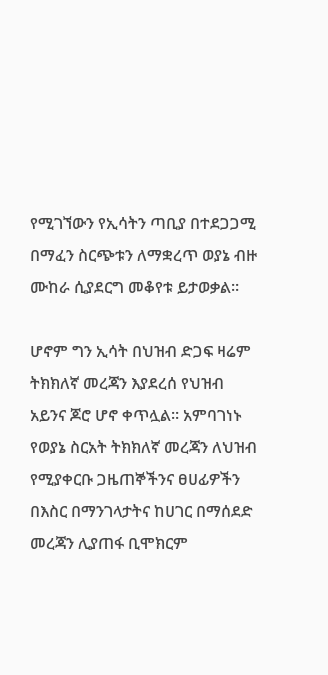የሚገኘውን የኢሳትን ጣቢያ በተደጋጋሚ በማፈን ስርጭቱን ለማቋረጥ ወያኔ ብዙ ሙከራ ሲያደርግ መቆየቱ ይታወቃል።

ሆኖም ግን ኢሳት በህዝብ ድጋፍ ዛሬም ትክክለኛ መረጃን እያደረሰ የህዝብ አይንና ጆሮ ሆኖ ቀጥሏል። አምባገነኑ የወያኔ ስርአት ትክክለኛ መረጃን ለህዝብ የሚያቀርቡ ጋዜጠኞችንና ፀሀፊዎችን በእስር በማንገላታትና ከሀገር በማሰደድ መረጃን ሊያጠፋ ቢሞክርም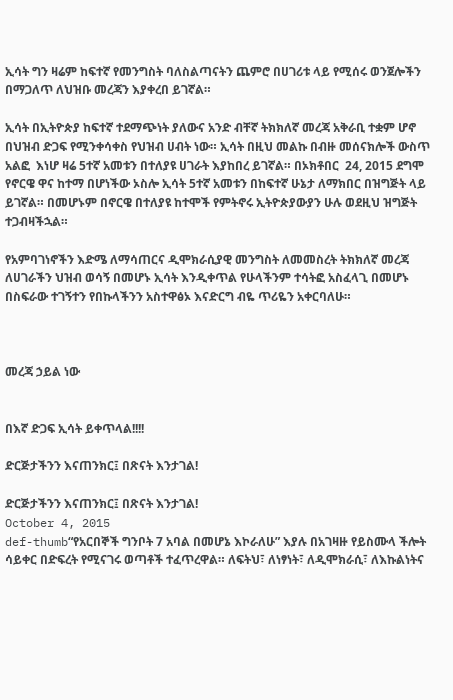ኢሳት ግን ዛሬም ከፍተኛ የመንግስት ባለስልጣናትን ጨምሮ በሀገሪቱ ላይ የሚሰሩ ወንጀሎችን በማጋለጥ ለህዝቡ መረጃን እያቀረበ ይገኛል።

ኢሳት በኢትዮጵያ ከፍተኛ ተደማጭነት ያለውና አንድ ብቸኛ ትክክለኛ መረጃ አቅራቢ ተቋም ሆኖ በህዝብ ድጋፍ የሚንቀሳቀስ የህዝብ ሀብት ነው። ኢሳት በዚህ መልኩ በብዙ መሰናክሎች ውስጥ አልፎ  እነሆ ዛሬ 5ተኛ አመቱን በተለያዩ ሀገራት እያከበረ ይገኛል። በኦክቶበር  24, 2015 ደግሞ የኖርዌ ዋና ከተማ በሆነችው ኦስሎ ኢሳት 5ተኛ አመቱን በከፍተኛ ሁኔታ ለማክበር በዝግጅት ላይ ይገኛል። በመሆኑም በኖርዌ በተለያዩ ከተሞች የምትኖሩ ኢትዮጵያውያን ሁሉ ወደዚህ ዝግጅት ተጋብዛችኋል።

የአምባገነኖችን እድሜ ለማሳጠርና ዲሞክራሲያዊ መንግስት ለመመስረት ትክክለኛ መረጃ ለሀገራችን ህዝብ ወሳኝ በመሆኑ ኢሳት እንዲቀጥል የሁላችንም ተሳትፎ አስፈላጊ በመሆኑ በስፍራው ተገኝተን የበኩላችንን አስተዋፅኦ እናድርግ ብዬ ጥሪዬን አቀርባለሁ።



መረጃ ኃይል ነው


በእኛ ድጋፍ ኢሳት ይቀጥላል!!!!

ድርጅታችንን እናጠንክር፤ በጽናት እንታገል!

ድርጅታችንን እናጠንክር፤ በጽናት እንታገል!
October 4, 2015
def-thumb“የአርበኞች ግንቦት 7 አባል በመሆኔ እኮራለሁ” እያሉ በአገዛዙ የይስሙላ ችሎት ሳይቀር በድፍረት የሚናገሩ ወጣቶች ተፈጥረዋል። ለፍትህ፣ ለነፃነት፣ ለዲሞክራሲ፣ ለእኩልነትና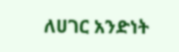ለሀገር አንድነት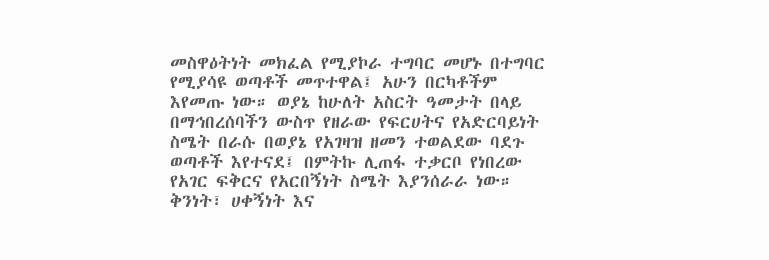መስዋዕትነት መክፈል የሚያኮራ ተግባር መሆኑ በተግባር የሚያሳዩ ወጣቶች መጥተዋል፤ አሁን በርካቶችም እየመጡ ነው። ወያኔ ከሁለት አስርት ዓመታት በላይ በማኅበረሰባችን ውስጥ የዘራው የፍርሀትና የአድርባይነት ስሜት በራሱ በወያኔ የአገዛዝ ዘመን ተወልደው ባደጉ ወጣቶች እየተናደ፤ በምትኩ ሊጠፋ ተቃርቦ የነበረው የአገር ፍቅርና የአርበኝነት ስሜት እያንሰራራ ነው።
ቅንነት፣ ሀቀኝነት እና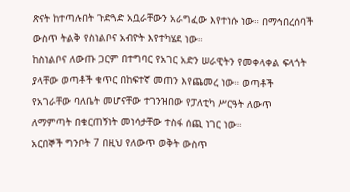ጽናት ከተጣሉበት ጉድጓድ አቧራቸውን አራግፈው እየተነሱ ነው። በማኅበረሰባች ውስጥ ትልቅ የስነልቦና አብዮት እየተካሄደ ነው።
ከስነልቦና ለውጡ ጋርም በተግባር የአገር አድን ሠራዊትን የመቀላቀል ፍላጎት ያላቸው ወጣቶች ቁጥር በከፍተኛ መጠን እየጨመረ ነው። ወጣቶች የአገራቸው ባለቤት መሆናቸው ተገንዝበው የፓለቲካ ሥርዓት ለውጥ ለማምጣት በቁርጠኝነት መነሳታቸው ተስፋ ሰጪ ነገር ነው።
አርበኞች ግንቦት 7 በዚህ የለውጥ ወቅት ውስጥ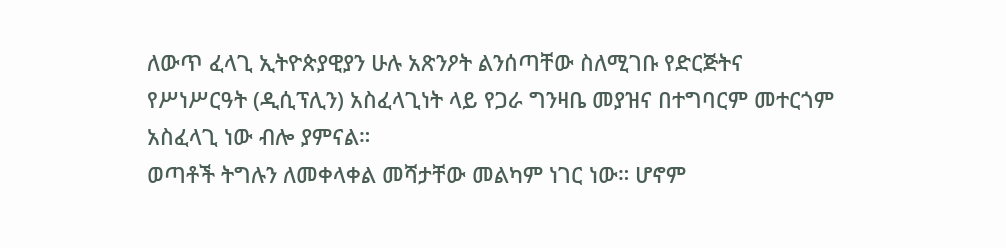ለውጥ ፈላጊ ኢትዮጵያዊያን ሁሉ አጽንዖት ልንሰጣቸው ስለሚገቡ የድርጅትና የሥነሥርዓት (ዲሲፕሊን) አስፈላጊነት ላይ የጋራ ግንዛቤ መያዝና በተግባርም መተርጎም አስፈላጊ ነው ብሎ ያምናል።
ወጣቶች ትግሉን ለመቀላቀል መሻታቸው መልካም ነገር ነው። ሆኖም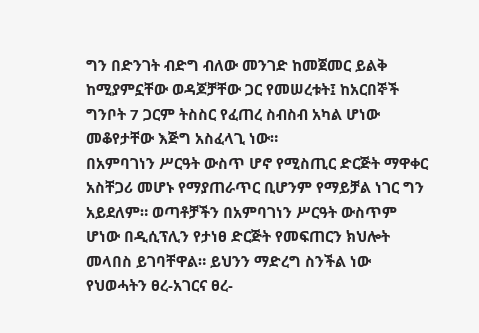ግን በድንገት ብድግ ብለው መንገድ ከመጀመር ይልቅ ከሚያምኗቸው ወዳጆቻቸው ጋር የመሠረቱት፤ ከአርበኞች ግንቦት 7 ጋርም ትስስር የፈጠረ ስብስብ አካል ሆነው መቆየታቸው እጅግ አስፈላጊ ነው።
በአምባገነን ሥርዓት ውስጥ ሆኖ የሚስጢር ድርጅት ማዋቀር አስቸጋሪ መሆኑ የማያጠራጥር ቢሆንም የማይቻል ነገር ግን አይደለም። ወጣቶቻችን በአምባገነን ሥርዓት ውስጥም ሆነው በዲሲፕሊን የታነፀ ድርጅት የመፍጠርን ክህሎት መላበስ ይገባቸዋል። ይህንን ማድረግ ስንችል ነው የህወሓትን ፀረ-አገርና ፀረ-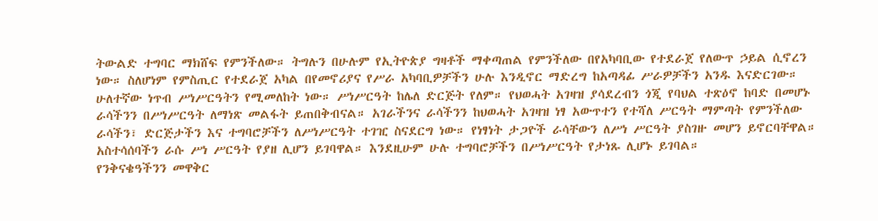ትውልድ ተግባር ማክሸፍ የምንችለው። ትግሉን በሁሉም የኢትዮጵያ ግዛቶች ማቀጣጠል የምንችለው በየአካባቢው የተደራጀ የለውጥ ኃይል ሲኖረን ነው። ስለሆነም የምስጢር የተደራጀ አካል በየመኖሪያና የሥራ አካባቢዎቻችን ሁሉ እንዲኖር ማድረግ ከአጣዳፊ ሥራዎቻችን አንዱ እናድርገው።
ሁለተኛው ነጥብ ሥነሥርዓትን የሚመለከት ነው። ሥነሥርዓት ከሌለ ድርጅት የለም። የህወሓት አገዛዝ ያሳደረብን ጎጂ የባህል ተጽዕኖ ከባድ በመሆኑ ራሳችንን በሥነሥርዓት ለማነጽ መልፋት ይጠበቅብናል። አገራችንና ራሳችንን ከህወሓት አገዛዝ ነፃ አውጥተን የተሻለ ሥርዓት ማምጣት የምንችለው ራሳችን፣ ድርጅታችን እና ተግባሮቻችን ለሥነሥርዓት ተገዢ ስናደርግ ነው። የነፃነት ታጋዮች ራሳቸውን ለሥነ ሥርዓት ያስገዙ መሆን ይኖርባቸዋል። አስተሳሰባችን ራሱ ሥነ ሥርዓት የያዘ ሊሆን ይገባዋል። እንደዚሁም ሁሉ ተግባሮቻችን በሥነሥርዓት የታነጹ ሊሆኑ ይገባል።
የንቅናቄዓችንን መዋቅር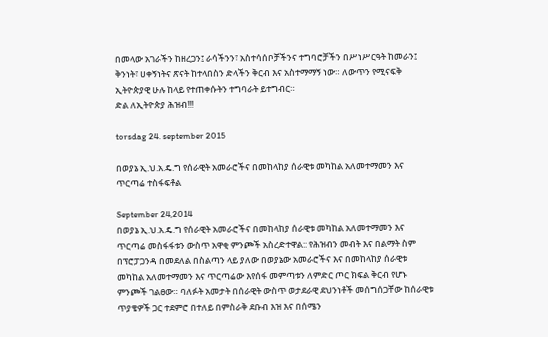በመላው አገራችን ከዘረጋን፤ ራሳችንን፣ አስተሳሰቦቻችንና ተግባሮቻችን በሥነሥርዓት ከመራን፤ ቅንነት፣ ሀቀኝነትና ጽናት ከተላበስን ድላችን ቅርብ እና አስተማማኝ ነው። ለውጥን የሚናፍቅ ኢትዮጵያዊ ሁሉ ከላይ የተጠቀሱትን ተግባራት ይተግብር።
ድል ለኢትዮጵያ ሕዝብ!!!

torsdag 24. september 2015

በወያኔ ኢ.ህ.አ.ዴ.ግ የሰራዊት አመራሮችና በመከላከያ ሰራዊቱ መካከል አለመተማመን እና ጥርጣሬ ተስፋፍቶል

September 24,2014
በወያኔ ኢ.ህ.አ.ዴ.ግ የሰራዊት አመራሮችና በመከላከያ ሰራዊቱ መካከል አለመተማመን እና ጥርጣሬ መስፋፋቱን ውስጥ አዋቂ ምንጮች አስረድተዋል:: የሕዝብን መብት እና በልማት ስም በፕሮፓጋንዳ በመደለል በስልጣን ላይ ያለው በወያኔው አመራሮችና እና በመከላከያ ሰራዊቱ መካከል አለመተማመን እና ጥርጣሬው እየሰፋ መምጣቱን ለምድር ጦር ክፍል ቅርብ የሆኑ ምንጮች ገልፀው። ባለፉት አመታት በሰራዊት ውስጥ ወታደራዊ ደህንነቶች መሰግሰጋቸው ከሰራዊቱ ጥያቄዎች ጋር ተደምሮ በተለይ በምስራቅ ደቡብ እዝ እና በሰሜን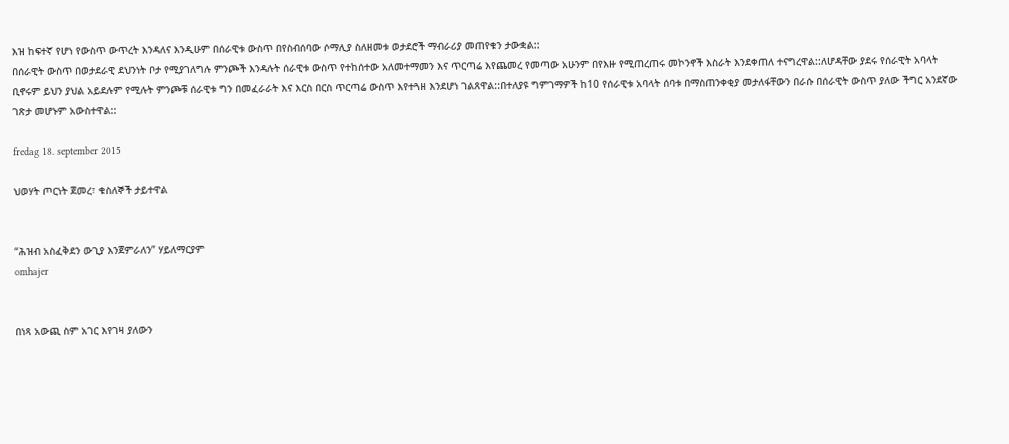እዝ ከፍተኛ የሆነ የውስጥ ውጥረት እንዳለና እንዲሁም በሰራዊቱ ውስጥ በየስብሰባው ሶማሊያ ስለዘመቱ ወታደሮች ማብራሪያ መጠየቁን ታውቋል::
በሰራዊት ውስጥ በወታደራዊ ደህንነት ቦታ የሚያገለግሉ ምንጮች እንዳሉት ሰራዊቱ ውስጥ የተከሰተው አለመተማመን እና ጥርጣሬ እየጨመረ የመጣው አሁንም በየእዙ የሚጠረጠሩ መኮንኖች እስራት እንደቀጠለ ተናግረዋል::ለሆዳቸው ያደሩ የሰራዊት አባላት ቢኖሩም ይህን ያህል አይደሉም የሚሉት ምንጮቹ ሰራዊቱ ግን በመፈራራት እና እርስ በርስ ጥርጣሬ ውስጥ እየተጓዘ እንደሆነ ገልጸዋል::በተለያዩ ግምገማዎች ከ10 የሰራዊቱ አባላት ሰባቱ በማስጠንቀቂያ መታለፋቸውን በራሱ በሰራዊት ውስጥ ያለው ችግር አንደኛው ገጽታ መሆኑም አውስተዋል::

fredag 18. september 2015

ህወሃት ጦርነት ጀመረ፣ ቁስለኞች ታይተዋል


“ሕዝብ አስፈቅደን ውጊያ እንጀምራለን” ሃይለማርያም
omhajer


በነጻ አውጪ ስም አገር እየገዛ ያለውን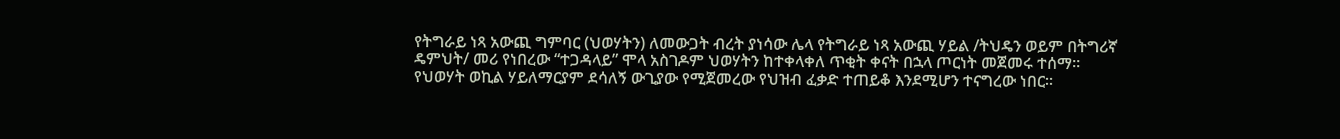የትግራይ ነጻ አውጪ ግምባር (ህወሃትን) ለመውጋት ብረት ያነሳው ሌላ የትግራይ ነጻ አውጪ ሃይል /ትህዴን ወይም በትግሪኛ ዴምህት/ መሪ የነበረው “ተጋዳላይ” ሞላ አስገዶም ህወሃትን ከተቀላቀለ ጥቂት ቀናት በኋላ ጦርነት መጀመሩ ተሰማ። የህወሃት ወኪል ሃይለማርያም ደሳለኝ ውጊያው የሚጀመረው የህዝብ ፈቃድ ተጠይቆ እንደሚሆን ተናግረው ነበር።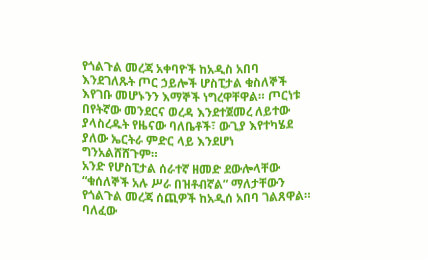የጎልጉል መረጃ አቀባዮች ከአዲስ አበባ እንደገለጹት ጦር ኃይሎች ሆስፒታል ቁስለኞች እየገቡ መሆኑንን እማኞች ነግረዋቸዋል። ጦርነቱ በየትኛው መንደርና ወረዳ እንደተጀመረ ለይተው ያላስረዱት የዜናው ባለቤቶች፣ ውጊያ እየተካሄደ ያለው ኤርትራ ምድር ላይ እንደሆነ ግንአልሸሸጉም።
አንድ የሆስፒታል ሰራተኛ ዘመድ ደውሎላቸው “ቁሰለኞች አሉ ሥራ በዝቶብኛል” ማለታቸውን የጎልጉል መረጃ ሰጪዎች ከአዲሰ አበባ ገልጸዋል። ባለፈው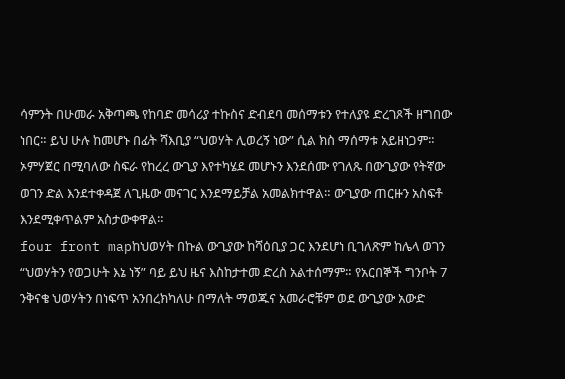ሳምንት በሁመራ አቅጣጫ የከባድ መሳሪያ ተኩስና ድብደባ መሰማቱን የተለያዩ ድረገጾች ዘግበው ነበር። ይህ ሁሉ ከመሆኑ በፊት ሻእቢያ “ህወሃት ሊወረኝ ነው” ሲል ክስ ማሰማቱ አይዘነጋም።
ኦምሃጀር በሚባለው ስፍራ የከረረ ውጊያ እየተካሄደ መሆኑን እንደሰሙ የገለጹ በውጊያው የትኛው ወገን ድል እንደተቀዳጀ ለጊዜው መናገር እንደማይቻል አመልክተዋል። ውጊያው ጠርዙን አስፍቶ እንደሚቀጥልም አስታውቀዋል።
four front mapከህወሃት በኩል ውጊያው ከሻዕቢያ ጋር እንደሆነ ቢገለጽም ከሌላ ወገን “ህወሃትን የወጋሁት እኔ ነኝ” ባይ ይህ ዜና እስከታተመ ድረስ አልተሰማም። የአርበኞች ግንቦት 7 ንቅናቄ ህወሃትን በነፍጥ አንበረክካለሁ በማለት ማወጁና አመራሮቹም ወደ ውጊያው አውድ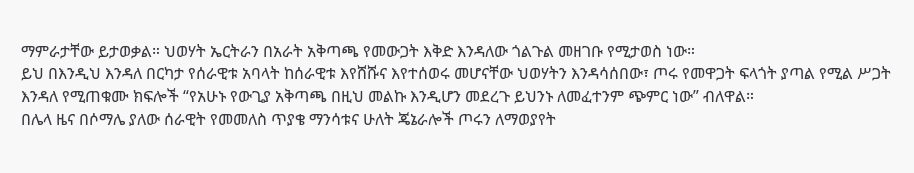ማምራታቸው ይታወቃል። ህወሃት ኤርትራን በአራት አቅጣጫ የመውጋት እቅድ እንዳለው ጎልጉል መዘገቡ የሚታወስ ነው።
ይህ በእንዲህ እንዳለ በርካታ የሰራዊቱ አባላት ከሰራዊቱ እየሸሹና እየተሰወሩ መሆናቸው ህወሃትን እንዳሳሰበው፣ ጦሩ የመዋጋት ፍላጎት ያጣል የሚል ሥጋት እንዳለ የሚጠቁሙ ክፍሎች “የአሁኑ የውጊያ አቅጣጫ በዚህ መልኩ እንዲሆን መደረጉ ይህንኑ ለመፈተንም ጭምር ነው” ብለዋል።
በሌላ ዜና በሶማሌ ያለው ሰራዊት የመመለስ ጥያቄ ማንሳቱና ሁለት ጄኔራሎች ጦሩን ለማወያየት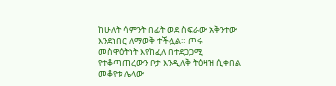ከሁለት ሳምንት በፊት ወደ ስፍራው አቅንተው እንደነበር ለማወቅ ተችሏል። ጦሩ መስዋዕትነት እየከፈለ በተደጋጋሚ የተቆጣጠረውን ቦታ እንዲለቅ ትዕዛዝ ሲቀበል መቆየቱ ሌላው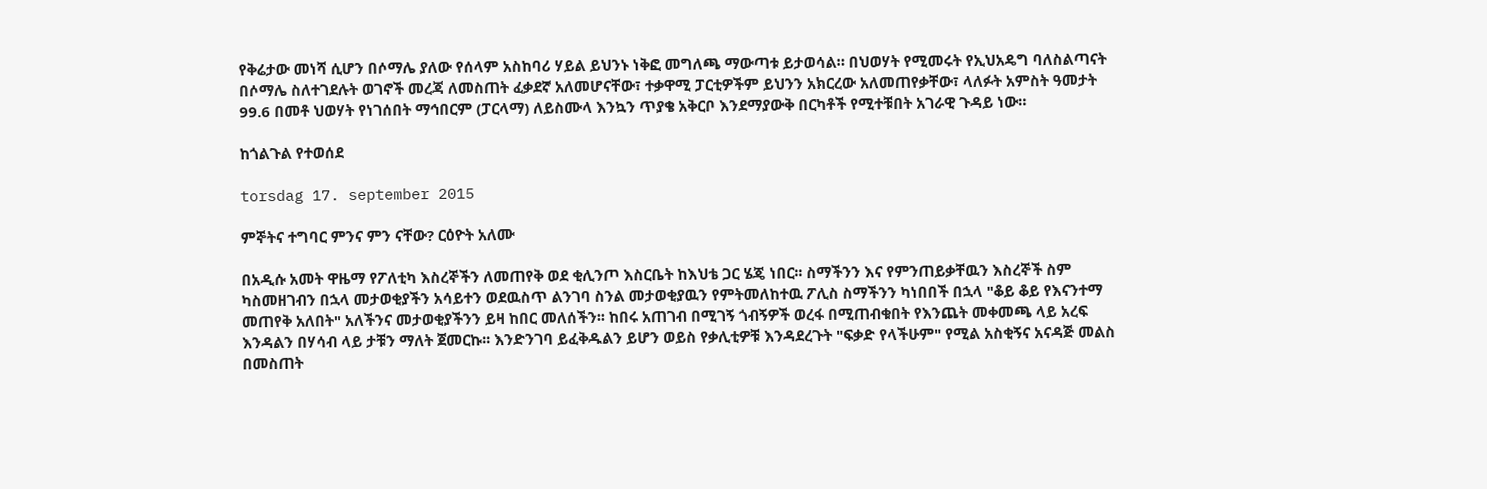የቅሬታው መነሻ ሲሆን በሶማሌ ያለው የሰላም አስከባሪ ሃይል ይህንኑ ነቅፎ መግለጫ ማውጣቱ ይታወሳል። በህወሃት የሚመሩት የኢህአዴግ ባለስልጣናት በሶማሌ ስለተገደሉት ወገኖች መረጃ ለመስጠት ፈቃደኛ አለመሆናቸው፣ ተቃዋሚ ፓርቲዎችም ይህንን አክርረው አለመጠየቃቸው፣ ላለፉት አምስት ዓመታት 99.6 በመቶ ህወሃት የነገሰበት ማኅበርም (ፓርላማ) ለይስሙላ እንኳን ጥያቄ አቅርቦ እንደማያውቅ በርካቶች የሚተቹበት አገራዊ ጉዳይ ነው።

ከጎልጉል የተወሰደ

torsdag 17. september 2015

ምኞትና ተግባር ምንና ምን ናቸው? ርዕዮት አለሙ

በአዲሱ አመት ዋዜማ የፖለቲካ እስረኞችን ለመጠየቅ ወደ ቂሊንጦ እስርቤት ከእህቴ ጋር ሄጄ ነበር፡፡ ስማችንን እና የምንጠይቃቸዉን እስረኞች ስም ካስመዘገብን በኋላ መታወቂያችን አሳይተን ወደዉስጥ ልንገባ ስንል መታወቂያዉን የምትመለከተዉ ፖሊስ ስማችንን ካነበበች በኋላ "ቆይ ቆይ የእናንተማ መጠየቅ አለበት" አለችንና መታወቂያችንን ይዛ ከበር መለሰችን፡፡ ከበሩ አጠገብ በሚገኝ ጎብኝዎች ወረፋ በሚጠብቁበት የእንጨት መቀመጫ ላይ አረፍ እንዳልን በሃሳብ ላይ ታቹን ማለት ጀመርኩ፡፡ እንድንገባ ይፈቅዱልን ይሆን ወይስ የቃሊቲዎቹ እንዳደረጉት "ፍቃድ የላችሁም" የሚል አስቂኝና አናዳጅ መልስ በመስጠት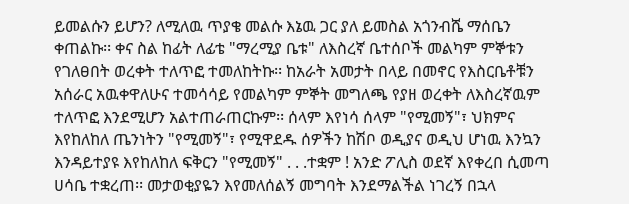ይመልሱን ይሆን? ለሚለዉ ጥያቄ መልሱ እኔዉ ጋር ያለ ይመስል አጎንብሼ ማሰቤን ቀጠልኩ፡፡ ቀና ስል ከፊት ለፊቴ "ማረሚያ ቤቱ" ለእስረኛ ቤተሰቦች መልካም ምኞቱን የገለፀበት ወረቀት ተለጥፎ ተመለከትኩ፡፡ ከአራት አመታት በላይ በመኖር የእስርቤቶቹን አሰራር አዉቀዋለሁና ተመሳሳይ የመልካም ምኞት መግለጫ የያዘ ወረቀት ለእስረኛዉም ተለጥፎ እንደሚሆን አልተጠራጠርኩም፡፡ ሰላም እየነሳ ሰላም "የሚመኝ"፣ ህክምና እየከለከለ ጤንነትን "የሚመኝ"፣ የሚዋደዱ ሰዎችን ከሽቦ ወዲያና ወዲህ ሆነዉ እንኳን እንዳይተያዩ እየከለከለ ፍቅርን "የሚመኝ" . . .ተቋም ! አንድ ፖሊስ ወደኛ እየቀረበ ሲመጣ ሀሳቤ ተቋረጠ፡፡ መታወቂያዬን እየመለሰልኝ መግባት እንደማልችል ነገረኝ በኋላ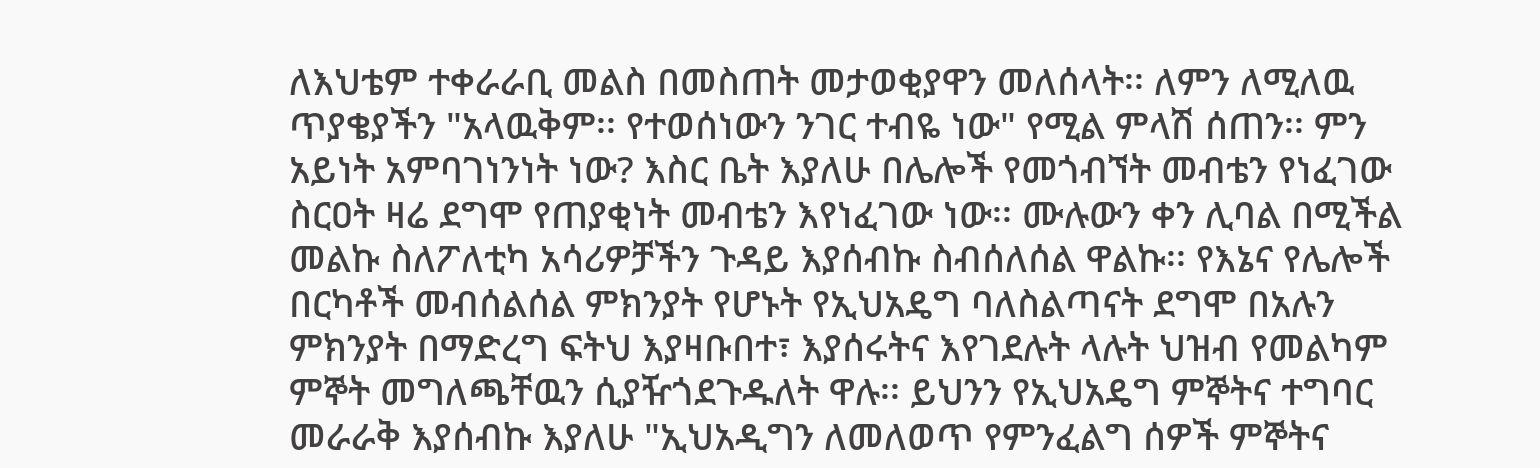ለእህቴም ተቀራራቢ መልስ በመስጠት መታወቂያዋን መለሰላት፡፡ ለምን ለሚለዉ ጥያቄያችን "አላዉቅም፡፡ የተወሰነውን ንገር ተብዬ ነው" የሚል ምላሽ ሰጠን፡፡ ምን አይነት አምባገነንነት ነው? እስር ቤት እያለሁ በሌሎች የመጎብኘት መብቴን የነፈገው ስርዐት ዛሬ ደግሞ የጠያቂነት መብቴን እየነፈገው ነው፡፡ ሙሉውን ቀን ሊባል በሚችል መልኩ ስለፖለቲካ አሳሪዎቻችን ጉዳይ እያሰብኩ ስብሰለሰል ዋልኩ፡፡ የእኔና የሌሎች በርካቶች መብሰልሰል ምክንያት የሆኑት የኢህአዴግ ባለስልጣናት ደግሞ በአሉን ምክንያት በማድረግ ፍትህ እያዛቡበተ፣ እያሰሩትና እየገደሉት ላሉት ህዝብ የመልካም ምኞት መግለጫቸዉን ሲያዥጎደጉዱለት ዋሉ፡፡ ይህንን የኢህአዴግ ምኞትና ተግባር መራራቅ እያሰብኩ እያለሁ "ኢህአዲግን ለመለወጥ የምንፈልግ ሰዎች ምኞትና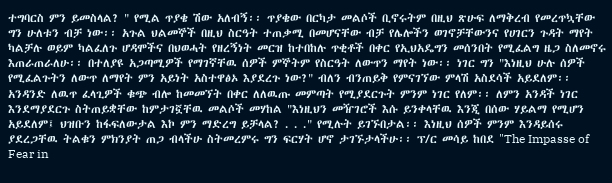ተግባርስ ምን ይመስላል? " የሚል ጥያቄ ሽው አለብኝ፡፡ ጥያቄው በርካታ መልሶች ቢኖሩትም በዚህ ጽሁፍ ለማቅረብ የመረጥኳቸው ግን ሁለቱን ብቻ ነው፡፡ አጉል ህልመኞች በዚህ ስርዓት ተጠቃሚ በመሆናቸው ብቻ የሌሎችን ወገኖቻቸውንና የሀገርን ጉዳት ማየት ካልቻሉ ወይም ካልፈለጉ ሆዳሞችና በህወሓት የዘረኝነት መርዝ ከተበከሉ ጥቂቶች በቀር የኢህአዴግን መሰንበት የሚፈልግ ዜጋ ስለመኖሩ እጠራጠራለሁ፡፡ በተለያዩ አጋጣሚዎች የማገኛቸዉ ሰዎች ምኞትም የስርዓት ለውጥን ማየት ነው፡፡ ነገር ግን "እነዚህ ሁሉ ሰዎች የሚፈልጉትን ለውጥ ለማየት ምን አይነት አስተዋፅኦ እያደረጉ ነው?" ብለን ብንጠይቅ የምናገኘው ምላሽ አስደሳች አይደለም፡፡ አንዳንድ ለዉጥ ፈላጊዎች ቁጭ ብሎ ከመመኘት በቀር ለለዉጡ መምጣት የሚያደርጉት ምንም ነገር የለም፡፡ ለምን አንዳች ነገር እንደማያደርጉ ስትጠይቋቸው ከምታገኟቸዉ መልሶች መሃከል "እነዚህን መዥገሮች እሱ ይንቀላቸዉ እንጂ በሰው ሃይልማ የሚሆን አይደለም፤ ህዝቡን ከፋፍለውታል እኮ ምን ማድረግ ይቻላል? . . ." የሚሉት ይገኙበታል፡፡ እነዚህ ሰዎች ምንም እንዳይሰሩ ያደረጋቸዉ ትልቁን ምክንያት ጠጋ ብላችሁ ስትመረምሩ ግን ፍርሃት ሆኖ ታገኙታላችሁ፡፡ ፕ/ር መሳይ ከበደ "The Impasse of Fear in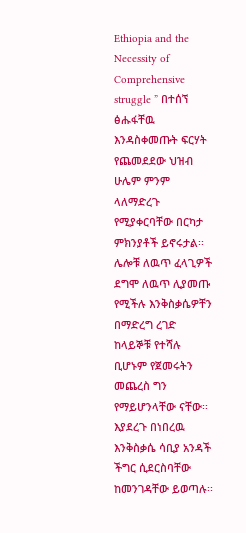Ethiopia and the Necessity of Comprehensive struggle ” በተሰኘ ፅሑፋቸዉ እንዳስቀመጡት ፍርሃት የጨመደደው ህዝብ ሁሌም ምንም ላለማድረጉ የሚያቀርባቸው በርካታ ምክንያቶች ይኖሩታል፡፡ ሌሎቹ ለዉጥ ፈላጊዎች ደግሞ ለዉጥ ሊያመጡ የሚችሉ እንቅስቃሴዎቸን በማድረግ ረገድ ከላይኞቹ የተሻሉ ቢሆኑም የጀመሩትን መጨረስ ግን የማይሆንላቸው ናቸው፡፡ እያደረጉ በነበረዉ እንቅስቃሴ ሳቢያ አንዳች ችግር ሲደርስባቸው ከመንገዳቸው ይወጣሉ፡፡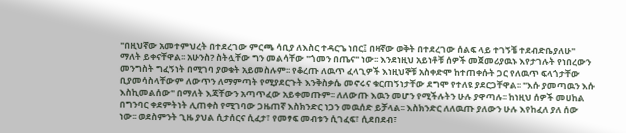"በዚህኛው አመተምህረት በተደረገው ምርጫ ሳቢያ ለእስር ተዳርጌ ነበር፤ በዛኛው ወቅት በተደረገው ሰልፍ ላይ ተገኝቼ ተደብድቤያለሁ" ማለት ይቀናቸዋል፡፡ አሁንስ? ስትሏቸው ግን መልሳቸው "ጎመን በጤና" ነው፡፡ እንደነዚህ አይነቶቹ ሰዎች መጀመሪያዉኑ እየታገሉት የነበረውን መንግስት ግፈኝነት በሚገባ ያወቁት አይመስሉም፡፡ የቆረጡ ለዉጥ ፈላጊዎች እነዚህኞቹ አስቀድሞ ከተጠቀሱት ጋር የለዉጥ ፍላጎታቸው ቢያመሳስላቸውም ለውጥን ለማምጣት የሚያደርጉት እንቅስቃሴ መኖሩና ቁርጠኝነታቸው ደግሞ የተለዩ ያደርጋቸዋል፡፡ "እሱ ያመጣዉን እሱ እስኪመልሰው" በማለት እጃቸውን አጣጥፈው አይቀመጡም፡፡ ለለውጡ እዉን መሆን የሚችሉትን ሁሉ ያዋጣሉ፡፡ ከነዚህ ሰዎች መሀከል በግንባር ቀደምትነት ሊጠቀስ የሚገባው ጋዜጠኛ እስክንድር ነጋን መዉሰድ ይቻላል፡፡ እስክንድር ለለዉጡ ያለውን ሁሉ እየከፈለ ያለ ሰው ነው፡፡ ወደስምንት ጊዜ ያህል ሲታሰርና ሲፈታ፣ የመፃፍ መብቱን ሲገፈፍ፣ ሲደበደብ፣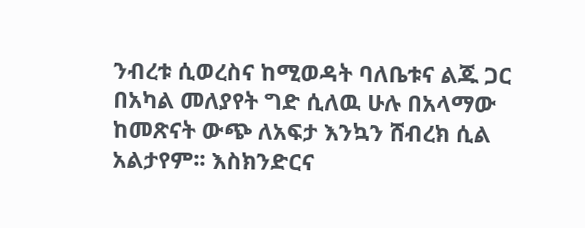ንብረቱ ሲወረስና ከሚወዳት ባለቤቱና ልጁ ጋር በአካል መለያየት ግድ ሲለዉ ሁሉ በአላማው ከመጽናት ውጭ ለአፍታ እንኳን ሸብረክ ሲል አልታየም፡፡ እስክንድርና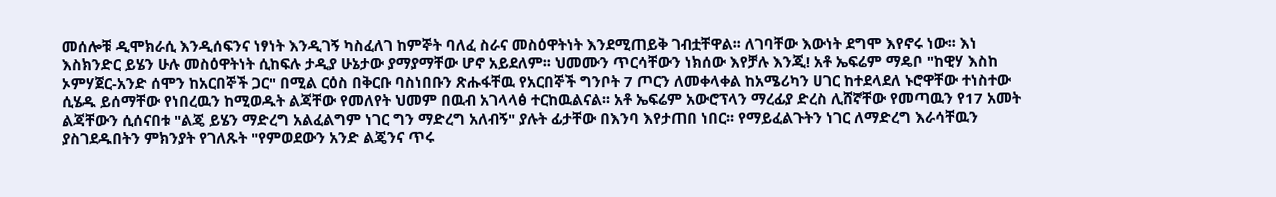መሰሎቹ ዲሞክራሲ እንዲሰፍንና ነፃነት እንዲገኝ ካስፈለገ ከምኞት ባለፈ ስራና መስዕዋትነት እንደሚጠይቅ ገብቷቸዋል፡፡ ለገባቸው እውነት ደግሞ እየኖሩ ነው፡፡ እነ እስክንድር ይሄን ሁሉ መስዕዋትነት ሲከፍሉ ታዲያ ሁኔታው ያማያማቸው ሆኖ አይደለም፡፡ ህመሙን ጥርሳቸውን ነክሰው እየቻሉ እንጂ! አቶ ኤፍሬም ማዴቦ "ከዊሃ እስከ ኦምሃጀር-አንድ ሰሞን ከአርበኞች ጋር" በሚል ርዕስ በቅርቡ ባስነበቡን ጽሑፋቸዉ የአርበኞች ግንቦት 7 ጦርን ለመቀላቀል ከአሜሪካን ሀገር ከተደላደለ ኑሮዋቸው ተነስተው ሲሄዱ ይሰማቸው የነበረዉን ከሚወዱት ልጃቸው የመለየት ህመም በዉብ አገላላፅ ተርከዉልናል፡፡ አቶ ኤፍሬም አውሮፕላን ማረፊያ ድረስ ሊሸኛቸው የመጣዉን የ17 አመት ልጃቸውን ሲሰናበቱ "ልጄ ይሄን ማድረግ አልፈልግም ነገር ግን ማድረግ አለብኝ" ያሉት ፊታቸው በእንባ እየታጠበ ነበር፡፡ የማይፈልጉትን ነገር ለማድረግ እራሳቸዉን ያስገደዱበትን ምክንያት የገለጹት "የምወደውን አንድ ልጄንና ጥሩ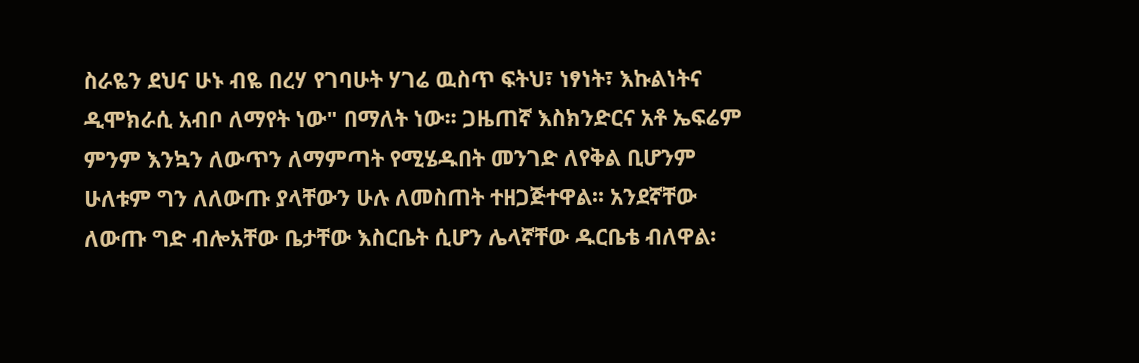ስራዬን ደህና ሁኑ ብዬ በረሃ የገባሁት ሃገሬ ዉስጥ ፍትህ፣ ነፃነት፣ እኩልነትና ዲሞክራሲ አብቦ ለማየት ነው" በማለት ነው፡፡ ጋዜጠኛ እስክንድርና አቶ ኤፍሬም ምንም እንኳን ለውጥን ለማምጣት የሚሄዱበት መንገድ ለየቅል ቢሆንም ሁለቱም ግን ለለውጡ ያላቸውን ሁሉ ለመስጠት ተዘጋጅተዋል፡፡ አንደኛቸው ለውጡ ግድ ብሎአቸው ቤታቸው እስርቤት ሲሆን ሌላኛቸው ዱርቤቴ ብለዋል፡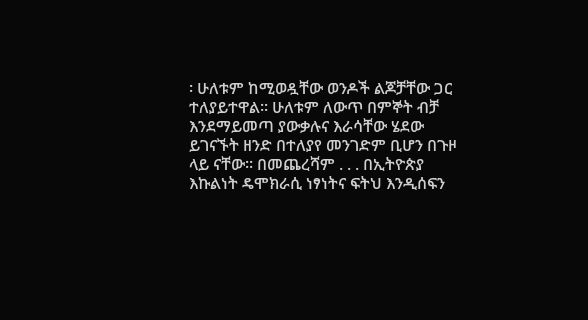፡ ሁለቱም ከሚወዷቸው ወንዶች ልጆቻቸው ጋር ተለያይተዋል፡፡ ሁለቱም ለውጥ በምኞት ብቻ እንደማይመጣ ያውቃሉና እራሳቸው ሄደው ይገናኙት ዘንድ በተለያየ መንገድም ቢሆን በጉዞ ላይ ናቸው፡፡ በመጨረሻም . . . በኢትዮጵያ እኩልነት ዴሞክራሲ ነፃነትና ፍትህ እንዲሰፍን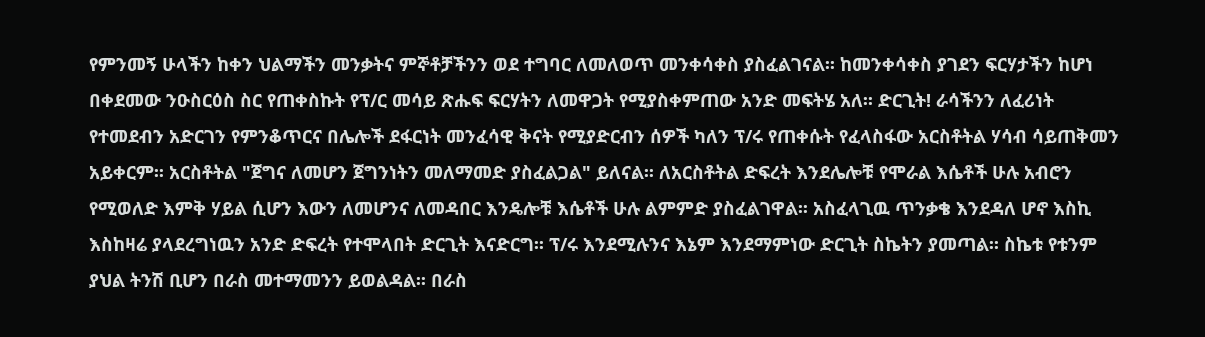የምንመኝ ሁላችን ከቀን ህልማችን መንቃትና ምኞቶቻችንን ወደ ተግባር ለመለወጥ መንቀሳቀስ ያስፈልገናል፡፡ ከመንቀሳቀስ ያገደን ፍርሃታችን ከሆነ በቀደመው ንዑስርዕስ ስር የጠቀስኩት የፕ/ር መሳይ ጽሑፍ ፍርሃትን ለመዋጋት የሚያስቀምጠው አንድ መፍትሄ አለ፡፡ ድርጊት! ራሳችንን ለፈሪነት የተመደብን አድርገን የምንቆጥርና በሌሎች ደፋርነት መንፈሳዊ ቅናት የሚያድርብን ሰዎች ካለን ፕ/ሩ የጠቀሱት የፈላስፋው አርስቶትል ሃሳብ ሳይጠቅመን አይቀርም፡፡ አርስቶትል "ጀግና ለመሆን ጀግንነትን መለማመድ ያስፈልጋል" ይለናል፡፡ ለአርስቶትል ድፍረት እንደሌሎቹ የሞራል እሴቶች ሁሉ አብሮን የሚወለድ እምቅ ሃይል ሲሆን እውን ለመሆንና ለመዳበር እንዴሎቹ እሴቶች ሁሉ ልምምድ ያስፈልገዋል፡፡ አስፈላጊዉ ጥንቃቄ እንደዳለ ሆኖ እስኪ እስከዛሬ ያላደረግነዉን አንድ ድፍረት የተሞላበት ድርጊት እናድርግ፡፡ ፕ/ሩ እንደሚሉንና እኔም እንደማምነው ድርጊት ስኬትን ያመጣል፡፡ ስኬቱ የቱንም ያህል ትንሽ ቢሆን በራስ መተማመንን ይወልዳል፡፡ በራስ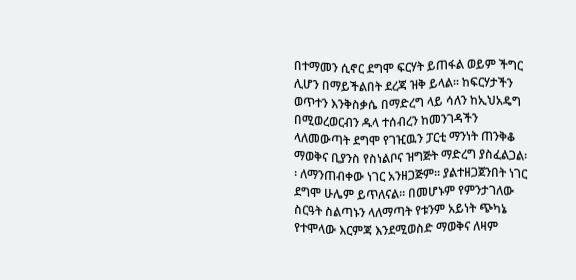በተማመን ሲኖር ደግሞ ፍርሃት ይጠፋል ወይም ችግር ሊሆን በማይችልበት ደረጃ ዝቅ ይላል፡፡ ከፍርሃታችን ወጥተን እንቅስቃሴ በማድረግ ላይ ሳለን ከኢህአዴግ በሚወረወርብን ዱላ ተሰብረን ከመንገዳችን ላለመውጣት ደግሞ የገዢዉን ፓርቲ ማንነት ጠንቅቆ ማወቅና ቢያንስ የስነልቦና ዝግጅት ማድረግ ያስፈልጋል፡፡ ለማንጠብቀው ነገር አንዘጋጅም፡፡ ያልተዘጋጀንበት ነገር ደግሞ ሁሌም ይጥለናል፡፡ በመሆኑም የምንታገለው ስርዓት ስልጣኑን ላለማጣት የቱንም አይነት ጭካኔ የተሞላው እርምጃ እንደሚወስድ ማወቅና ለዛም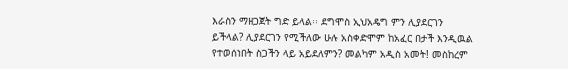እራስን ማዘጋጀት ግድ ይላል፡፡ ደግሞስ ኢህአዴግ ምን ሊያደርገን ይችላል? ሊያደርገን የሚችለው ሁሉ አስቀድሞም ከአፈር በታች እንዲዉል የተወሰነበት ስጋችን ላይ አይደለምን? መልካም አዲስ አመት! መስከረም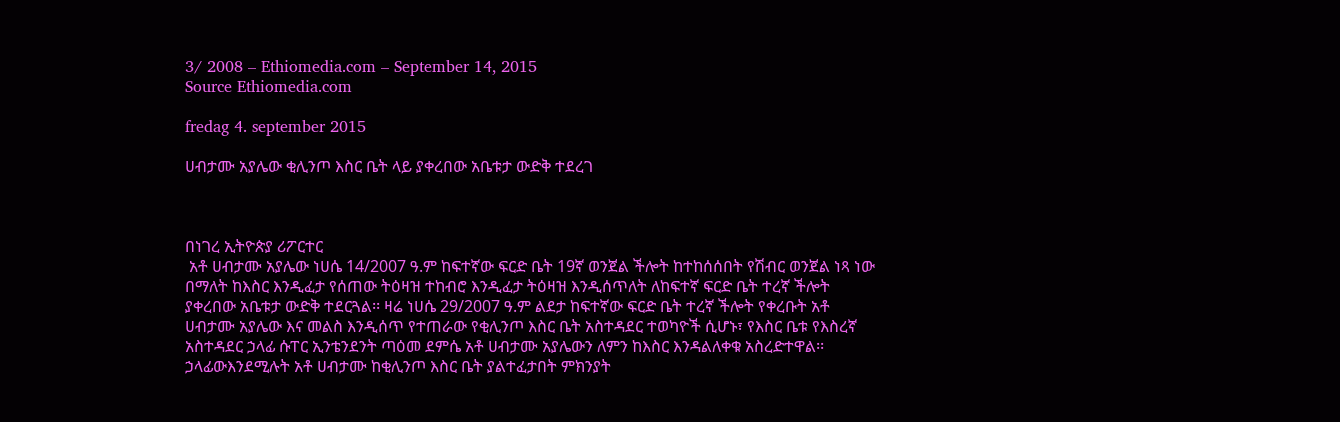3/ 2008 – Ethiomedia.com – September 14, 2015
Source Ethiomedia.com

fredag 4. september 2015

ሀብታሙ አያሌው ቂሊንጦ እስር ቤት ላይ ያቀረበው አቤቱታ ውድቅ ተደረገ



በነገረ ኢትዮጵያ ሪፖርተር
 አቶ ሀብታሙ አያሌው ነሀሴ 14/2007 ዓ.ም ከፍተኛው ፍርድ ቤት 19ኛ ወንጀል ችሎት ከተከሰሰበት የሽብር ወንጀል ነጻ ነው በማለት ከእስር እንዲፈታ የሰጠው ትዕዛዝ ተከብሮ እንዲፈታ ትዕዛዝ እንዲሰጥለት ለከፍተኛ ፍርድ ቤት ተረኛ ችሎት ያቀረበው አቤቱታ ውድቅ ተደርጓል፡፡ ዛሬ ነሀሴ 29/2007 ዓ.ም ልደታ ከፍተኛው ፍርድ ቤት ተረኛ ችሎት የቀረቡት አቶ ሀብታሙ አያሌው እና መልስ እንዲሰጥ የተጠራው የቂሊንጦ እስር ቤት አስተዳደር ተወካዮች ሲሆኑ፣ የእስር ቤቱ የእስረኛ አስተዳደር ኃላፊ ሱፐር ኢንቴንደንት ጣዕመ ደምሴ አቶ ሀብታሙ አያሌውን ለምን ከእስር እንዳልለቀቁ አስረድተዋል፡፡ ኃላፊውእንደሚሉት አቶ ሀብታሙ ከቂሊንጦ እስር ቤት ያልተፈታበት ምክንያት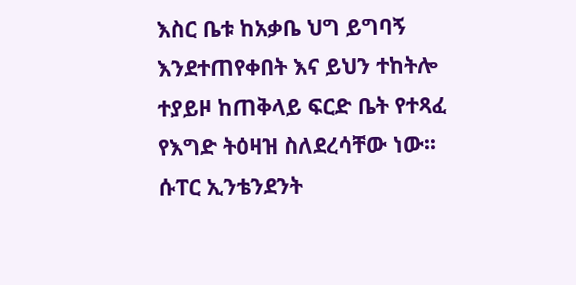እስር ቤቱ ከአቃቤ ህግ ይግባኝ እንደተጠየቀበት እና ይህን ተከትሎ ተያይዞ ከጠቅላይ ፍርድ ቤት የተጻፈ የእግድ ትዕዛዝ ስለደረሳቸው ነው፡፡ ሱፐር ኢንቴንደንት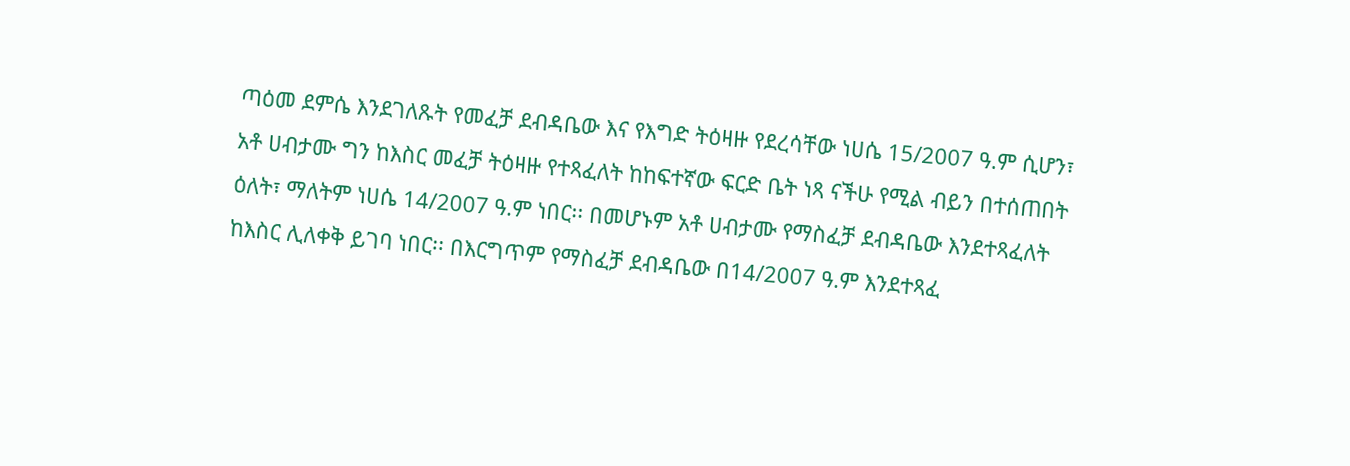ጣዕመ ደምሴ እንደገለጹት የመፈቻ ደብዳቤው እና የእግድ ትዕዛዙ የደረሳቸው ነሀሴ 15/2007 ዓ.ም ሲሆን፣ አቶ ሀብታሙ ግን ከእስር መፈቻ ትዕዛዙ የተጻፈለት ከከፍተኛው ፍርድ ቤት ነጻ ናችሁ የሚል ብይን በተሰጠበት ዕለት፣ ማለትም ነሀሴ 14/2007 ዓ.ም ነበር፡፡ በመሆኑም አቶ ሀብታሙ የማስፈቻ ደብዳቤው እንደተጻፈለት ከእስር ሊለቀቅ ይገባ ነበር፡፡ በእርግጥም የማስፈቻ ደብዳቤው በ14/2007 ዓ.ም እንደተጻፈ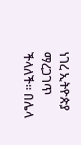ነገረ ኢትዮጵያ ማረጋገጥ ችላለች፡፡ በሌላ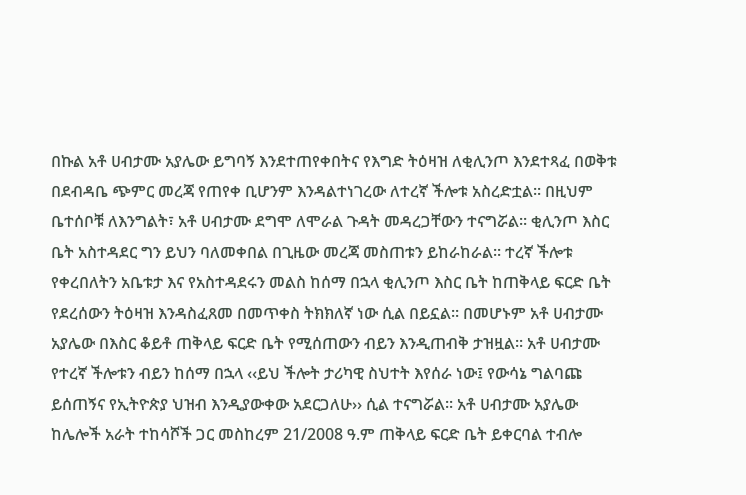በኩል አቶ ሀብታሙ አያሌው ይግባኝ እንደተጠየቀበትና የእግድ ትዕዛዝ ለቂሊንጦ እንደተጻፈ በወቅቱ በደብዳቤ ጭምር መረጃ የጠየቀ ቢሆንም እንዳልተነገረው ለተረኛ ችሎቱ አስረድቷል፡፡ በዚህም ቤተሰቦቹ ለእንግልት፣ አቶ ሀብታሙ ደግሞ ለሞራል ጉዳት መዳረጋቸውን ተናግሯል፡፡ ቂሊንጦ እስር ቤት አስተዳደር ግን ይህን ባለመቀበል በጊዜው መረጃ መስጠቱን ይከራከራል፡፡ ተረኛ ችሎቱ የቀረበለትን አቤቱታ እና የአስተዳደሩን መልስ ከሰማ በኋላ ቂሊንጦ እስር ቤት ከጠቅላይ ፍርድ ቤት የደረሰውን ትዕዛዝ እንዳስፈጸመ በመጥቀስ ትክክለኛ ነው ሲል በይኗል፡፡ በመሆኑም አቶ ሀብታሙ አያሌው በእስር ቆይቶ ጠቅላይ ፍርድ ቤት የሚሰጠውን ብይን እንዲጠብቅ ታዝዟል፡፡ አቶ ሀብታሙ የተረኛ ችሎቱን ብይን ከሰማ በኋላ ‹‹ይህ ችሎት ታሪካዊ ስህተት እየሰራ ነው፤ የውሳኔ ግልባጩ ይሰጠኝና የኢትዮጵያ ህዝብ እንዲያውቀው አደርጋለሁ›› ሲል ተናግሯል፡፡ አቶ ሀብታሙ አያሌው ከሌሎች አራት ተከሳሾች ጋር መስከረም 21/2008 ዓ.ም ጠቅላይ ፍርድ ቤት ይቀርባል ተብሎ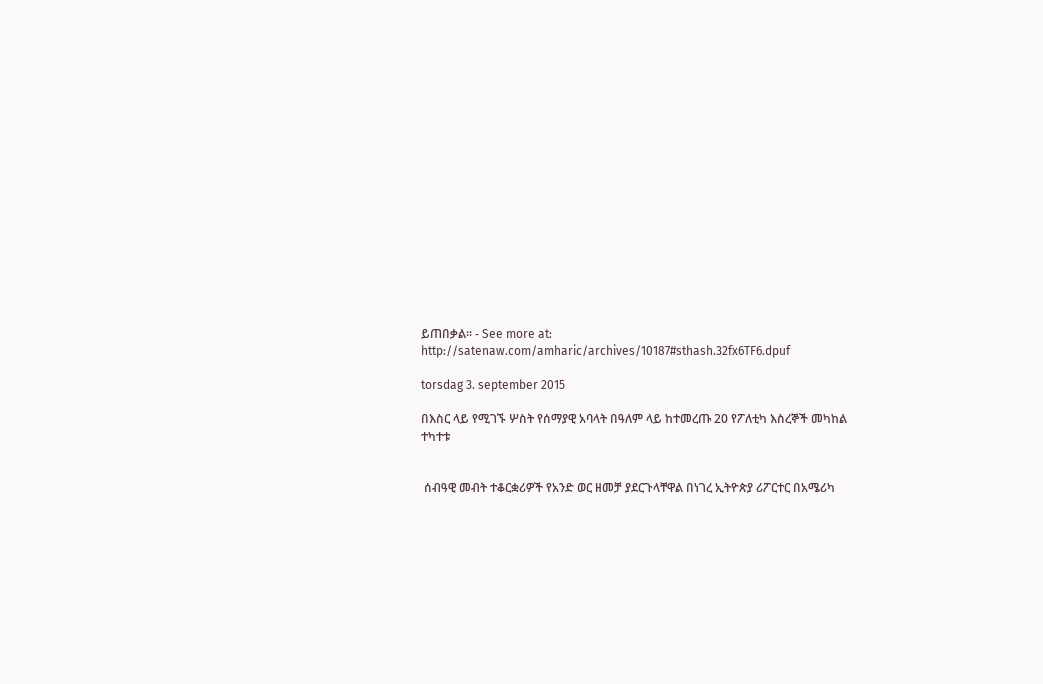ይጠበቃል፡፡ - See more at: http://satenaw.com/amharic/archives/10187#sthash.32fx6TF6.dpuf

torsdag 3. september 2015

በእስር ላይ የሚገኙ ሦስት የሰማያዊ አባላት በዓለም ላይ ከተመረጡ 20 የፖለቲካ እስረኞች መካከል ተካተቱ


 ሰብዓዊ መብት ተቆርቋሪዎች የአንድ ወር ዘመቻ ያደርጉላቸዋል በነገረ ኢትዮጵያ ሪፖርተር በአሜሪካ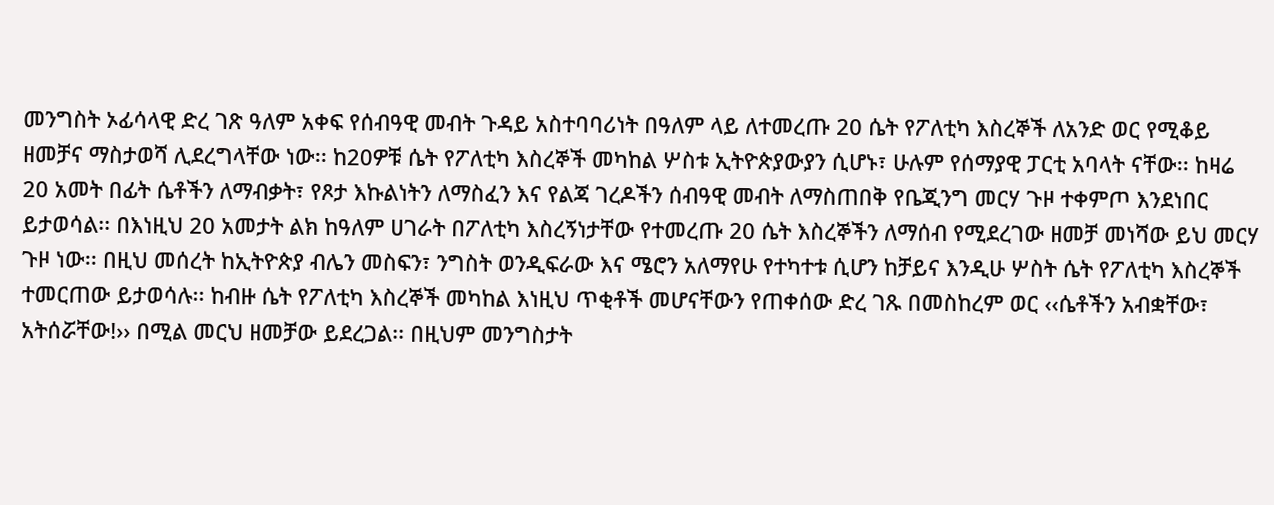መንግስት ኦፊሳላዊ ድረ ገጽ ዓለም አቀፍ የሰብዓዊ መብት ጉዳይ አስተባባሪነት በዓለም ላይ ለተመረጡ 20 ሴት የፖለቲካ እስረኞች ለአንድ ወር የሚቆይ ዘመቻና ማስታወሻ ሊደረግላቸው ነው፡፡ ከ20ዎቹ ሴት የፖለቲካ እስረኞች መካከል ሦስቱ ኢትዮጵያውያን ሲሆኑ፣ ሁሉም የሰማያዊ ፓርቲ አባላት ናቸው፡፡ ከዛሬ 20 አመት በፊት ሴቶችን ለማብቃት፣ የጾታ እኩልነትን ለማስፈን እና የልጃ ገረዶችን ሰብዓዊ መብት ለማስጠበቅ የቤጂንግ መርሃ ጉዞ ተቀምጦ እንደነበር ይታወሳል፡፡ በእነዚህ 20 አመታት ልክ ከዓለም ሀገራት በፖለቲካ እስረኝነታቸው የተመረጡ 20 ሴት እስረኞችን ለማሰብ የሚደረገው ዘመቻ መነሻው ይህ መርሃ ጉዞ ነው፡፡ በዚህ መሰረት ከኢትዮጵያ ብሌን መስፍን፣ ንግስት ወንዲፍራው እና ሜሮን አለማየሁ የተካተቱ ሲሆን ከቻይና እንዲሁ ሦስት ሴት የፖለቲካ እስረኞች ተመርጠው ይታወሳሉ፡፡ ከብዙ ሴት የፖለቲካ እስረኞች መካከል እነዚህ ጥቂቶች መሆናቸውን የጠቀሰው ድረ ገጹ በመስከረም ወር ‹‹ሴቶችን አብቋቸው፣ አትሰሯቸው!›› በሚል መርህ ዘመቻው ይደረጋል፡፡ በዚህም መንግስታት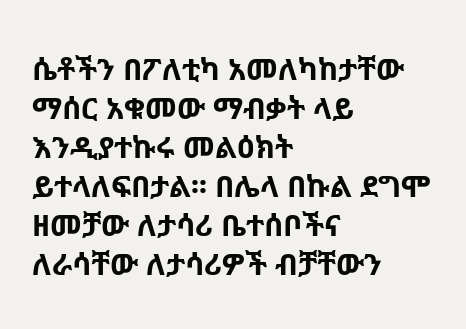ሴቶችን በፖለቲካ አመለካከታቸው ማሰር አቁመው ማብቃት ላይ እንዲያተኩሩ መልዕክት ይተላለፍበታል፡፡ በሌላ በኩል ደግሞ ዘመቻው ለታሳሪ ቤተሰቦችና ለራሳቸው ለታሳሪዎች ብቻቸውን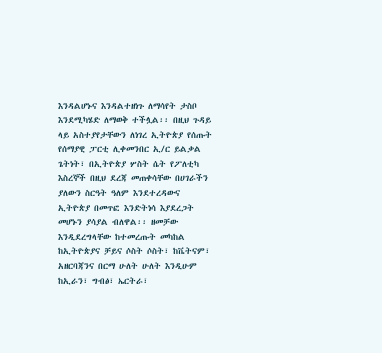እንዳልሆኑና እንዳልተዘነጉ ለማሳየት ታስቦ እንደሚካሄድ ለማወቅ ተችሏል፡፡ በዚህ ጉዳይ ላይ አስተያየታቸውን ለነገረ ኢትዮጵያ የሰጡት የሰማያዊ ፓርቲ ሊቀመንበር ኢ/ር ይልቃል ጌትነት፣ በኢትዮጵያ ሦስት ሴት የፖለቲካ እስረኞች በዚህ ደረጃ መጠቀሳቸው በሀገራችን ያለውን ስርዓት ዓለም እንደተረዳውና ኢትዮጵያ በመጥፎ እንድትነሳ እያደረጋት መሆኑን ያሳያል ብለዋል፡፡ ዘመቻው እንዲደረግላቸው ከተመረጡት መካከል ከኢትዮጵያና ቻይና ሶስት ሶስት፣ ከቬትናም፣ አዘርባጃንና በርማ ሁለት ሁለት እንዲሁም ከኢራን፣ ግብፅ፣ ኤርትራ፣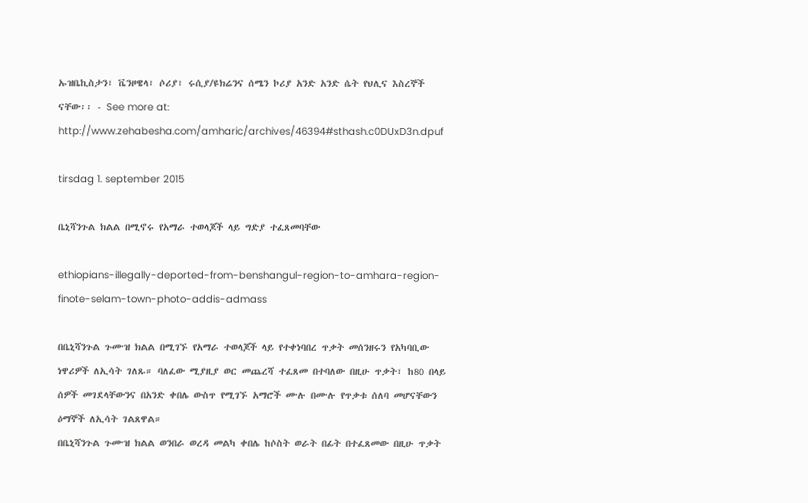ኡዝቤኪስታን፣ ቬንዞዌላ፣ ሶሪያ፣ ሩሲያ/ዩክሬንና ሰሜን ኮሪያ አንድ አንድ ሴት የህሊና እስረኞች ናቸው፡፡ - See more at:
http://www.zehabesha.com/amharic/archives/46394#sthash.c0DUxD3n.dpuf

tirsdag 1. september 2015

ቤኒሻንጉል ክልል በሚኖሩ የአማራ ተወላጆች ላይ ግድያ ተፈጸመባቸው

ethiopians-illegally-deported-from-benshangul-region-to-amhara-region-finote-selam-town-photo-addis-admass

በቤኒሻንጉል ጉሙዝ ክልል በሚገኙ የአማራ ተወላጆች ላይ የተቀነባበረ ጥቃት መሰንዘሩን የአካባቢው ነዋሪዎች ለኢሳት ገለጹ። ባለፈው ሚያዚያ ወር መጨረሻ ተፈጸመ በተባለው በዚሁ ጥቃት፣ ከ80 በላይ ሰዎች መገደላቸውንና በአንድ ቀበሌ ውስጥ የሚገኙ አማሮች ሙሉ በሙሉ የጥቃቱ ሰለባ መሆናቸውን ዕማኞች ለኢሳት ገልጸዋል።
በቤኒሻንጉል ጉሙዝ ክልል ወንበራ ወረዳ መልካ ቀበሌ ከሶስት ወራት በፊት በተፈጸመው በዚሁ ጥቃት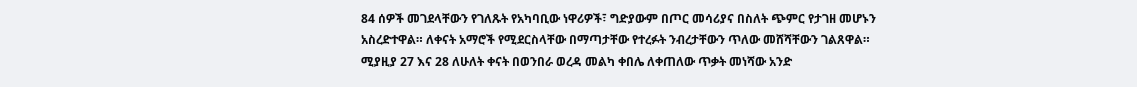84 ሰዎች መገደላቸውን የገለጹት የአካባቢው ነዋሪዎች፣ ግድያውም በጦር መሳሪያና በስለት ጭምር የታገዘ መሆኑን አስረድተዋል። ለቀናት አማሮች የሚደርስላቸው በማጣታቸው የተረፉት ንብረታቸውን ጥለው መሸሻቸውን ገልጸዋል።
ሚያዚያ 27 እና 28 ለሁለት ቀናት በወንበራ ወረዳ መልካ ቀበሌ ለቀጠለው ጥቃት መነሻው አንድ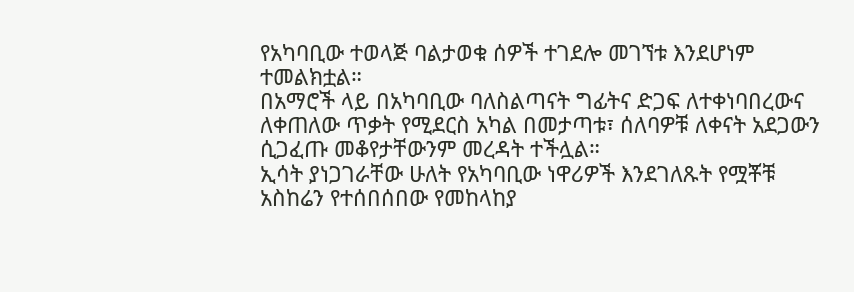የአካባቢው ተወላጅ ባልታወቁ ሰዎች ተገደሎ መገኘቱ እንደሆነም ተመልክቷል።
በአማሮች ላይ በአካባቢው ባለስልጣናት ግፊትና ድጋፍ ለተቀነባበረውና ለቀጠለው ጥቃት የሚደርስ አካል በመታጣቱ፣ ሰለባዎቹ ለቀናት አደጋውን ሲጋፈጡ መቆየታቸውንም መረዳት ተችሏል።
ኢሳት ያነጋገራቸው ሁለት የአካባቢው ነዋሪዎች እንደገለጹት የሟቾቹ አስከሬን የተሰበሰበው የመከላከያ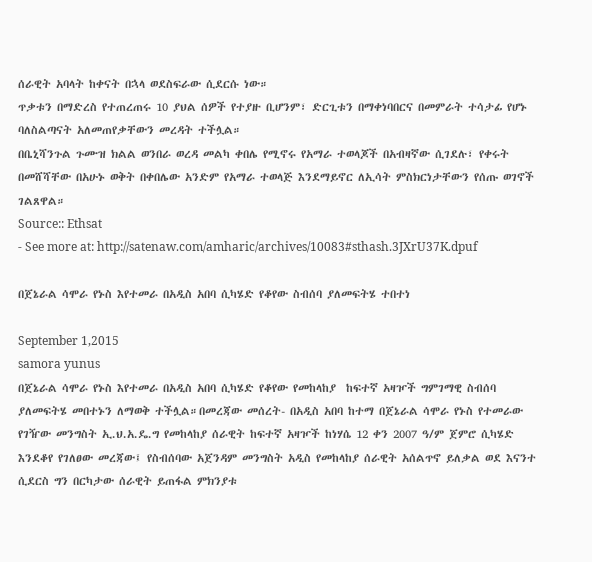ሰራዊት አባላት ከቀናት በኋላ ወደስፍራው ሲደርሱ ነው።
ጥቃቱን በማድረስ የተጠረጠሩ 10 ያህል ሰዎች የተያዙ ቢሆንም፣ ድርጊቱን በማቀነባበርና በመምራት ተሳታፊ የሆኑ ባለስልጣናት አለመጠየቃቸውን መረዳት ተችሏል።
በቤኒሻንጉል ጉሙዝ ክልል ወንበራ ወረዳ መልካ ቀበሌ የሚኖሩ የአማራ ተወላጆች በአብዛኛው ሲገደሉ፣ የቀሩት በመሸሻቸው በአሁኑ ወቅት በቀበሌው አንድም የአማራ ተወላጅ እንደማይኖር ለኢሳት ምስክርነታቸውን የሰጡ ወገኖች ገልጸዋል።
Source:: Ethsat
- See more at: http://satenaw.com/amharic/archives/10083#sthash.3JXrU37K.dpuf

በጀኔራል ሳሞራ የኑስ እየተመራ በአዲስ አበባ ሲካሄድ የቆየው ስብሰባ ያለመፍትሄ ተበተነ

September 1,2015
samora yunus
በጀኔራል ሳሞራ የኑስ እየተመራ በአዲስ አበባ ሲካሄድ የቆየው የመከላከያ  ከፍተኛ አዛዦች ግምገማዊ ስብሰባ ያለመፍትሄ መበተኑን ለማወቅ ተችሏል።በመረጃው መሰረት- በአዲስ አበባ ከተማ በጀኔራል ሳሞራ የኑስ የተመራው የገዥው መንግስት ኢ.ህ.አ.ዴ.ግ የመከላከያ ሰራዊት ከፍተኛ አዛዦች ከነሃሴ 12 ቀን 2007 ዓ/ም ጀምሮ ሲካሄድ እንደቆየ የገለፀው መረጃው፤ የስብሰባው አጀንዳም መንግስት አዲስ የመከላከያ ሰራዊት አሰልጥኖ ይለቃል ወደ እናንተ ሲደርስ ግን በርካታው ሰራዊት ይጠፋል ምክንያቱ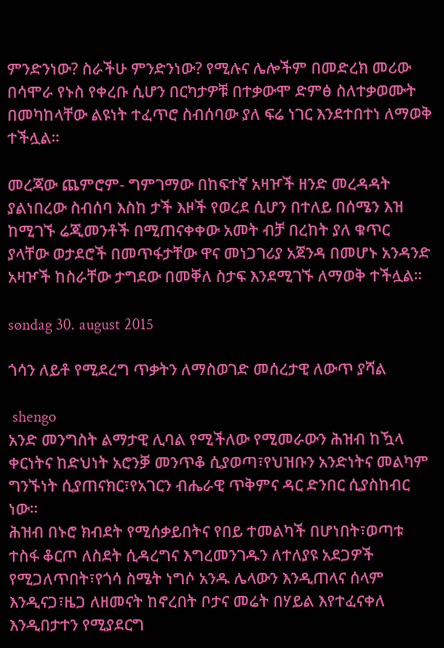ምንድንነው? ስራችሁ ምንድንነው? የሚሉና ሌሎችም በመድረክ መሪው በሳሞራ የኑስ የቀረቡ ሲሆን በርካታዎቹ በተቃውሞ ድምፅ ስለተቃወሙት በመካከላቸው ልዩነት ተፈጥሮ ስብሰባው ያለ ፍሬ ነገር እንደተበተነ ለማወቅ ተችሏል።

መረጃው ጨምሮም- ግምገማው በከፍተኛ አዛዦች ዘንድ መረዳዳት ያልነበረው ስብሰባ እስከ ታች እዞች የወረደ ሲሆን በተለይ በሰሜን እዝ ከሚገኙ ሬጂመንቶች በሚጠናቀቀው አመት ብቻ በረከት ያለ ቁጥር ያላቸው ወታደሮች በመጥፋታቸው ዋና መነጋገሪያ አጀንዳ በመሆኑ አንዳንድ አዛዦች ከስራቸው ታግደው በመቐለ ስታፍ እንደሚገኙ ለማወቅ ተችሏል።

søndag 30. august 2015

ጎሳን ለይቶ የሚደረግ ጥቃትን ለማስወገድ መሰረታዊ ለውጥ ያሻል

 shengo
አንድ መንግስት ልማታዊ ሊባል የሚችለው የሚመራውን ሕዝብ ከዃላ ቀርነትና ከድህነት አሮንቓ መንጥቆ ሲያወጣ፣የህዝቡን አንድነትና መልካም ግንኙነት ሲያጠናክር፣የአገርን ብሔራዊ ጥቅምና ዳር ድንበር ሲያስከብር ነው።
ሕዝብ በኑሮ ክብደት የሚሰቃይበትና የበይ ተመልካች በሆነበት፣ወጣቱ ተስፋ ቆርጦ ለስደት ሲዳረግና እግረመንገዱን ለተለያዩ አደጋዎች የሚጋለጥበት፣የጎሳ ስሜት ነግሶ አንዱ ሌላውን እንዲጠላና ሰላም እንዲናጋ፣ዜጋ ለዘመናት ከኖረበት ቦታና መሬት በሃይል እየተፈናቀለ እንዲበታተን የሚያደርግ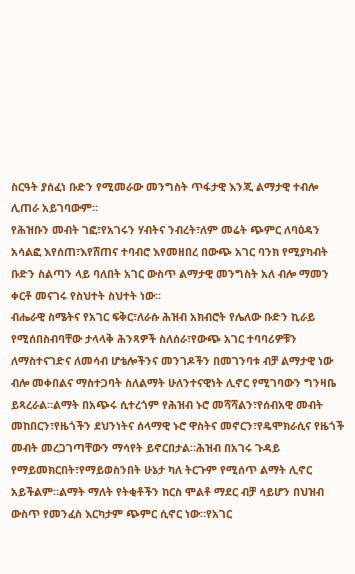ስርዓት ያሰፈነ ቡድን የሚመራው መንግስት ጥፋታዊ እንጂ ልማታዊ ተብሎ ሊጠራ አይገባውም።
የሕዝቡን መብት ገፎ፣የአገሩን ሃብትና ንብረት፣ለም መሬት ጭምር ለባዕዳን አሳልፎ እየሰጠ፣እየሸጠና ተባብሮ እየመዘበረ በውጭ አገር ባንክ የሚያካብት ቡድን ስልጣን ላይ ባለበት አገር ውስጥ ልማታዊ መንግስት አለ ብሎ ማመን ቀርቶ መናገሩ የስህተት ስህተት ነው።
ብሔራዊ ስሜትና የአገር ፍቅር፣ለራሱ ሕዝብ አክብሮት የሌለው ቡድን ኪራይ የሚሰበስብባቸው ታላላቅ ሕንጻዎች ስለሰራ፣የውጭ አገር ተባባሪዎቹን ለማስተናገድና ለመሳብ ሆቴሎችንና መንገዶችን በመገንባቱ ብቻ ልማታዊ ነው ብሎ መቀበልና ማስተጋባት ስለልማት ሁለንተናዊነት ሊኖር የሚገባውን ግንዛቤ ይጻረራል።ልማት በአጭሩ ሲተረጎም የሕዝብ ኑሮ መሻሻልን፣የሰብአዊ መብት መከበርን፣የዜጎችን ደህንነትና ሰላማዊ ኑሮ ዋስትና መኖርን፣የዴሞክራሲና የዜጎች መብት መረጋገጣቸውን ማሳየት ይኖርበታል።ሕዝብ በአገሩ ጉዳይ የማይመክርበት፣የማይወስንበት ሁኔታ ካለ ትርጉም የሚሰጥ ልማት ሊኖር አይችልም።ልማት ማለት የትቂቶችን ከርስ ሞልቶ ማደር ብቻ ሳይሆን በህዝብ ውስጥ የመንፈስ እርካታም ጭምር ሲኖር ነው።የአገር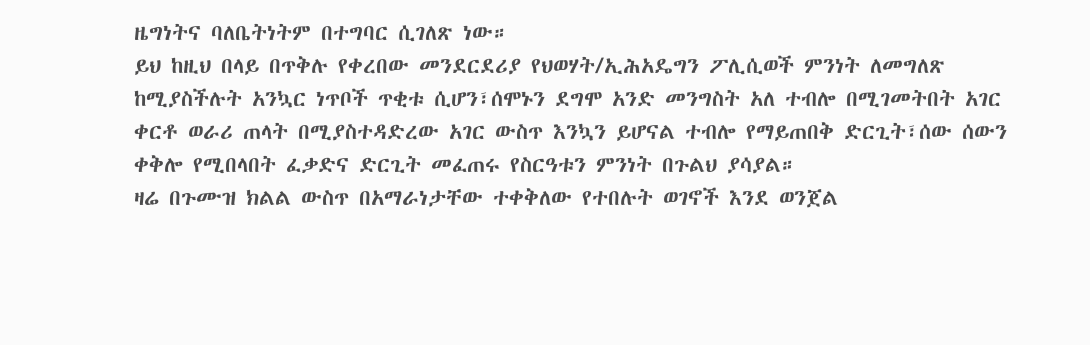ዜግነትና ባለቤትነትም በተግባር ሲገለጽ ነው።
ይህ ከዚህ በላይ በጥቅሉ የቀረበው መንደርደሪያ የህወሃት/ኢሕአዴግን ፖሊሲወች ምንነት ለመግለጽ ከሚያስችሉት አንኳር ነጥቦች ጥቂቱ ሲሆን፣ሰሞኑን ደግሞ አንድ መንግስት አለ ተብሎ በሚገመትበት አገር ቀርቶ ወራሪ ጠላት በሚያስተዳድረው አገር ውስጥ እንኳን ይሆናል ተብሎ የማይጠበቅ ድርጊት፣ሰው ሰውን ቀቅሎ የሚበላበት ፈቃድና ድርጊት መፈጠሩ የስርዓቱን ምንነት በጉልህ ያሳያል።
ዛሬ በጉሙዝ ክልል ውስጥ በአማራነታቸው ተቀቅለው የተበሉት ወገኖች እንደ ወንጀል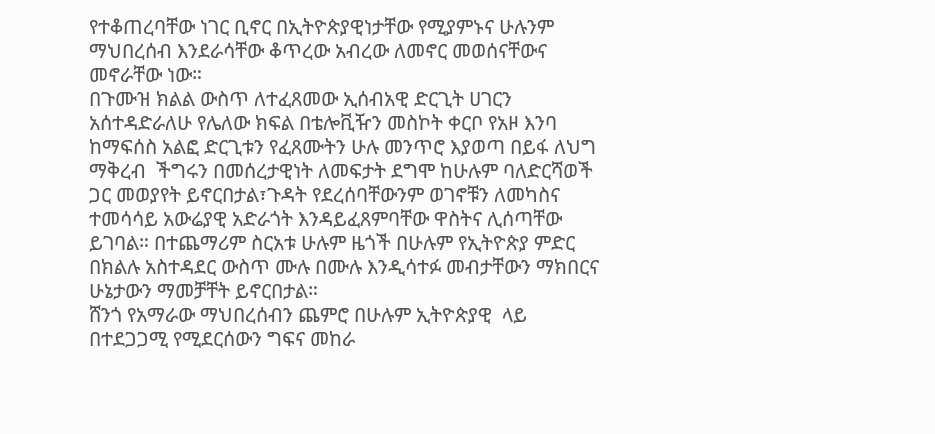የተቆጠረባቸው ነገር ቢኖር በኢትዮጵያዊነታቸው የሚያምኑና ሁሉንም ማህበረሰብ እንደራሳቸው ቆጥረው አብረው ለመኖር መወሰናቸውና መኖራቸው ነው።
በጉሙዝ ክልል ውስጥ ለተፈጸመው ኢሰብአዊ ድርጊት ሀገርን አሰተዳድራለሁ የሌለው ክፍል በቴሎቪዥን መስኮት ቀርቦ የአዞ እንባ ከማፍሰስ አልፎ ድርጊቱን የፈጸሙትን ሁሉ መንጥሮ እያወጣ በይፋ ለህግ ማቅረብ  ችግሩን በመሰረታዊነት ለመፍታት ደግሞ ከሁሉም ባለድርሻወች ጋር መወያየት ይኖርበታል፣ጉዳት የደረሰባቸውንም ወገኖቹን ለመካስና ተመሳሳይ አውሬያዊ አድራጎት እንዳይፈጸምባቸው ዋስትና ሊሰጣቸው ይገባል። በተጨማሪም ስርአቱ ሁሉም ዜጎች በሁሉም የኢትዮጵያ ምድር በክልሉ አስተዳደር ውስጥ ሙሉ በሙሉ እንዲሳተፉ መብታቸውን ማክበርና ሁኔታውን ማመቻቸት ይኖርበታል።
ሸንጎ የአማራው ማህበረሰብን ጨምሮ በሁሉም ኢትዮጵያዊ  ላይ በተደጋጋሚ የሚደርሰውን ግፍና መከራ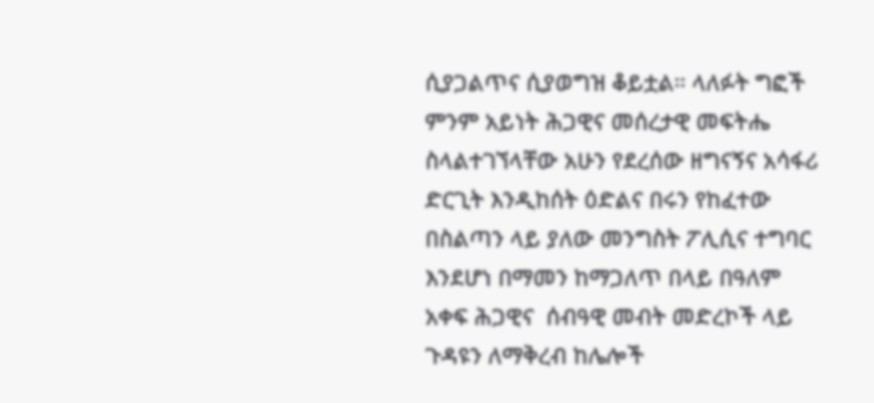ሲያጋልጥና ሲያወግዝ ቆይቷል። ላለፉት ግፎች ምንም አይነት ሕጋዊና መሰረታዊ መፍትሔ ስላልተገኘላቸው አሁን የደረሰው ዘግናኝና አሳፋሪ ድርጊት እንዲከሰት ዕድልና በሩን የከፈተው በስልጣን ላይ ያለው መንግስት ፖሊሲና ተግባር እንደሆነ በማመን ከማጋለጥ በላይ በዓለም አቀፍ ሕጋዊና  ሰብዓዊ መብት መድረኮች ላይ ጉዳዩን ለማቅረብ ከሌሎች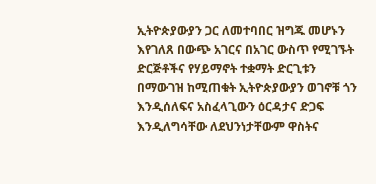ኢትዮጵያውያን ጋር ለመተባበር ዝግጁ መሆኑን እየገለጸ በውጭ አገርና በአገር ውስጥ የሚገኙት ድርጅቶችና የሃይማኖት ተቋማት ድርጊቱን በማውገዝ ከሚጠቁት ኢትዮጵያውያን ወገኖቹ ጎን እንዲሰለፍና አስፈላጊውን ዕርዳታና ድጋፍ እንዲለግሳቸው ለደህንነታቸውም ዋስትና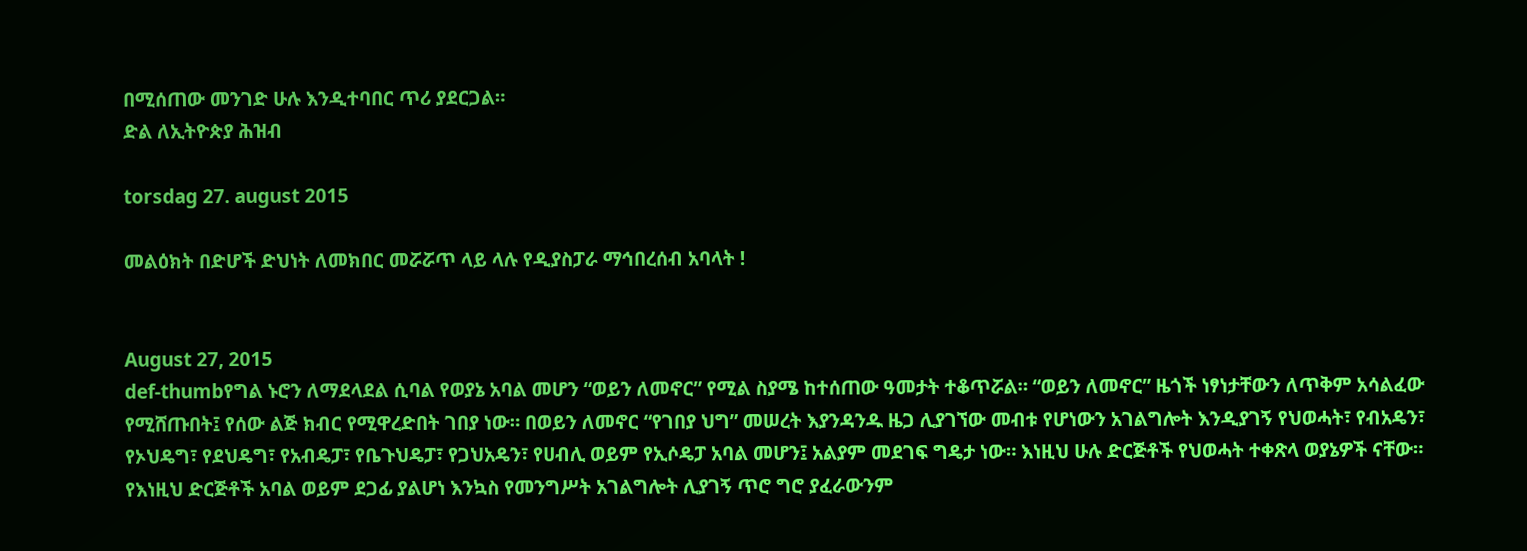በሚሰጠው መንገድ ሁሉ እንዲተባበር ጥሪ ያደርጋል።
ድል ለኢትዮጵያ ሕዝብ

torsdag 27. august 2015

መልዕክት በድሆች ድህነት ለመክበር መሯሯጥ ላይ ላሉ የዲያስፓራ ማኅበረሰብ አባላት !


August 27, 2015
def-thumbየግል ኑሮን ለማደላደል ሲባል የወያኔ አባል መሆን “ወይን ለመኖር” የሚል ስያሜ ከተሰጠው ዓመታት ተቆጥሯል። “ወይን ለመኖር” ዜጎች ነፃነታቸውን ለጥቅም አሳልፈው የሚሸጡበት፤ የሰው ልጅ ክብር የሚዋረድበት ገበያ ነው። በወይን ለመኖር “የገበያ ህግ” መሠረት እያንዳንዱ ዜጋ ሊያገኘው መብቱ የሆነውን አገልግሎት እንዲያገኝ የህወሓት፣ የብአዴን፣ የኦህዴግ፣ የደህዴግ፣ የአብዴፓ፣ የቤጉህዴፓ፣ የጋህአዴን፣ የሀብሊ ወይም የኢሶዴፓ አባል መሆን፤ አልያም መደገፍ ግዴታ ነው። እነዚህ ሁሉ ድርጅቶች የህወሓት ተቀጽላ ወያኔዎች ናቸው። የእነዚህ ድርጅቶች አባል ወይም ደጋፊ ያልሆነ እንኳስ የመንግሥት አገልግሎት ሊያገኝ ጥሮ ግሮ ያፈራውንም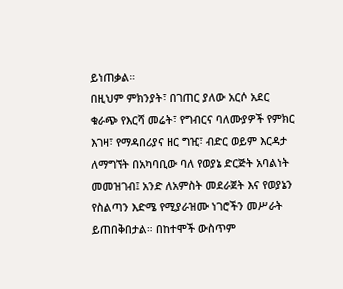ይነጠቃል።
በዚህም ምክንያት፣ በገጠር ያለው አርሶ አደር ቁራጭ የእርሻ መሬት፣ የግብርና ባለሙያዎች የምክር እገዛ፣ የማዳበሪያና ዘር ግዢ፣ ብድር ወይም እርዳታ ለማግኘት በአካባቢው ባለ የወያኔ ድርጅት አባልነት መመዝገብ፤ አንድ ለአምስት መደራጀት እና የወያኔን የስልጣን እድሜ የሚያራዝሙ ነገሮችን መሥራት ይጠበቅበታል። በከተሞች ውስጥም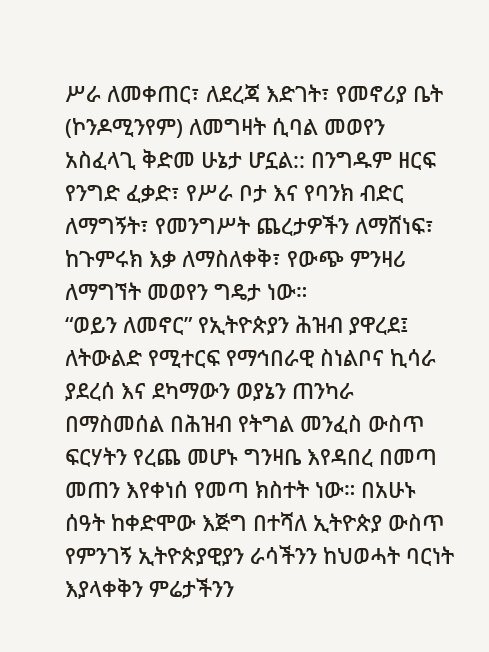ሥራ ለመቀጠር፣ ለደረጃ እድገት፣ የመኖሪያ ቤት (ኮንዶሚንየም) ለመግዛት ሲባል መወየን አስፈላጊ ቅድመ ሁኔታ ሆኗል:: በንግዱም ዘርፍ የንግድ ፈቃድ፣ የሥራ ቦታ እና የባንክ ብድር ለማግኝት፣ የመንግሥት ጨረታዎችን ለማሸነፍ፣ ከጉምሩክ እቃ ለማስለቀቅ፣ የውጭ ምንዛሪ ለማግኘት መወየን ግዴታ ነው።
“ወይን ለመኖር” የኢትዮጵያን ሕዝብ ያዋረደ፤ ለትውልድ የሚተርፍ የማኅበራዊ ስነልቦና ኪሳራ ያደረሰ እና ደካማውን ወያኔን ጠንካራ በማስመሰል በሕዝብ የትግል መንፈስ ውስጥ ፍርሃትን የረጨ መሆኑ ግንዛቤ እየዳበረ በመጣ መጠን እየቀነሰ የመጣ ክስተት ነው። በአሁኑ ሰዓት ከቀድሞው እጅግ በተሻለ ኢትዮጵያ ውስጥ የምንገኝ ኢትዮጵያዊያን ራሳችንን ከህወሓት ባርነት እያላቀቅን ምሬታችንን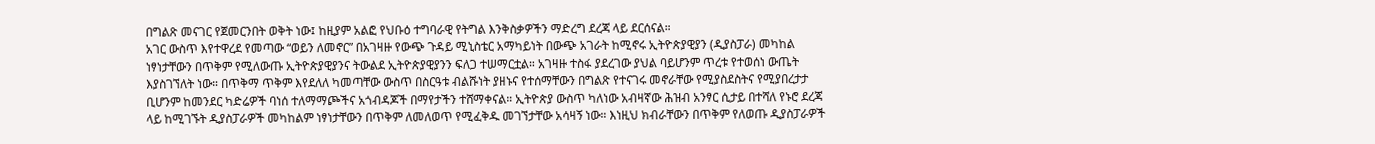በግልጽ መናገር የጀመርንበት ወቅት ነው፤ ከዚያም አልፎ የህቡዕ ተግባራዊ የትግል እንቅስቃዎችን ማድረግ ደረጃ ላይ ደርሰናል።
አገር ውስጥ እየተዋረደ የመጣው “ወይን ለመኖር” በአገዛዙ የውጭ ጉዳይ ሚኒስቴር አማካይነት በውጭ አገራት ከሚኖሩ ኢትዮጵያዊያን (ዲያስፓራ) መካከል ነፃነታቸውን በጥቅም የሚለውጡ ኢትዮጵያዊያንና ትውልደ ኢትዮጵያዊያንን ፍለጋ ተሠማርቷል። አገዛዙ ተስፋ ያደረገው ያህል ባይሆንም ጥረቱ የተወሰነ ውጤት እያስገኘለት ነው። በጥቅማ ጥቅም እየደለለ ካመጣቸው ውስጥ በስርዓቱ ብልሹነት ያዘኑና የተሰማቸውን በግልጽ የተናገሩ መኖራቸው የሚያስደስትና የሚያበረታታ ቢሆንም ከመንደር ካድሬዎች ባነሰ ተለማማጮችና አጎብዳጆች በማየታችን ተሸማቀናል። ኢትዮጵያ ውስጥ ካለነው አብዛኛው ሕዝብ አንፃር ሲታይ በተሻለ የኑሮ ደረጃ ላይ ከሚገኙት ዲያስፓራዎች መካከልም ነፃነታቸውን በጥቅም ለመለወጥ የሚፈቅዱ መገኘታቸው አሳዛኝ ነው። እነዚህ ክብራቸውን በጥቅም የለወጡ ዲያስፓራዎች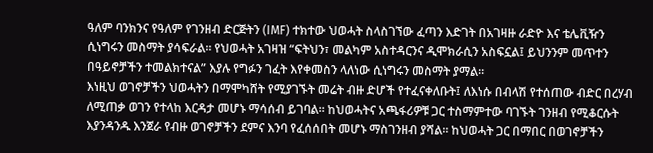ዓለም ባንክንና የዓለም የገንዘብ ድርጅትን (IMF) ተክተው ህወሓት ስላስገኘው ፈጣን እድገት በአገዛዙ ራድዮ እና ቴሌቪዥን ሲነግሩን መስማት ያሳፍራል። የህወሓት አገዛዝ “ፍትህን፣ መልካም አስተዳርንና ዲሞክራሲን አስፍኗል፤ ይህንንም መጥተን በዓይኖቻችን ተመልክተናል” እያሉ የግፉን ገፈት እየቀመስን ላለነው ሲነግሩን መስማት ያማል።
እነዚህ ወገኖቻችን ህወሓትን በማሞካሸት የሚያገኙት መሬት ብዙ ድሆች የተፈናቀለቡት፤ ለእነሱ በብላሽ የተሰጠው ብድር በረሃብ ለሚጠቃ ወገን የተላከ እርዳታ መሆኑ ማሳሰብ ይገባል። ከህወሓትና አጫፋሪዎቹ ጋር ተስማምተው ባገኙት ገንዘብ የሚቆርሱት እያንዳንዱ እንጀራ የብዙ ወገኖቻችን ደምና እንባ የፈሰሰበት መሆኑ ማስገንዘብ ያሻል። ከህወሓት ጋር በማበር በወገኖቻችን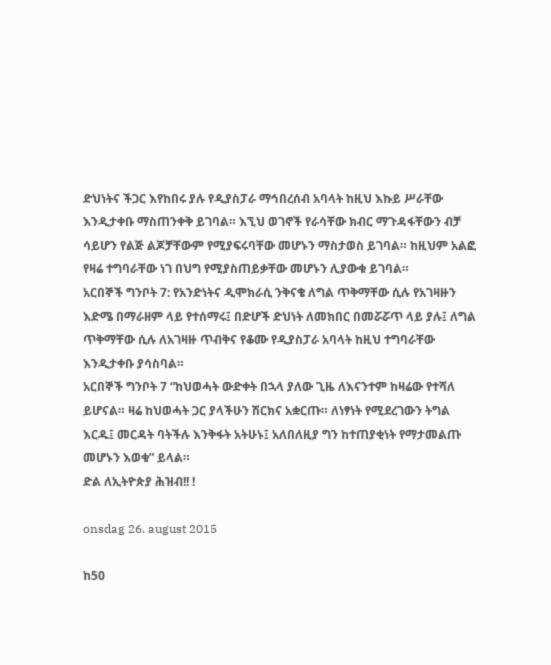ድህነትና ችጋር እየከበሩ ያሉ የዲያስፓራ ማኅበረሰብ አባላት ከዚህ እኩይ ሥራቸው እንዲታቀቡ ማስጠንቀቅ ይገባል። እኚህ ወገኖች የራሳቸው ክብር ማጉዳፋቸውን ብቻ ሳይሆን የልጅ ልጆቻቸውም የሚያፍሩባቸው መሆኑን ማስታወስ ይገባል። ከዚህም አልፎ የዛሬ ተግባራቸው ነገ በህግ የሚያስጠይቃቸው መሆኑን ሊያውቁ ይገባል።
አርበኞች ግንቦት 7: የአንድነትና ዲሞክራሲ ንቅናቄ ለግል ጥቅማቸው ሲሉ የአገዛዙን እድሜ በማራዘም ላይ የተሰማሩ፤ በድሆች ድህነት ለመክበር በመሯሯጥ ላይ ያሉ፤ ለግል ጥቅማቸው ሲሉ ለአገዛዙ ጥብቅና የቆሙ የዲያስፓራ አባላት ከዚህ ተግባራቸው እንዲታቀቡ ያሳስባል።
አርበኞች ግንቦት 7 “ከህወሓት ውድቀት በኋላ ያለው ጊዜ ለእናንተም ከዛሬው የተሻለ ይሆናል። ዛሬ ከህወሓት ጋር ያላችሁን ሽርክና አቋርጡ። ለነፃነት የሚደረገውን ትግል እርዱ፤ መርዳት ባትችሉ እንቅፋት አትሁኑ፤ አለበለዚያ ግን ከተጠያቂነት የማታመልጡ መሆኑን እወቁ” ይላል።
ድል ለኢትዮጵያ ሕዝብ!! !

onsdag 26. august 2015

ከ50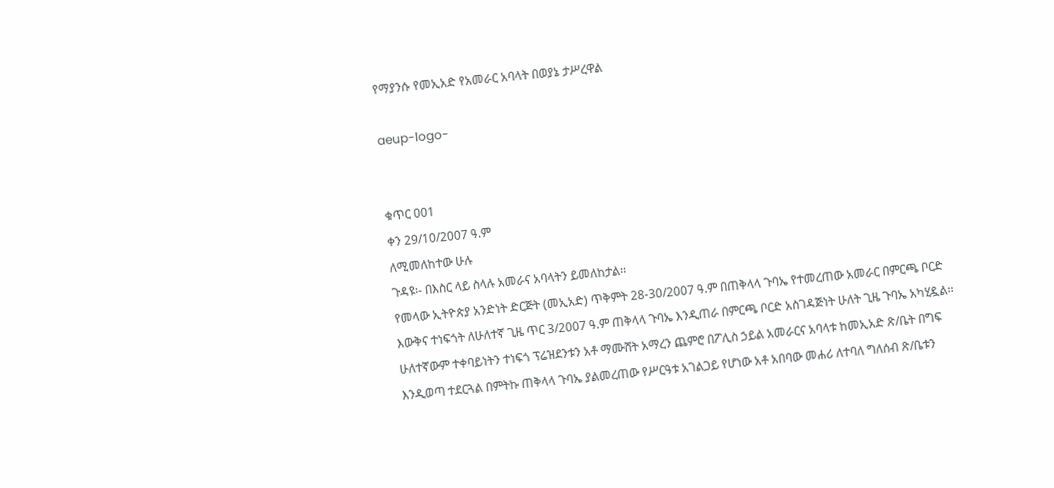የማያንሱ የመኢአድ የአመራር አባላት በወያኔ ታሥረዋል

aeup-logo-


ቁጥር 001
ቀን 29/10/2007 ዓ.ም
ለሚመለከተው ሁሉ
ጉዳዩ፡- በእስር ላይ ስላሉ አመራና አባላትን ይመለከታል፡፡
የመላው ኢትዮጵያ አንድነት ድርጅት (መኢአድ) ጥቅምት 28-30/2007 ዓ.ም በጠቅላላ ጉባኤ የተመረጠው አመራር በምርጫ ቦርድ እውቅና ተነፍጎት ለሁለተኛ ጊዜ ጥር 3/2007 ዓ.ም ጠቅላላ ጉባኤ እንዲጠራ በምርጫ ቦርድ አስገዳጅነት ሁለት ጊዜ ጉባኤ አካሂዷል፡፡ ሁለተኛውም ተቀባይነትን ተነፍጎ ፕሬዝደንቱን አቶ ማሙሸት አማረን ጨምሮ በፖሊስ ኃይል አመራርና አባላቱ ከመኢአድ ጽ/ቤት በግፍ እንዲወጣ ተደርጓል በምትኩ ጠቅላላ ጉባኤ ያልመረጠው የሥርዓቱ አገልጋይ የሆነው አቶ አበባው መሐሪ ለተባለ ግለሰብ ጽ/ቤቱን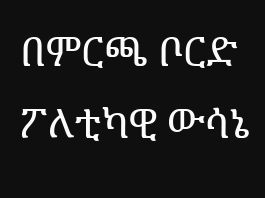በምርጫ ቦርድ ፖለቲካዊ ውሳኔ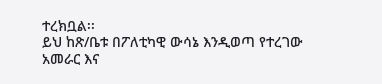ተረክቧል፡፡
ይህ ከጽ/ቤቱ በፖለቲካዊ ውሳኔ እንዲወጣ የተረገው አመራር እና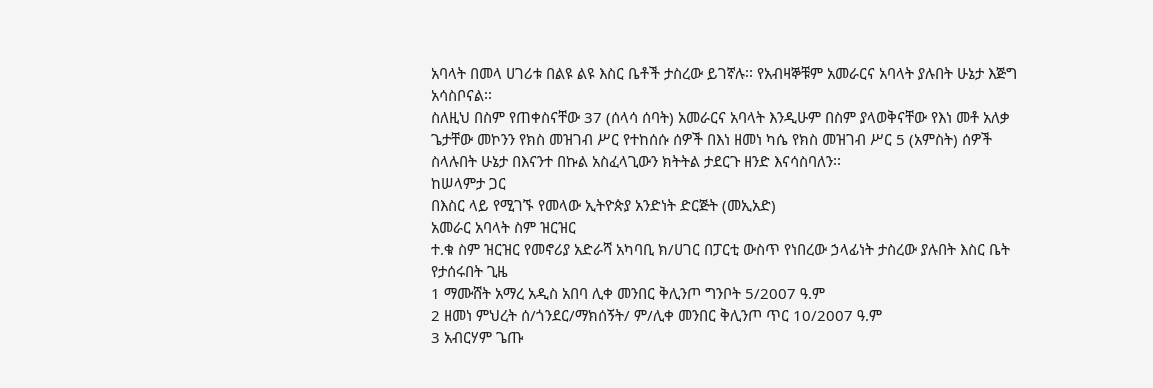አባላት በመላ ሀገሪቱ በልዩ ልዩ እስር ቤቶች ታስረው ይገኛሉ፡፡ የአብዛኞቹም አመራርና አባላት ያሉበት ሁኔታ እጅግ አሳስቦናል፡፡
ስለዚህ በስም የጠቀስናቸው 37 (ሰላሳ ሰባት) አመራርና አባላት እንዲሁም በስም ያላወቅናቸው የእነ መቶ አለቃ ጌታቸው መኮንን የክስ መዝገብ ሥር የተከሰሱ ሰዎች በእነ ዘመነ ካሴ የክስ መዝገብ ሥር 5 (አምስት) ሰዎች ስላሉበት ሁኔታ በእናንተ በኩል አስፈላጊውን ክትትል ታደርጉ ዘንድ እናሳስባለን፡፡
ከሠላምታ ጋር
በእስር ላይ የሚገኙ የመላው ኢትዮጵያ አንድነት ድርጅት (መኢአድ)
አመራር አባላት ስም ዝርዝር
ተ.ቁ ስም ዝርዝር የመኖሪያ አድራሻ አካባቢ ክ/ሀገር በፓርቲ ውስጥ የነበረው ኃላፊነት ታስረው ያሉበት እስር ቤት የታሰሩበት ጊዜ
1 ማሙሸት አማረ አዲስ አበባ ሊቀ መንበር ቅሊንጦ ግንቦት 5/2007 ዓ.ም
2 ዘመነ ምህረት ሰ/ጎንደር/ማክሰኝት/ ም/ሊቀ መንበር ቅሊንጦ ጥር 10/2007 ዓ.ም
3 አብርሃም ጌጡ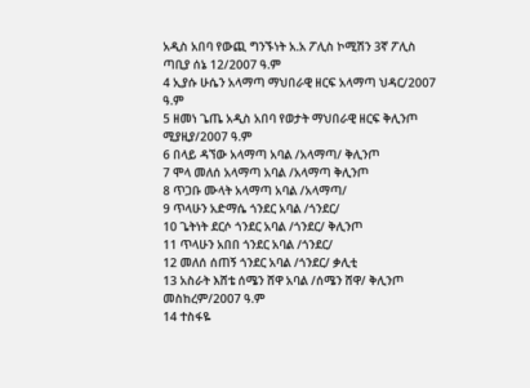አዲስ አበባ የውጪ ግንኙነት አ.አ ፖሊስ ኮሚሽን 3ኛ ፖሊስ ጣቢያ ሰኔ 12/2007 ዓ.ም
4 ኢያሱ ሁሴን አላማጣ ማህበራዊ ዘርፍ አላማጣ ህዳር/2007 ዓ.ም
5 ዘመነ ጌጤ አዲስ አበባ የወታት ማህበራዊ ዘርፍ ቅሊንጦ ሚያዚያ/2007 ዓ.ም
6 በላይ ዳኘው አላማጣ አባል /አላማጣ/ ቅሊንጦ
7 ሞላ መለሰ አላማጣ አባል /አላማጣ ቅሊንጦ
8 ጥጋቡ ሙላት አላማጣ አባል /አላማጣ/
9 ጥላሁን አድማሴ ጎንደር አባል /ጎንደር/
10 ጌትነት ደርሶ ጎንደር አባል /ጎንደር/ ቅሊንጦ
11 ጥላሁን አበበ ጎንደር አባል /ጎንደር/
12 መለሰ ሰጠኝ ጎንደር አባል /ጎንደር/ ቃሊቲ
13 አስራት እሸቴ ሰሜን ሸዋ አባል /ሰሜን ሸዋ/ ቅሊንጦ መስከረም/2007 ዓ.ም
14 ተስፋዬ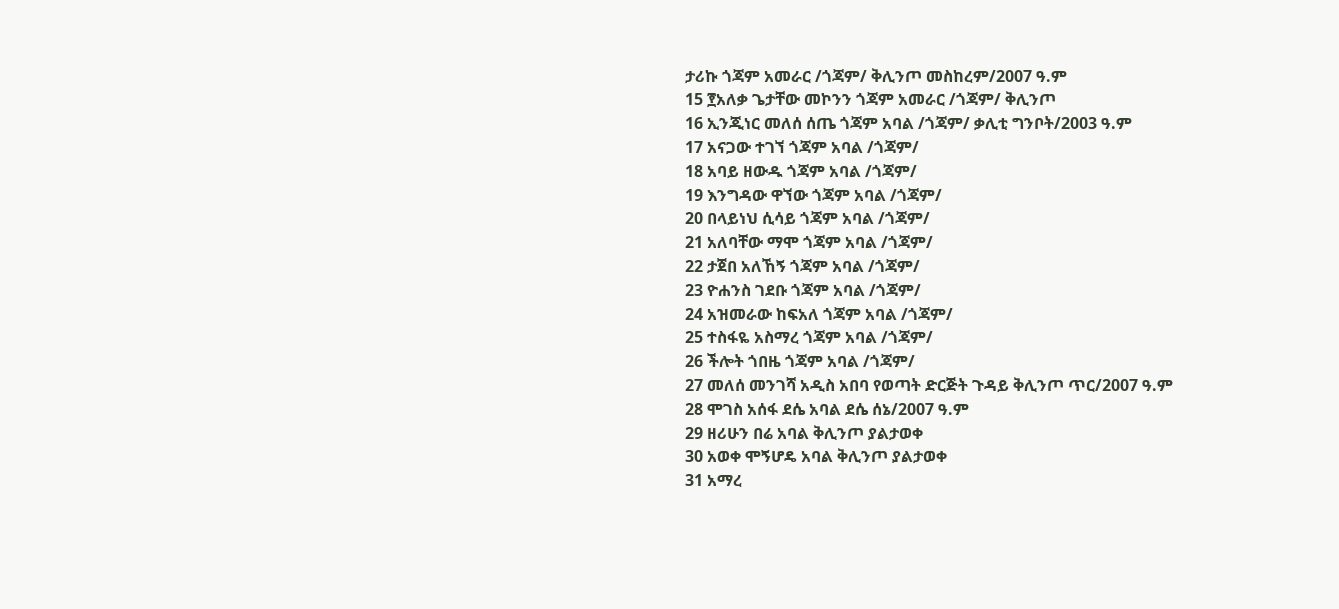ታሪኩ ጎጃም አመራር /ጎጃም/ ቅሊንጦ መስከረም/2007 ዓ.ም
15 ፻አለቃ ጌታቸው መኮንን ጎጃም አመራር /ጎጃም/ ቅሊንጦ
16 ኢንጂነር መለሰ ሰጤ ጎጃም አባል /ጎጃም/ ቃሊቲ ግንቦት/2003 ዓ.ም
17 አናጋው ተገኘ ጎጃም አባል /ጎጃም/
18 አባይ ዘውዱ ጎጃም አባል /ጎጃም/
19 እንግዳው ዋኘው ጎጃም አባል /ጎጃም/
20 በላይነህ ሲሳይ ጎጃም አባል /ጎጃም/
21 አለባቸው ማሞ ጎጃም አባል /ጎጃም/
22 ታጀበ አለኸኝ ጎጃም አባል /ጎጃም/
23 ዮሐንስ ገደቡ ጎጃም አባል /ጎጃም/
24 አዝመራው ከፍአለ ጎጃም አባል /ጎጃም/
25 ተስፋዬ አስማረ ጎጃም አባል /ጎጃም/
26 ችሎት ጎበዜ ጎጃም አባል /ጎጃም/
27 መለሰ መንገሻ አዲስ አበባ የወጣት ድርጅት ጉዳይ ቅሊንጦ ጥር/2007 ዓ.ም
28 ሞገስ አሰፋ ደሴ አባል ደሴ ሰኔ/2007 ዓ.ም
29 ዘሪሁን በሬ አባል ቅሊንጦ ያልታወቀ
30 አወቀ ሞኝሆዴ አባል ቅሊንጦ ያልታወቀ
31 አማረ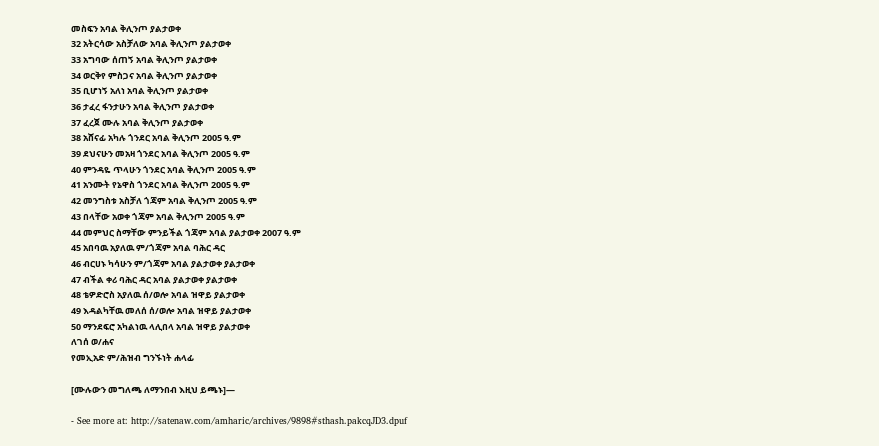መስፍን አባል ቅሊንጦ ያልታወቀ
32 አትርሳው አስቻለው አባል ቅሊንጦ ያልታወቀ
33 አግባው ሰጠኝ አባል ቅሊንጦ ያልታወቀ
34 ወርቅየ ምስጋና አባል ቅሊንጦ ያልታወቀ
35 ቢሆነኝ አለነ አባል ቅሊንጦ ያልታወቀ
36 ታፈረ ፋንታሁን አባል ቅሊንጦ ያልታወቀ
37 ፈረጀ ሙሉ አባል ቅሊንጦ ያልታወቀ
38 አሸናፊ አካሉ ጎንደር አባል ቅሊንጦ 2005 ዓ.ም
39 ደህናሁን መአዛ ጎንደር አባል ቅሊንጦ 2005 ዓ.ም
40 ምንዳዬ ጥላሁን ጎንደር አባል ቅሊንጦ 2005 ዓ.ም
41 አንሙት የኔዋስ ጎንደር አባል ቅሊንጦ 2005 ዓ.ም
42 መንግስቱ አስቻለ ጎጃም አባል ቅሊንጦ 2005 ዓ.ም
43 በላቸው አወቀ ጎጃም አባል ቅሊንጦ 2005 ዓ.ም
44 መምህር ስማቸው ምንይችል ጎጃም አባል ያልታወቀ 2007 ዓ.ም
45 አበባዉ አያለዉ ም/ጎጃም አባል ባሕር ዳር
46 ብርሀኑ ካሳሁን ም/ጎጃም አባል ያልታወቀ ያልታወቀ
47 ብችል ቀሪ ባሕር ዳር አባል ያልታወቀ ያልታወቀ
48 ቴዎድሮስ አያለዉ ሰ/ወሎ አባል ዝዋይ ያልታወቀ
49 እዳልካቸዉ መለሰ ሰ/ወሎ አባል ዝዋይ ያልታወቀ
50 ማንደፍሮ አካልነዉ ላሊበላ አባል ዝዋይ ያልታወቀ
ለገሰ ወ/ሐና
የመኢአድ ም/ሕዝብ ግንኙነት ሐላፊ

[ሙሉውን መግለጫ ለማንበብ እዚህ ይጫኑ]—

- See more at: http://satenaw.com/amharic/archives/9898#sthash.pakcqJD3.dpuf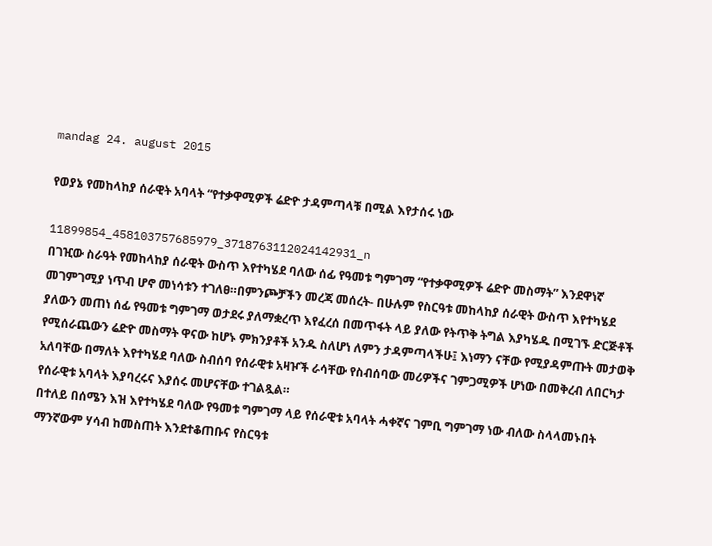mandag 24. august 2015

የወያኔ የመከላከያ ሰራዊት አባላት “የተቃዋሚዎች ሬድዮ ታዳምጣላቹ በሚል እየታሰሩ ነው

11899854_458103757685979_3718763112024142931_n
በገዢው ስራዓት የመከላከያ ሰራዊት ውስጥ እየተካሄደ ባለው ሰፊ የዓመቱ ግምገማ “የተቃዋሚዎች ሬድዮ መስማት” እንደዋነኛ መገምገሚያ ነጥብ ሆኖ መነሳቱን ተገለፀ።በምንጮቻችን መረጃ መሰረት- በሁሉም የስርዓቱ መከላከያ ሰራዊት ውስጥ እየተካሄደ ያለውን መጠነ ሰፊ የዓመቱ ግምገማ ወታደሩ ያለማቋረጥ እየፈረሰ በመጥፋት ላይ ያለው የትጥቅ ትግል እያካሄዱ በሚገኙ ድርጅቶች የሚሰራጨውን ሬድዮ መስማት ዋናው ከሆኑ ምክንያቶች አንዱ ስለሆነ ለምን ታዳምጣላችሁ፤ እነማን ናቸው የሚያዳምጡት መታወቅ አለባቸው በማለት እየተካሄደ ባለው ስብሰባ የሰራዊቱ አዛዦች ራሳቸው የስብሰባው መሪዎችና ገምጋሚዎች ሆነው በመቅረብ ለበርካታ የሰራዊቱ አባላት እያባረሩና እያሰሩ መሆናቸው ተገልጿል።
በተለይ በሰሜን እዝ እየተካሄደ ባለው የዓመቱ ግምገማ ላይ የሰራዊቱ አባላት ሓቀኛና ገምቢ ግምገማ ነው ብለው ስላላመኑበት ማንኛውም ሃሳብ ከመስጠት እንደተቆጠቡና የስርዓቱ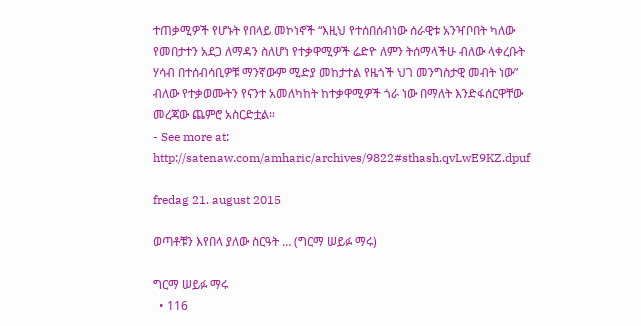ተጠቃሚዎች የሆኑት የበላይ መኮነኖች “እዚህ የተሰበሰብነው ሰራዊቱ አንዣቦበት ካለው የመበታተን አደጋ ለማዳን ስለሆነ የተቃዋሚዎች ሬድዮ ለምን ትሰማላችሁ ብለው ላቀረቡት ሃሳብ በተሰብሳቢዎቹ ማንኛውም ሚድያ መከታተል የዜጎች ህገ መንግስታዊ መብት ነው” ብለው የተቃወሙትን የናንተ አመለካከት ከተቃዋሚዎች ጎራ ነው በማለት እንድፋሰርዋቸው መረጃው ጨምሮ አስርድቷል።
- See more at: http://satenaw.com/amharic/archives/9822#sthash.qvLwE9KZ.dpuf

fredag 21. august 2015

ወጣቶቹን እየበላ ያለው ስርዓት … (ግርማ ሠይፉ ማሩ)

ግርማ ሠይፉ ማሩ
  • 116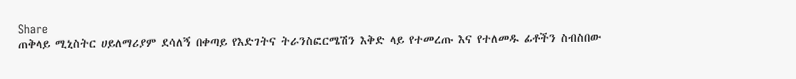Share
ጠቅላይ ሚኒስትር ሀይለማሪያም ደሳለኝ በቀጣይ የእድገትና ትራንስፎርሜሽን እቅድ ላይ የተመረጡ እና የተለመዱ ፊቶችን ስብስበው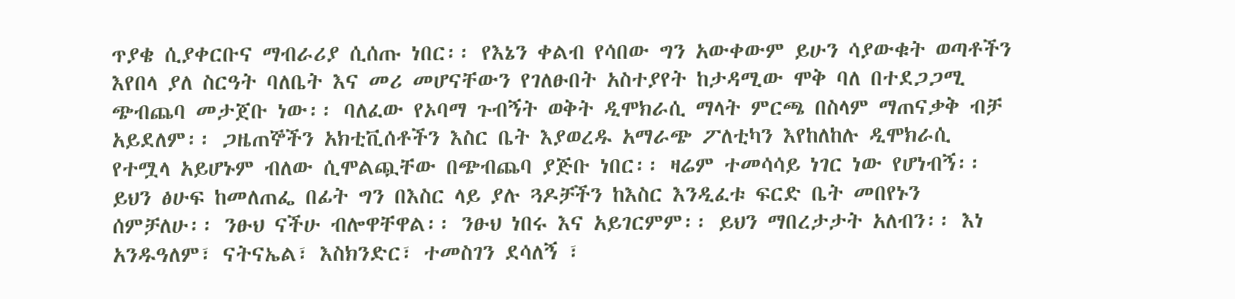ጥያቄ ሲያቀርቡና ማብራሪያ ሲሰጡ ነበር፡፡ የእኔን ቀልብ የሳበው ግን አውቀውም ይሁን ሳያውቁት ወጣቶችን እየበላ ያለ ስርዓት ባለቤት እና መሪ መሆናቸውን የገለፁበት አስተያየት ከታዳሚው ሞቅ ባለ በተደጋጋሚ ጭብጨባ መታጀቡ ነው፡፡ ባለፈው የኦባማ ጉብኝት ወቅት ዲሞክራሲ ማላት ምርጫ በስላም ማጠናቃቅ ብቻ አይደለም፡፡ ጋዜጠኞችን አክቲቪሰቶችን እስር ቤት እያወረዱ አማራጭ ፖለቲካን እየከለከሉ ዲሞክራሲ የተሟላ አይሆኑም ብለው ሲሞልጯቸው በጭብጨባ ያጅቡ ነበር፡፡ ዛሬም ተመሳሳይ ነገር ነው የሆነብኝ፡፡
ይህን ፅሁፍ ከመለጠፌ በፊት ግን በእስር ላይ ያሉ ጓዶቻችን ከእስር እንዲፈቱ ፍርድ ቤት መበየኑን ሰምቻለሁ፡፡ ንፁህ ናችሁ ብሎዋቸዋል፡፡ ንፁህ ነበሩ እና አይገርምም፡፡ ይህን ማበረታታት አለብን፡፡ እነ አንዱዓለም፣ ናትናኤል፣ እስክንድር፣ ተመስገን ደሳለኝ ፣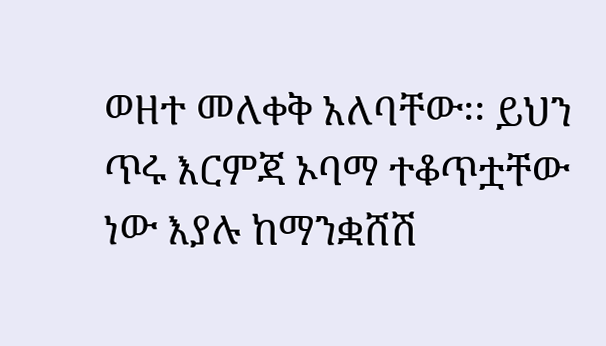ወዘተ መለቀቅ አለባቸው፡፡ ይህን ጥሩ እርምጃ ኦባማ ተቆጥቷቸው ነው እያሉ ከማንቋሸሽ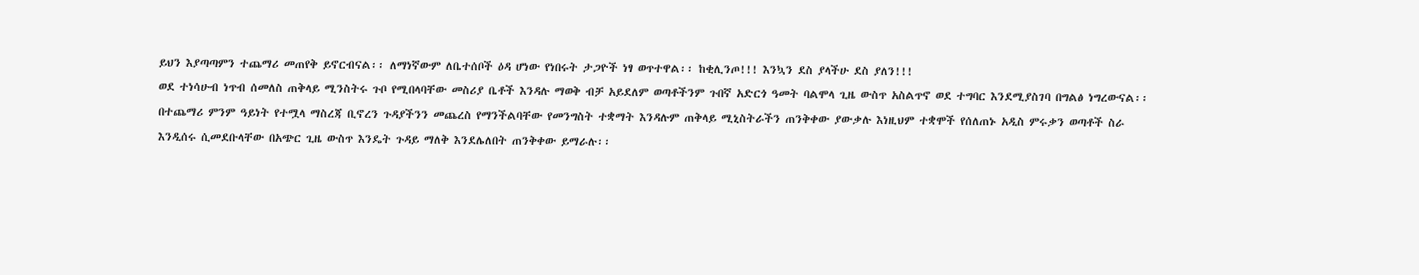ይህን እያጣጣምን ተጨማሪ መጠየቅ ይኖርብናል፡፡ ለማነኛውም ለቤተሰቦች ዕዳ ሆነው የነበሩት ታጋዮች ነፃ ወጥተዋል፡፡ ከቂሊንጦ!!! እንኳን ደስ ያላችሁ ደስ ያለን!!!
ወደ ተነሳሁብ ነጥብ ሰመለስ ጠቅላይ ሚንስትሩ ጉቦ የሚበላባቸው መስሪያ ቤቶች እንዳሉ ማወቅ ብቻ አይደለም ወጣቶችንም ጉበኛ አድርጎ ዓመት ባልሞላ ጊዜ ውስጥ አስልጥኖ ወደ ተግባር እንደሚያስገባ በግልፅ ነግረውናል፡፡ በተጨማሪ ምንም ዓይነት የተሟላ ማስረጃ ቢኖረን ጉዳያችንን መጨረስ የማንችልባቸው የመንግስት ተቋማት እንዳሉም ጠቅላይ ሚኒስትራችን ጠንቅቀው ያውቃሉ እነዚህም ተቋሞች የሰለጠኑ አዲስ ምሩቃን ወጣቶች ስራ እንዲሰሩ ሲመደቡላቸው በአጭር ጊዜ ውስጥ እንዴት ጉዳይ ማለቅ እንደሌለበት ጠንቅቀው ይማራሉ፡፡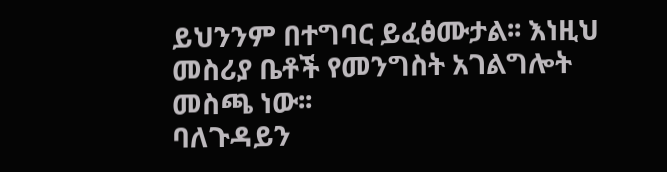ይህንንም በተግባር ይፈፅሙታል፡፡ እነዚህ መስሪያ ቤቶች የመንግስት አገልግሎት መስጫ ነው፡፡
ባለጉዳይን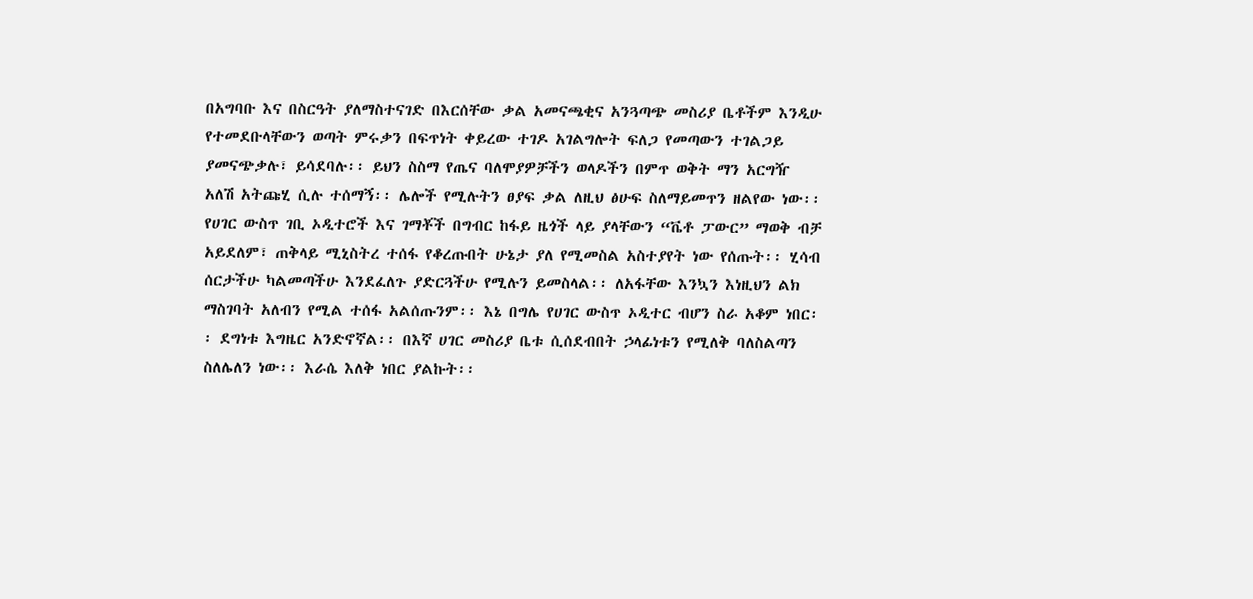በአግባቡ እና በስርዓት ያለማስተናገድ በእርሰቸው ቃል አመናጫቂና አንጓጣጭ መስሪያ ቤቶችም እንዲሁ የተመደቡላቸውን ወጣት ምሩቃን በፍጥነት ቀይረው ተገዶ አገልግሎት ፍለጋ የመጣውን ተገልጋይ ያመናጭቃሉ፣ ይሳደባሉ፡፡ ይህን ስስማ የጤና ባለሞያዎቻችን ወላዶችን በምጥ ወቅት ማን አርግዥ አለሽ አትጩሂ ሲሉ ተሰማኝ፡፡ ሌሎች የሚሉትን ፀያፍ ቃል ለዚህ ፅሁፍ ስለማይመጥን ዘልየው ነው፡፡
የሀገር ውስጥ ገቢ ኦዲተሮች እና ገማቾች በግብር ከፋይ ዜጎች ላይ ያላቸውን “ቬቶ ፓውር” ማወቅ ብቻ አይደለም፣ ጠቅላይ ሚኒስትረ ተሰፋ የቆረጡበት ሁኔታ ያለ የሚመስል አስተያየት ነው የሰጡት፡፡ ሂሳብ ሰርታችሁ ካልመጣችሁ እንደፈለጉ ያድርጓችሁ የሚሉን ይመስላል፡፡ ለአፋቸው እንኳን እነዚህን ልክ ማስገባት አለብን የሚል ተሰፋ አልሰጡንም፡፡ እኔ በግሌ የሀገር ውስጥ ኦዲተር ብሆን ስራ አቆም ነበር፡፡ ደግነቱ እግዜር አንድኖኛል፡፡ በእኛ ሀገር መስሪያ ቤቱ ሲሰደብበት ኃላፊነቱን የሚለቅ ባለስልጣን ስለሌለን ነው፡፡ እራሴ እለቅ ነበር ያልኩት፡፡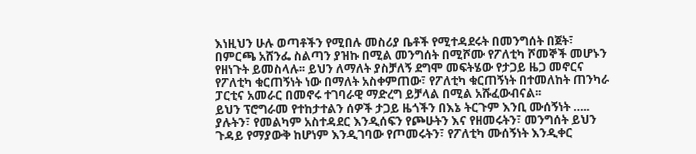እነዚህን ሁሉ ወጣቶችን የሚበሉ መስሪያ ቤቶች የሚተዳደሩት በመንግሰት በጀት፣ በምርጫ አሸንፌ ስልጣን ያዝኩ በሚል መንግሰት በሚሾሙ የፖለቲካ ሾመኞች መሆኑን የዘነጉት ይመስላሉ፡፡ ይህን ለማለት ያስቻለኝ ደግሞ መፍትሄው የታጋይ ዜጋ መኖርና የፖለቲካ ቁርጠኝነት ነው በማለት አስቀምጠው፣ የፖለቲካ ቁርጠኝነት በተመለከት ጠንካራ ፓርቲና አመራር በመኖሩ ተገባራዊ ማድረግ ይቻላል በሚል አሹፈውብናል፡፡
ይህን ፕሮግራመ የተከታተልን ሰዎች ታጋይ ዜጎችን በእኔ ትርጉም እንቢ ሙሰኝነት ….. ያሉትን፣ የመልካም አስተዳደር እንዲሰፍን የጮሁትን እና የዘመሩትን፣ መንግሰት ይህን ጉዳይ የማያውቅ ከሆነም እንዲገባው የጦመሩትን፣ የፖለቲካ ሙሰኝነት እንዲቀር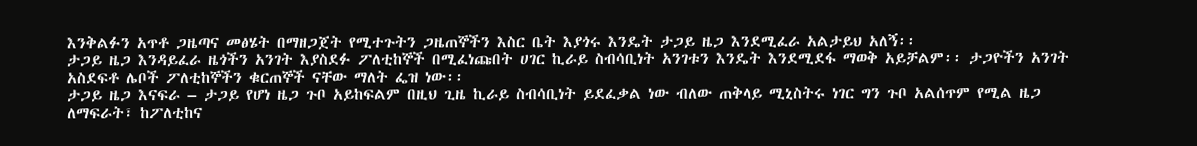እንቅልፉን አጥቶ ጋዜጣና መፅሄት በማዘጋጀት የሚተጉትን ጋዜጠኞችን እስር ቤት እያጎሩ እንዴት ታጋይ ዜጋ እንደሚፈራ አልታይህ አለኝ፡፡
ታጋይ ዜጋ እንዳይፈራ ዜጎችን አንገት እያስደፉ ፖለቲከኞች በሚፈነጩበት ሀገር ኪራይ ስብሳቢነት አንገቱን እንዴት እንደሚደፋ ማወቅ አይቻልም፡፡ ታጋዮችን አንገት አስደፍቶ ሌቦች ፖለቲከኞችን ቁርጠኞች ናቸው ማለት ፌዝ ነው፡፡
ታጋይ ዜጋ እናፍራ – ታጋይ የሆነ ዜጋ ጉቦ አይከፍልም በዚህ ጊዜ ኪራይ ስብሳቢነት ይደፈቃል ነው ብለው ጠቅላይ ሚኒስትሩ ነገር ግን ጉቦ አልሰጥም የሚል ዜጋ ለማፍራት፣ ከፖለቲከና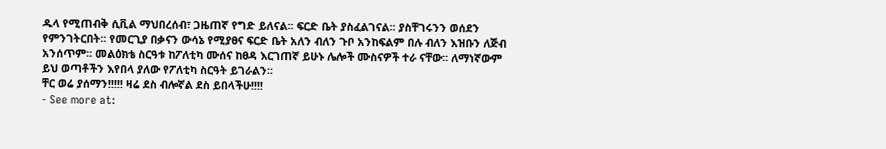ዱላ የሚጠብቅ ሲቪል ማህበረሰብ፣ ጋዜጠኛ የግድ ይለናል፡፡ ፍርድ ቤት ያስፈልገናል፡፡ ያስቸገሩንን ወሰደን የምንገትርበት፡፡ የመርጊያ በቃናን ውሳኔ የሚያፀና ፍርድ ቤት አለን ብለን ጉቦ አንከፍልም በሉ ብለን እዝቡን ለጅብ አንሰጥም፡፡ መልዕክቴ ስርዓቱ ከፖለቲካ ሙሰና ከፀዳ እርገጠኛ ይሁኑ ሌሎች ሙስናዎች ተራ ናቸው፡፡ ለማነኛውም ይህ ወጣቶችን እየበላ ያለው የፖለቲካ ስርዓት ይገራልን፡፡
ቸር ወሬ ያሰማን!!!!! ዛሬ ደስ ብሎኛል ደስ ይበላችሁ!!!!
- See more at: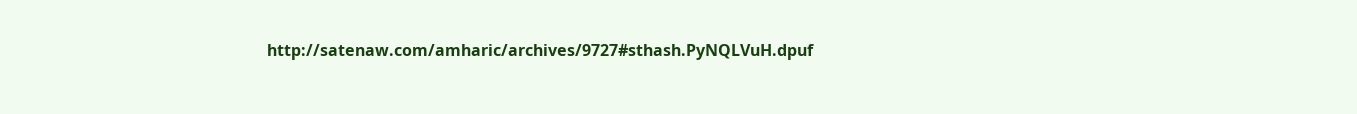http://satenaw.com/amharic/archives/9727#sthash.PyNQLVuH.dpuf